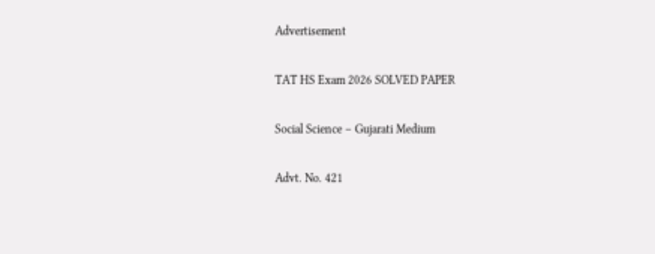Advertisement

TAT HS Exam 2026 SOLVED PAPER

Social Science – Gujarati Medium

Advt. No. 421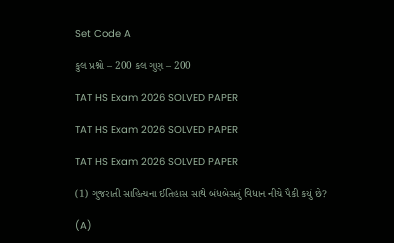Set Code A

કુલ પ્રશ્નો – 200 કલ ગુણ – 200

TAT HS Exam 2026 SOLVED PAPER

TAT HS Exam 2026 SOLVED PAPER

TAT HS Exam 2026 SOLVED PAPER

(1) ગુજરાતી સાહિત્યના ઈતિહાસ સાથે બંધબેસતું વિધાન નીચે પૈકી કયું છે?

(A)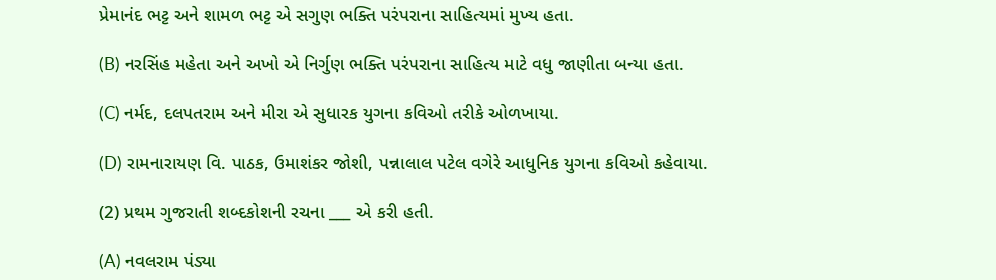પ્રેમાનંદ ભટ્ટ અને શામળ ભટ્ટ એ સગુણ ભક્તિ પરંપરાના સાહિત્યમાં મુખ્ય હતા.

(B) નરસિંહ મહેતા અને અખો એ નિર્ગુણ ભક્તિ પરંપરાના સાહિત્ય માટે વધુ જાણીતા બન્યા હતા.

(C) નર્મદ, દલપતરામ અને મીરા એ સુધારક યુગના કવિઓ તરીકે ઓળખાયા.

(D) રામનારાયણ વિ. પાઠક, ઉમાશંકર જોશી, પન્નાલાલ પટેલ વગેરે આધુનિક યુગના કવિઓ કહેવાયા.

(2) પ્રથમ ગુજરાતી શબ્દકોશની રચના ___ એ કરી હતી.

(A) નવલરામ પંડ્યા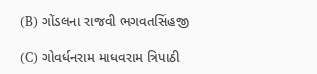(B) ગોંડલના રાજવી ભગવતસિંહજી

(C) ગોવર્ધનરામ માધવરામ ત્રિપાઠી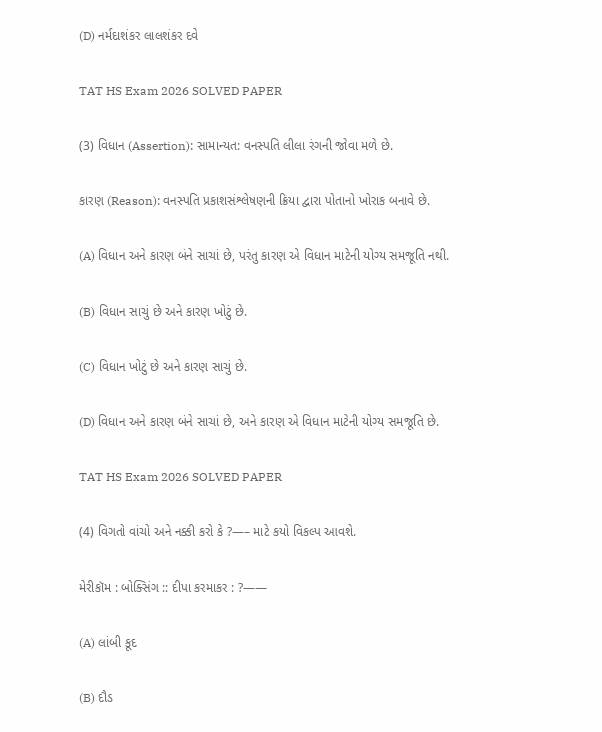(D) નર્મદાશંકર લાલશંકર દવે

TAT HS Exam 2026 SOLVED PAPER

(3) વિધાન (Assertion): સામાન્યત: વનસ્પતિ લીલા રંગની જોવા મળે છે.

કારણ (Reason): વનસ્પતિ પ્રકાશસંશ્લેષણની ક્રિયા દ્વારા પોતાનો ખોરાક બનાવે છે.

(A) વિધાન અને કારણ બંને સાચાં છે, પરંતુ કારણ એ વિધાન માટેની યોગ્ય સમજૂતિ નથી.

(B) વિધાન સાચું છે અને કારણ ખોટું છે.

(C) વિધાન ખોટું છે અને કારણ સાચું છે.

(D) વિધાન અને કારણ બંને સાચાં છે, અને કારણ એ વિધાન માટેની યોગ્ય સમજૂતિ છે.

TAT HS Exam 2026 SOLVED PAPER

(4) વિગતો વાંચો અને નક્કી કરો કે ?—– માટે કયો વિકલ્પ આવશે.

મેરીકૉમ : બોક્સિંગ :: દીપા કરમાકર : ?——

(A) લાંબી કૂદ

(B) દૌડ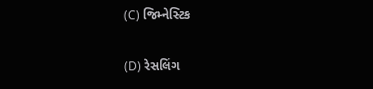(C) જિમ્નેસ્ટિક

(D) રેસલિંગ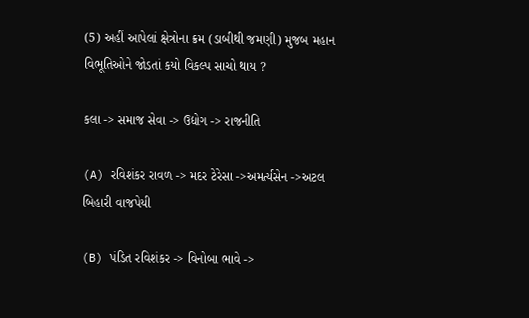(5) અહીં આપેલાં ક્ષેત્રોના ક્રમ (ડાબીથી જમણી) મુજબ મહાન વિભૂતિઓને જોડતાં કયો વિકલ્પ સાચો થાય ?

કલા -> સમાજ સેવા -> ઉદ્યોગ -> રાજનીતિ

(A) રવિશંકર રાવળ -> મદર ટેરેસા ->અમર્ત્યસેન ->અટલ બિહારી વાજપેયી

(B) પંડિત રવિશંકર -> વિનોબા ભાવે ->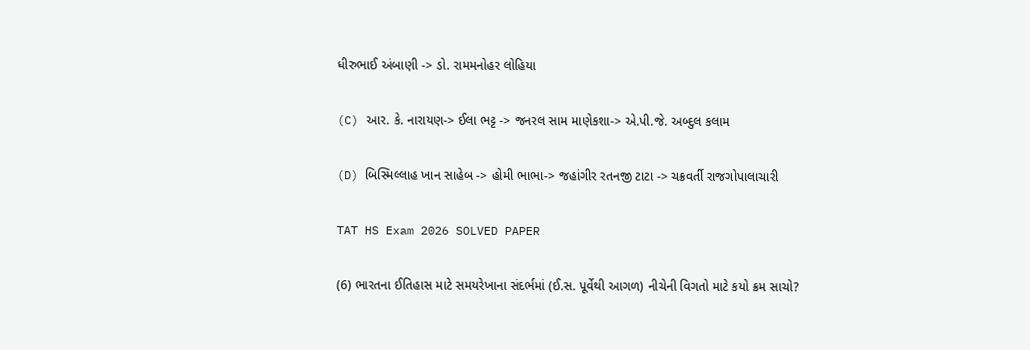ધીરુભાઈ અંબાણી -> ડો. રામમનોહર લોહિયા

(C) આર. કે. નારાયણ-> ઈલા ભટ્ટ -> જનરલ સામ માણેકશા-> એ.પી.જે. અબ્દુલ કલામ

(D) બિસ્મિલ્લાહ ખાન સાહેબ -> હોમી ભાભા-> જહાંગીર રતનજી ટાટા -> ચક્રવર્તી રાજગોપાલાચારી

TAT HS Exam 2026 SOLVED PAPER

(6) ભારતના ઈતિહાસ માટે સમયરેખાના સંદર્ભમાં (ઈ.સ. પૂર્વેથી આગળ) નીચેની વિગતો માટે કયો ક્રમ સાચો?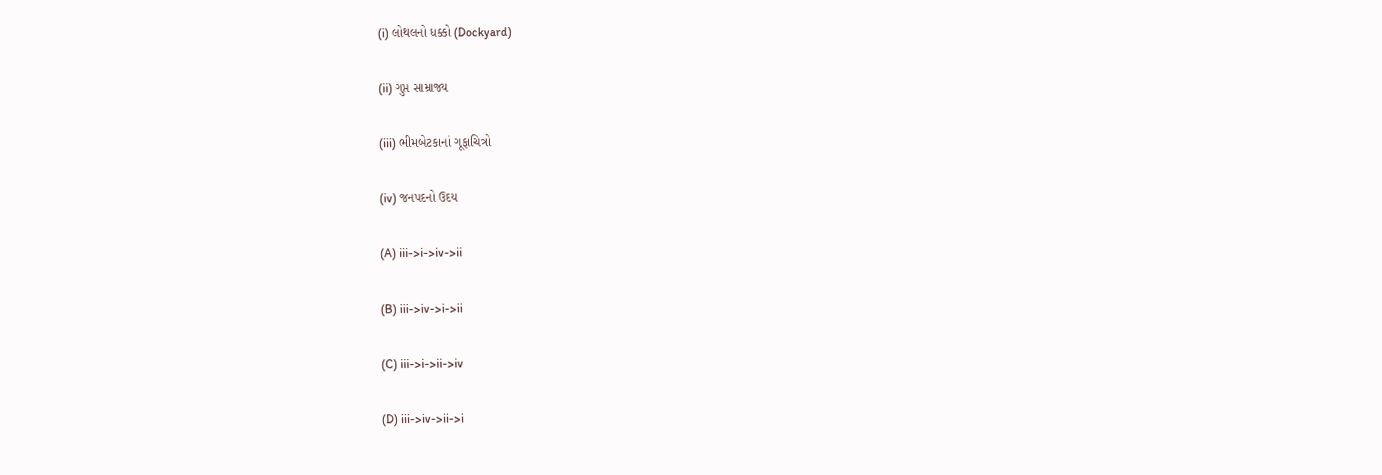(i) લોથલનો ધક્કો (Dockyard)

(ii) ગુપ્ત સામ્રાજ્ય

(iii) ભીમબેટકાનાં ગૂફાચિત્રો

(iv) જનપદનો ઉદય

(A) iii->i->iv->ii

(B) iii->iv->i->ii

(C) iii->i->ii->iv

(D) iii->iv->ii->i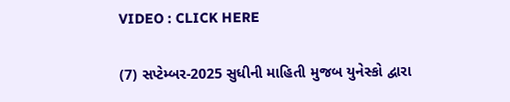VIDEO : CLICK HERE

(7) સપ્ટેમ્બર-2025 સુધીની માહિતી મુજબ યુનેસ્કો દ્વારા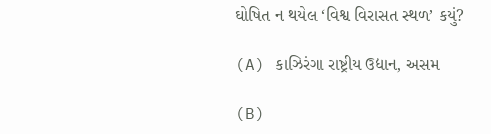ઘોષિત ન થયેલ ‘વિશ્વ વિરાસત સ્થળ’ કયું?

(A) કાઝિરંગા રાષ્ટ્રીય ઉદ્યાન, અસમ

(B)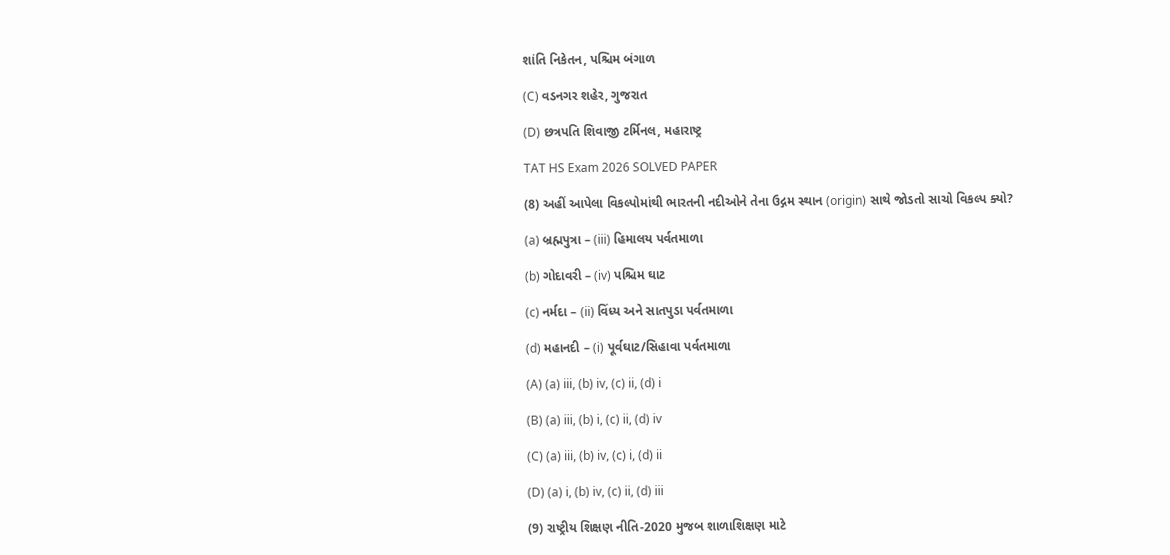શાંતિ નિકેતન, પશ્ચિમ બંગાળ

(C) વડનગર શહેર, ગુજરાત

(D) છત્રપતિ શિવાજી ટર્મિનલ, મહારાષ્ટ્ર

TAT HS Exam 2026 SOLVED PAPER

(8) અહીં આપેલા વિકલ્પોમાંથી ભારતની નદીઓને તેના ઉદ્ગમ સ્થાન (origin) સાથે જોડતો સાચો વિકલ્પ ક્યો?

(a) બ્રહ્મપુત્રા – (iii) હિમાલય પર્વતમાળા

(b) ગોદાવરી – (iv) પશ્ચિમ ઘાટ

(c) નર્મદા – (ii) વિંધ્ય અને સાતપુડા પર્વતમાળા

(d) મહાનદી – (i) પૂર્વઘાટ/સિહાવા પર્વતમાળા

(A) (a) iii, (b) iv, (c) ii, (d) i

(B) (a) iii, (b) i, (c) ii, (d) iv

(C) (a) iii, (b) iv, (c) i, (d) ii

(D) (a) i, (b) iv, (c) ii, (d) iii

(9) રાષ્ટ્રીય શિક્ષણ નીતિ-2020 મુજબ શાળાશિક્ષણ માટે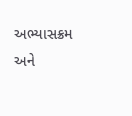અભ્યાસક્રમ અને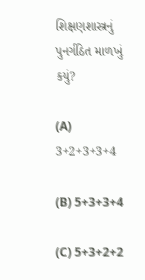શિક્ષણશાસ્ત્રનું પુનર્ગઠિત માળખું કયું?

(A) 3+2+3+3+4

(B) 5+3+3+4

(C) 5+3+2+2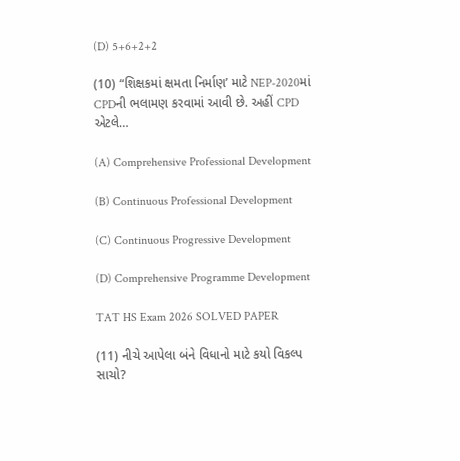(D) 5+6+2+2

(10) “શિક્ષકમાં ક્ષમતા નિર્માણ’ માટે NEP-2020માં CPDની ભલામણ કરવામાં આવી છે. અહીં CPD એટલે…

(A) Comprehensive Professional Development

(B) Continuous Professional Development

(C) Continuous Progressive Development

(D) Comprehensive Programme Development

TAT HS Exam 2026 SOLVED PAPER

(11) નીચે આપેલા બંને વિધાનો માટે કયો વિકલ્પ સાચો?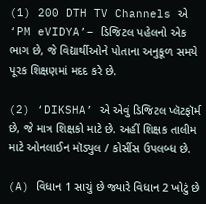(1) 200 DTH TV Channels એ ‘PM eVIDYA’– ડિજિટલ પહેલનો એક ભાગ છે, જે વિદ્યાર્થીઓને પોતાના અનુકૂળ સમયે પૂરક શિક્ષણમાં મદદ કરે છે.

(2) ‘DIKSHA’ એ એવું ડિજિટલ પ્લૅટફૉર્મ છે, જે માત્ર શિક્ષકો માટે છે. અહીં શિક્ષક તાલીમ માટે ઓનલાઈન મૉડ્યુલ / કોર્સીસ ઉપલબ્ધ છે.

(A) વિધાન 1 સાચું છે જ્યારે વિધાન 2 ખોટું છે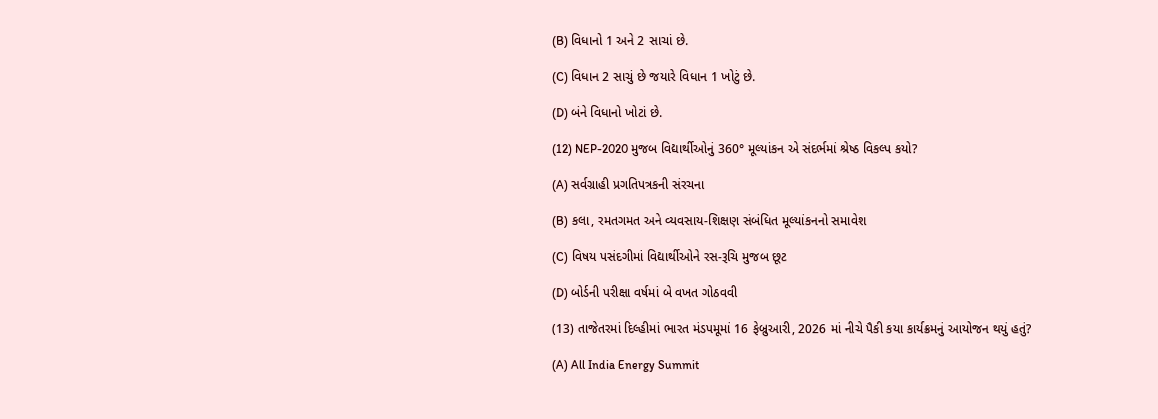(B) વિધાનો 1 અને 2 સાચાં છે.

(C) વિધાન 2 સાચું છે જયારે વિધાન 1 ખોટું છે.

(D) બંને વિધાનો ખોટાં છે.

(12) NEP-2020 મુજબ વિદ્યાર્થીઓનું 360° મૂલ્યાંકન એ સંદર્ભમાં શ્રેષ્ઠ વિકલ્પ કયો?

(A) સર્વગ્રાહી પ્રગતિપત્રકની સંરચના

(B) કલા, રમતગમત અને વ્યવસાય-શિક્ષણ સંબંધિત મૂલ્યાંકનનો સમાવેશ

(C) વિષય પસંદગીમાં વિદ્યાર્થીઓને રસ-રૂચિ મુજબ છૂટ

(D) બોર્ડની પરીક્ષા વર્ષમાં બે વખત ગોઠવવી

(13) તાજેતરમાં દિલ્હીમાં ભારત મંડપમૂમાં 16 ફેબ્રુઆરી, 2026 માં નીચે પૈકી કયા કાર્યક્રમનું આયોજન થયું હતું?

(A) All India Energy Summit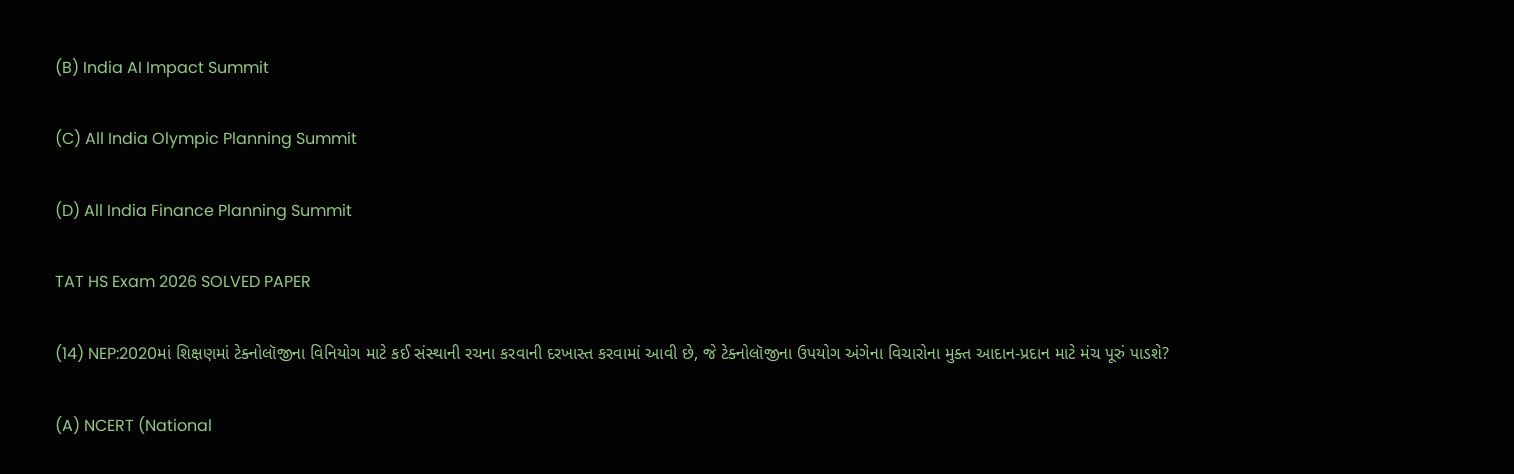(B) India AI Impact Summit

(C) All India Olympic Planning Summit

(D) All India Finance Planning Summit

TAT HS Exam 2026 SOLVED PAPER

(14) NEP:2020માં શિક્ષણમાં ટેક્નોલૉજીના વિનિયોગ માટે કઈ સંસ્થાની રચના કરવાની દરખાસ્ત કરવામાં આવી છે, જે ટેક્નોલૉજીના ઉપયોગ અંગેના વિચારોના મુક્ત આદાન-પ્રદાન માટે મંચ પૂરું પાડશે?

(A) NCERT (National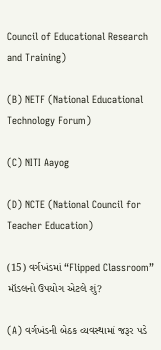Council of Educational Research and Training)

(B) NETF (National Educational Technology Forum)

(C) NITI Aayog

(D) NCTE (National Council for Teacher Education)

(15) વર્ગખંડમાં “Flipped Classroom” મૉડલનો ઉપયોગ એટલે શું?

(A) વર્ગખંડની બેઠક વ્યવસ્થામાં જરૂર પડે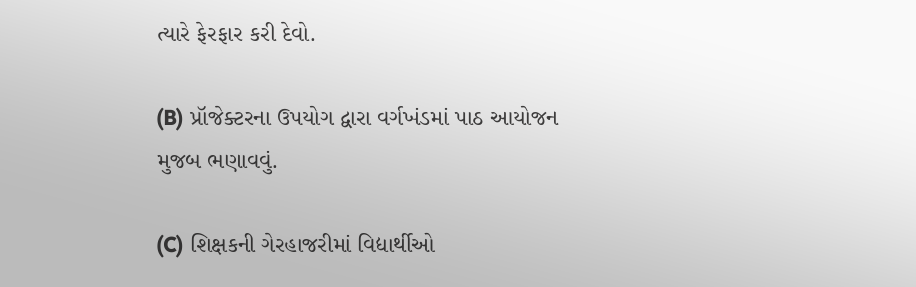ત્યારે ફેરફાર કરી દેવો.

(B) પ્રૉજેક્ટરના ઉપયોગ દ્વારા વર્ગખંડમાં પાઠ આયોજન મુજબ ભણાવવું.

(C) શિક્ષકની ગેરહાજરીમાં વિદ્યાર્થીઓ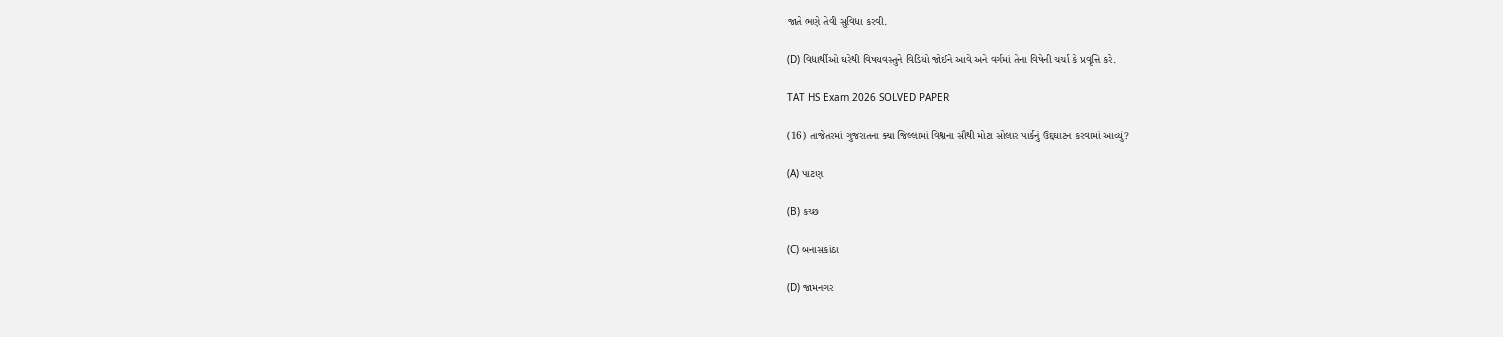જાતે ભણે તેવી સુવિધા કરવી.

(D) વિદ્યાર્થીઓ ઘરેથી વિષયવસ્તુને વિડિયો જોઈને આવે અને વર્ગમાં તેના વિષેની ચર્ચા કે પ્રવૃત્તિ કરે.

TAT HS Exam 2026 SOLVED PAPER

(16) તાજેતરમાં ગુજરાતના ક્યા જિલ્લામાં વિશ્વના સૌથી મોટા સોલાર પાર્કનું ઉદ્દઘાટન કરવામાં આવ્યું?

(A) પાટણ

(B) કચ્છ

(C) બનાસકાંઠા

(D) જામનગર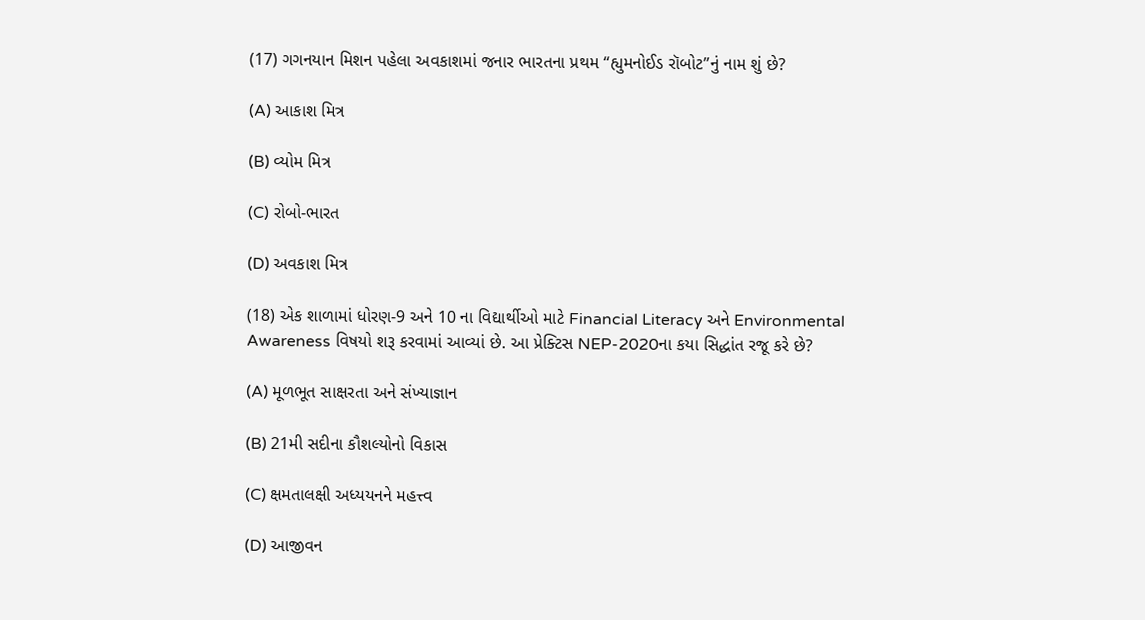(17) ગગનયાન મિશન પહેલા અવકાશમાં જનાર ભારતના પ્રથમ “હ્યુમનોઈડ રૉબોટ”નું નામ શું છે?

(A) આકાશ મિત્ર

(B) વ્યોમ મિત્ર

(C) રોબો-ભારત

(D) અવકાશ મિત્ર

(18) એક શાળામાં ધોરણ-9 અને 10 ના વિદ્યાર્થીઓ માટે Financial Literacy અને Environmental Awareness વિષયો શરૂ કરવામાં આવ્યાં છે. આ પ્રેક્ટિસ NEP-2020ના કયા સિદ્ધાંત રજૂ કરે છે?

(A) મૂળભૂત સાક્ષરતા અને સંખ્યાજ્ઞાન

(B) 21મી સદીના કૌશલ્યોનો વિકાસ

(C) ક્ષમતાલક્ષી અધ્યયનને મહત્ત્વ

(D) આજીવન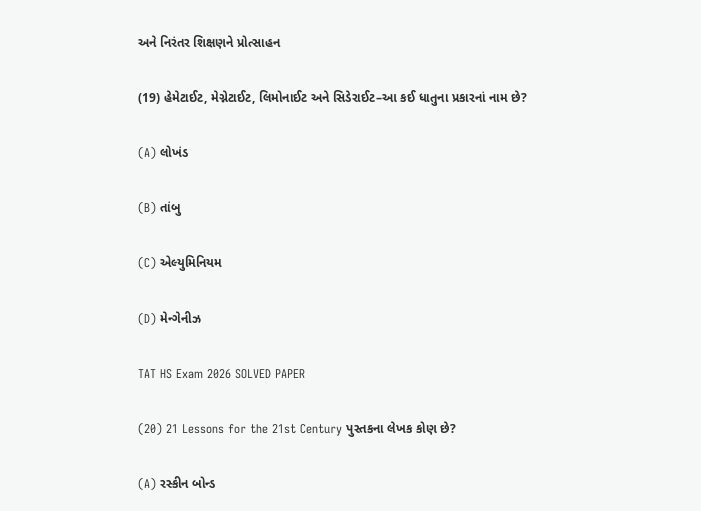અને નિરંતર શિક્ષણને પ્રોત્સાહન

(19) હેમેટાઈટ, મેગ્નેટાઈટ, લિમોનાઈટ અને સિડેરાઈટ–આ કઈ ધાતુના પ્રકારનાં નામ છે?

(A) લોખંડ

(B) તાંબુ

(C) એલ્યુમિનિયમ

(D) મેન્ગેનીઝ

TAT HS Exam 2026 SOLVED PAPER

(20) 21 Lessons for the 21st Century પુસ્તકના લેખક કોણ છે?

(A) રસ્કીન બોન્ડ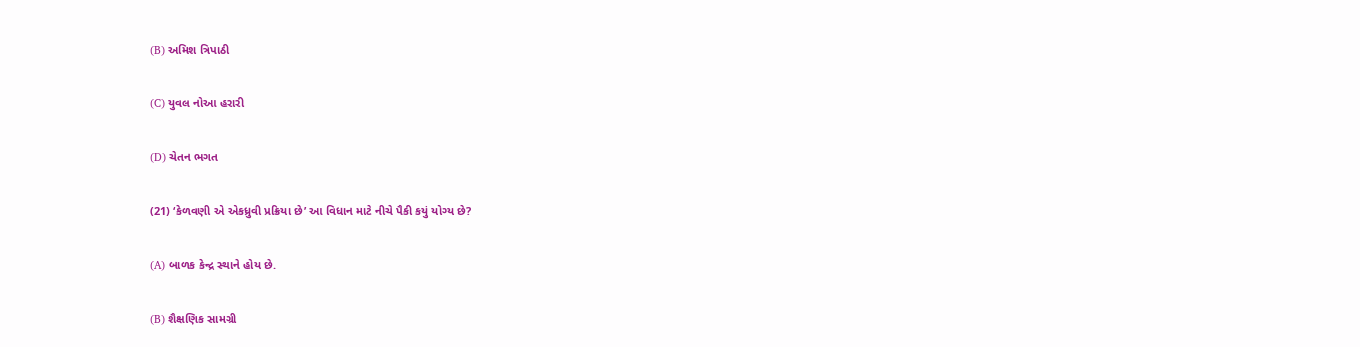(B) અમિશ ત્રિપાઠી

(C) યુવલ નોઆ હરારી

(D) ચેતન ભગત

(21) ‘કેળવણી એ એકધ્રુવી પ્રક્રિયા છે’ આ વિધાન માટે નીચે પૈકી કયું યોગ્ય છે?

(A) બાળક કેન્દ્ર સ્થાને હોય છે.

(B) શૈક્ષણિક સામગ્રી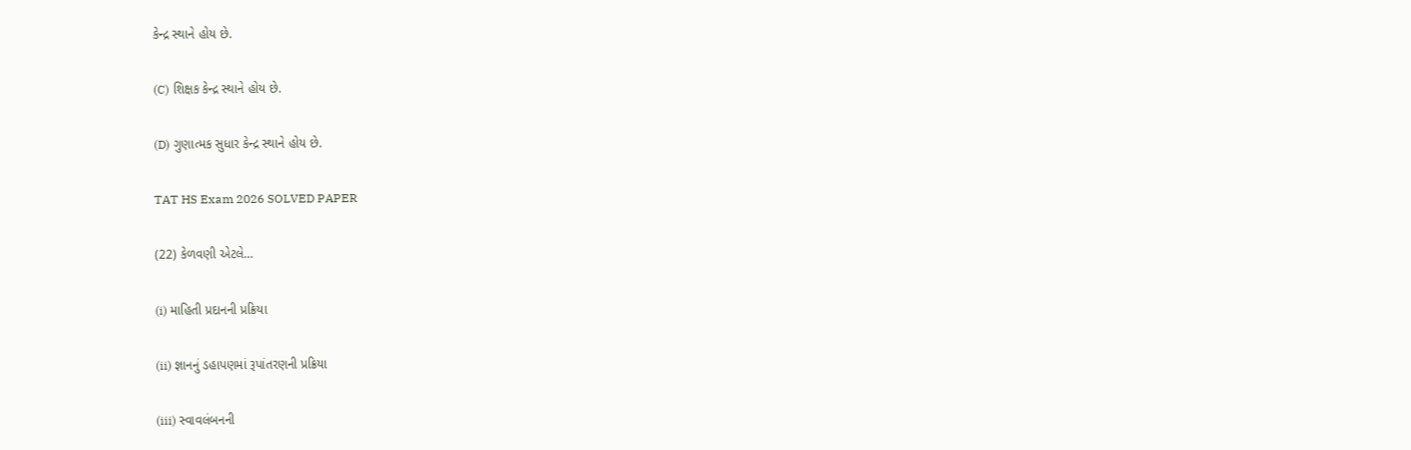કેન્દ્ર સ્થાને હોય છે.

(C) શિક્ષક કેન્દ્ર સ્થાને હોય છે.

(D) ગુણાત્મક સુધાર કેન્દ્ર સ્થાને હોય છે.

TAT HS Exam 2026 SOLVED PAPER

(22) કેળવણી એટલે…

(i) માહિતી પ્રદાનની પ્રક્રિયા

(ii) જ્ઞાનનું ડહાપણમાં રૂપાંતરણની પ્રક્રિયા

(iii) સ્વાવલંબનની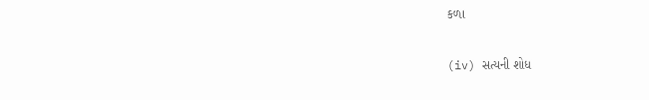કળા

(iv) સત્યની શોધ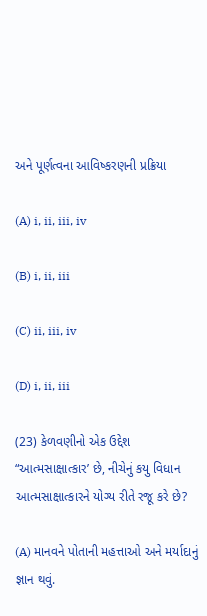અને પૂર્ણત્વના આવિષ્કરણની પ્રક્રિયા

(A) i, ii, iii, iv

(B) i, ii, iii

(C) ii, iii, iv

(D) i, ii, iii

(23) કેળવણીનો એક ઉદ્દેશ “આત્મસાક્ષાત્કાર’ છે, નીચેનું કયુ વિધાન આત્મસાક્ષાત્કારને યોગ્ય રીતે રજૂ કરે છે?

(A) માનવને પોતાની મહત્તાઓ અને મર્યાદાનું જ્ઞાન થવું.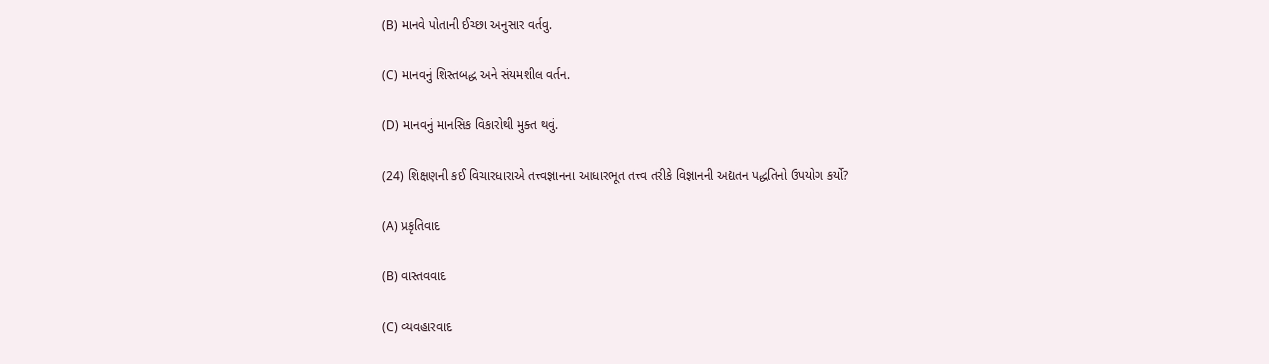(B) માનવે પોતાની ઈચ્છા અનુસાર વર્તવુ.

(C) માનવનું શિસ્તબદ્ધ અને સંયમશીલ વર્તન.

(D) માનવનું માનસિક વિકારોથી મુક્ત થવું.

(24) શિક્ષણની કઈ વિચારધારાએ તત્ત્વજ્ઞાનના આધારભૂત તત્ત્વ તરીકે વિજ્ઞાનની અદ્યતન પદ્ધતિનો ઉપયોગ કર્યો?

(A) પ્રકૃતિવાદ

(B) વાસ્તવવાદ

(C) વ્યવહારવાદ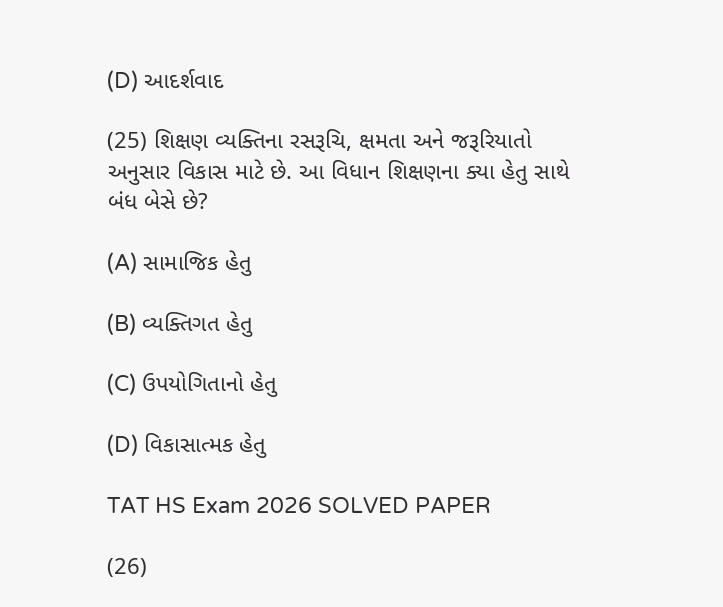(D) આદર્શવાદ

(25) શિક્ષણ વ્યક્તિના રસરૂચિ, ક્ષમતા અને જરૂરિયાતો અનુસાર વિકાસ માટે છે. આ વિધાન શિક્ષણના ક્યા હેતુ સાથે બંધ બેસે છે?

(A) સામાજિક હેતુ

(B) વ્યક્તિગત હેતુ

(C) ઉપયોગિતાનો હેતુ

(D) વિકાસાત્મક હેતુ

TAT HS Exam 2026 SOLVED PAPER

(26)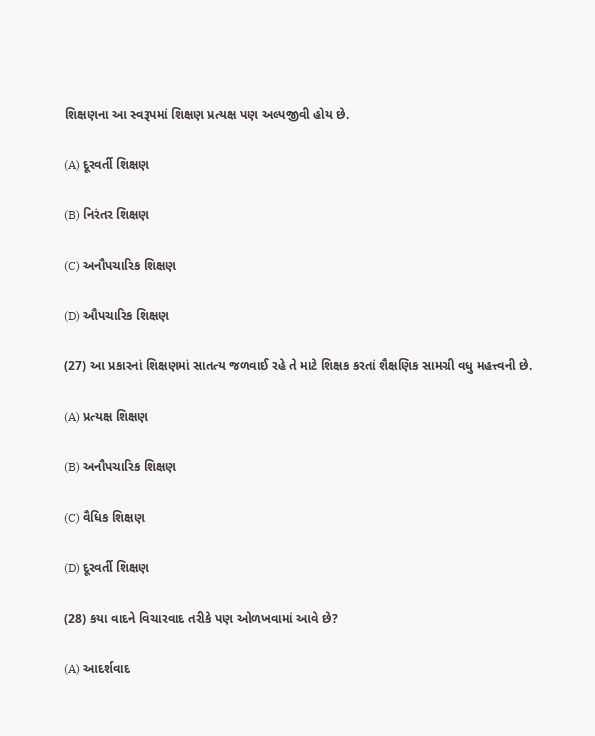શિક્ષણના આ સ્વરૂપમાં શિક્ષણ પ્રત્યક્ષ પણ અલ્પજીવી હોય છે.

(A) દૂરવર્તી શિક્ષણ

(B) નિરંતર શિક્ષણ

(C) અનૌપચારિક શિક્ષણ

(D) ઔપચારિક શિક્ષણ

(27) આ પ્રકારનાં શિક્ષણમાં સાતત્ય જળવાઈ રહે તે માટે શિક્ષક કરતાં શૈક્ષણિક સામગ્રી વધુ મહત્ત્વની છે.

(A) પ્રત્યક્ષ શિક્ષણ

(B) અનૌપચારિક શિક્ષણ

(C) વૈધિક શિક્ષણ

(D) દૂરવર્તી શિક્ષણ

(28) કયા વાદને વિચારવાદ તરીકે પણ ઓળખવામાં આવે છે?

(A) આદર્શવાદ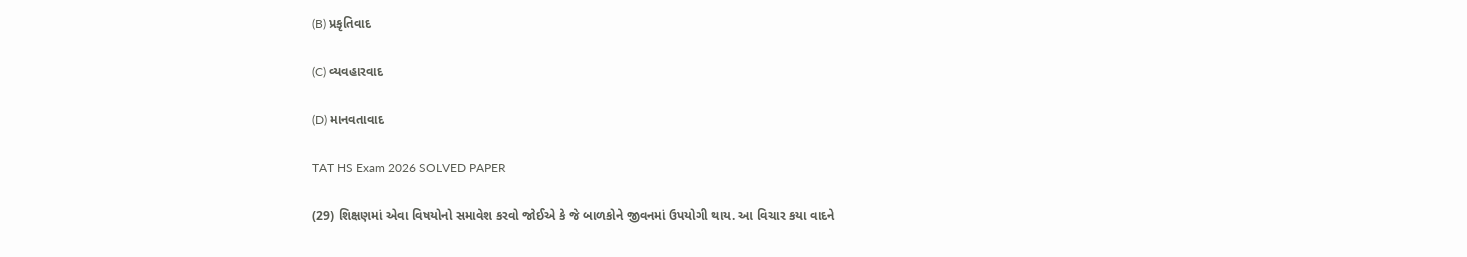(B) પ્રકૃતિવાદ

(C) વ્યવહારવાદ

(D) માનવતાવાદ

TAT HS Exam 2026 SOLVED PAPER

(29) શિક્ષણમાં એવા વિષયોનો સમાવેશ કરવો જોઈએ કે જે બાળકોને જીવનમાં ઉપયોગી થાય. આ વિચાર કયા વાદને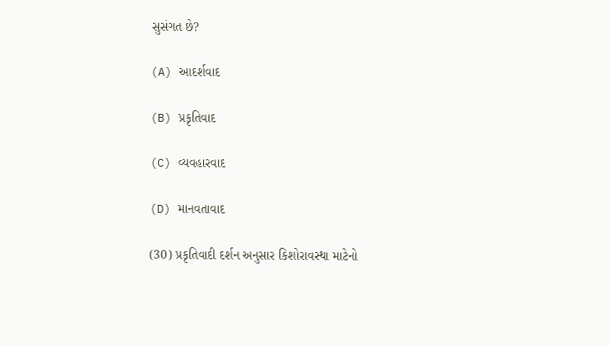સુસંગત છે?

(A) આદર્શવાદ

(B) પ્રકૃતિવાદ

(C) વ્યવહારવાદ

(D) માનવતાવાદ

(30) પ્રકૃતિવાદી દર્શન અનુસાર કિશોરાવસ્થા માટેનો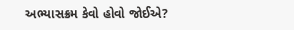અભ્યાસક્રમ કેવો હોવો જોઈએ?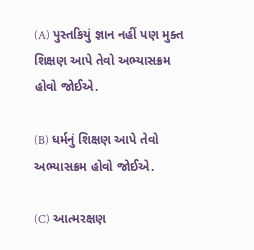(A) પુસ્તકિયું જ્ઞાન નહીં પણ મુક્ત શિક્ષણ આપે તેવો અભ્યાસક્રમ હોવો જોઈએ.

(B) ધર્મનું શિક્ષણ આપે તેવો અભ્યાસક્રમ હોવો જોઈએ.

(C) આત્મરક્ષણ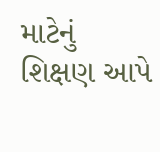માટેનું શિક્ષણ આપે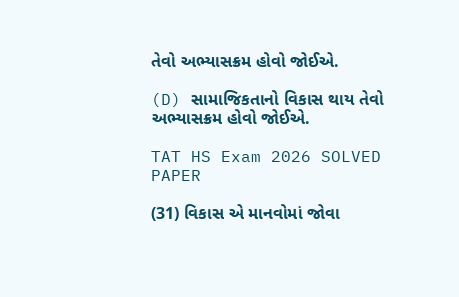તેવો અભ્યાસક્રમ હોવો જોઈએ.

(D) સામાજિકતાનો વિકાસ થાય તેવો અભ્યાસક્રમ હોવો જોઈએ.

TAT HS Exam 2026 SOLVED PAPER

(31) વિકાસ એ માનવોમાં જોવા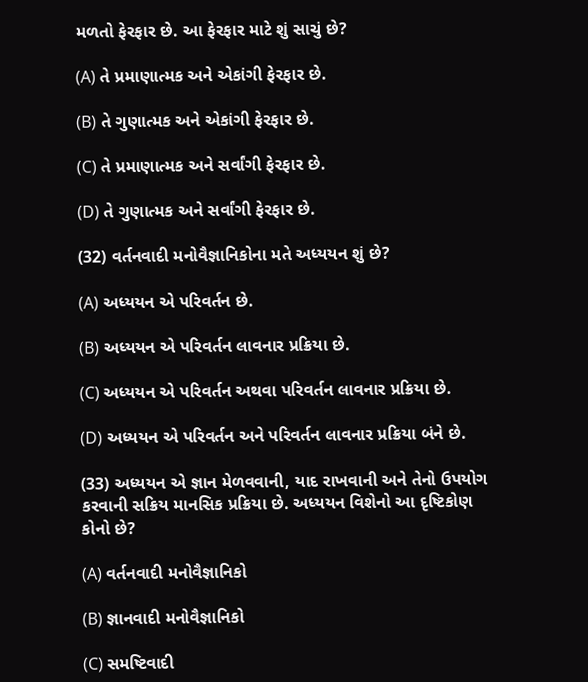મળતો ફેરફાર છે. આ ફેરફાર માટે શું સાચું છે?

(A) તે પ્રમાણાત્મક અને એકાંગી ફેરફાર છે.

(B) તે ગુણાત્મક અને એકાંગી ફેરફાર છે.

(C) તે પ્રમાણાત્મક અને સર્વાંગી ફેરફાર છે.

(D) તે ગુણાત્મક અને સર્વાંગી ફેરફાર છે.

(32) વર્તનવાદી મનોવૈજ્ઞાનિકોના મતે અધ્યયન શું છે?

(A) અધ્યયન એ પરિવર્તન છે.

(B) અધ્યયન એ પરિવર્તન લાવનાર પ્રક્રિયા છે.

(C) અધ્યયન એ પરિવર્તન અથવા પરિવર્તન લાવનાર પ્રક્રિયા છે.

(D) અધ્યયન એ પરિવર્તન અને પરિવર્તન લાવનાર પ્રક્રિયા બંને છે.

(33) અધ્યયન એ જ્ઞાન મેળવવાની, યાદ રાખવાની અને તેનો ઉપયોગ કરવાની સક્રિય માનસિક પ્રક્રિયા છે. અધ્યયન વિશેનો આ દૃષ્ટિકોણ કોનો છે?

(A) વર્તનવાદી મનોવૈજ્ઞાનિકો

(B) જ્ઞાનવાદી મનોવૈજ્ઞાનિકો

(C) સમષ્ટિવાદી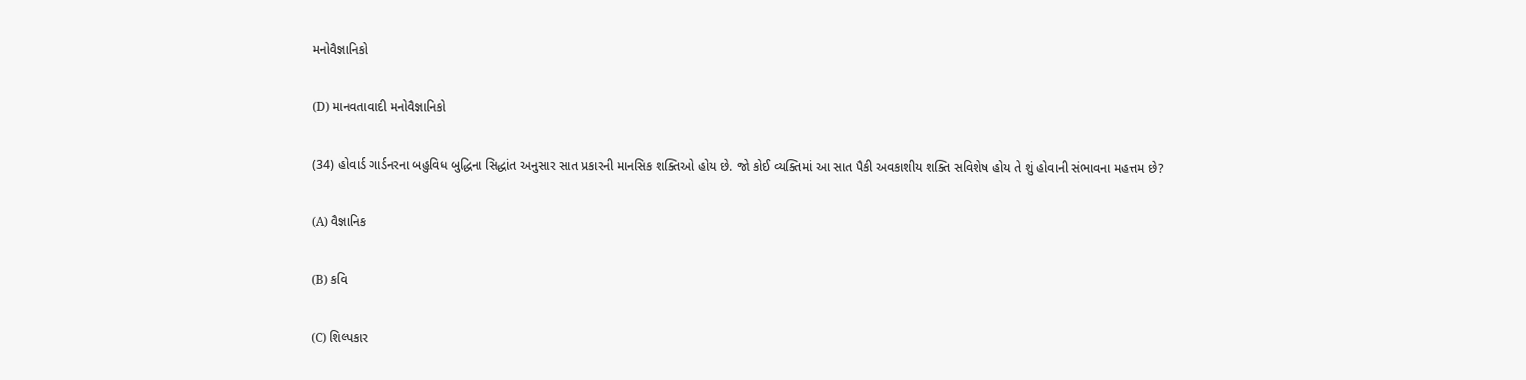મનોવૈજ્ઞાનિકો

(D) માનવતાવાદી મનોવૈજ્ઞાનિકો

(34) હોવાર્ડ ગાર્ડનરના બહુવિધ બુદ્ધિના સિદ્ધાંત અનુસાર સાત પ્રકારની માનસિક શક્તિઓ હોય છે. જો કોઈ વ્યક્તિમાં આ સાત પૈકી અવકાશીય શક્તિ સવિશેષ હોય તે શું હોવાની સંભાવના મહત્તમ છે?

(A) વૈજ્ઞાનિક

(B) કવિ

(C) શિલ્પકાર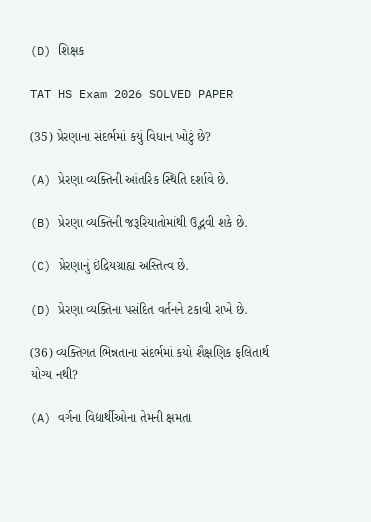(D) શિક્ષક

TAT HS Exam 2026 SOLVED PAPER

(35) પ્રેરણાના સંદર્ભમાં કયું વિધાન ખોટું છે?

(A) પ્રેરણા વ્યક્તિની આંતરિક સ્થિતિ દર્શાવે છે.

(B) પ્રેરણા વ્યક્તિની જરૂરિયાતોમાંથી ઉદ્ભવી શકે છે.

(C) પ્રેરણાનું ઇંદ્રિયગ્રાહ્ય અસ્તિત્વ છે.

(D) પ્રેરણા વ્યક્તિના પસંદિત વર્તનને ટકાવી રાખે છે.

(36) વ્યક્તિગત ભિન્નતાના સંદર્ભમાં કયો શૈક્ષણિક ફલિતાર્થ યોગ્ય નથી?

(A) વર્ગના વિદ્યાર્થીઓના તેમની ક્ષમતા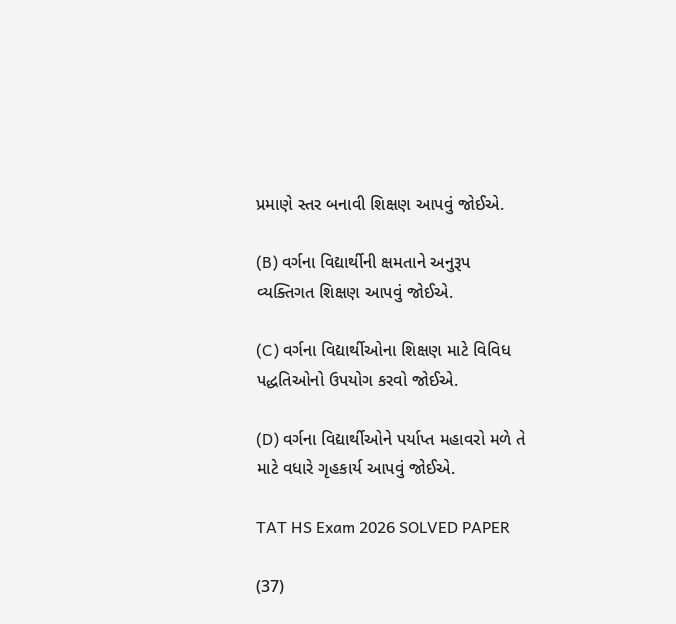પ્રમાણે સ્તર બનાવી શિક્ષણ આપવું જોઈએ.

(B) વર્ગના વિદ્યાર્થીની ક્ષમતાને અનુરૂપ વ્યક્તિગત શિક્ષણ આપવું જોઈએ.

(C) વર્ગના વિદ્યાર્થીઓના શિક્ષણ માટે વિવિધ પદ્ધતિઓનો ઉપયોગ કરવો જોઈએ.

(D) વર્ગના વિદ્યાર્થીઓને પર્યાપ્ત મહાવરો મળે તે માટે વધારે ગૃહકાર્ય આપવું જોઈએ.

TAT HS Exam 2026 SOLVED PAPER

(37)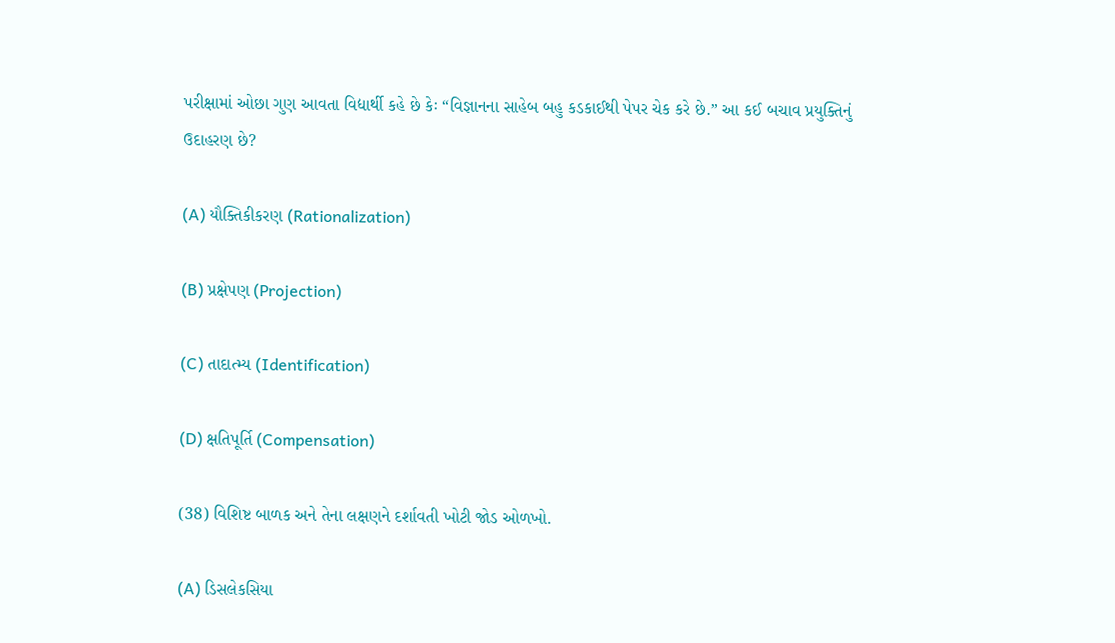પરીક્ષામાં ઓછા ગુણ આવતા વિદ્યાર્થી કહે છે કેઃ “વિજ્ઞાનના સાહેબ બહુ કડકાઈથી પેપર ચેક કરે છે.” આ કઈ બચાવ પ્રયુક્તિનું ઉદાહરણ છે?

(A) યૌક્તિકીકરણ (Rationalization)

(B) પ્રક્ષેપણ (Projection)

(C) તાદાત્મ્ય (Identification)

(D) ક્ષતિપૂર્તિ (Compensation)

(38) વિશિષ્ટ બાળક અને તેના લક્ષણને દર્શાવતી ખોટી જોડ ઓળખો.

(A) ડિસલેકસિયા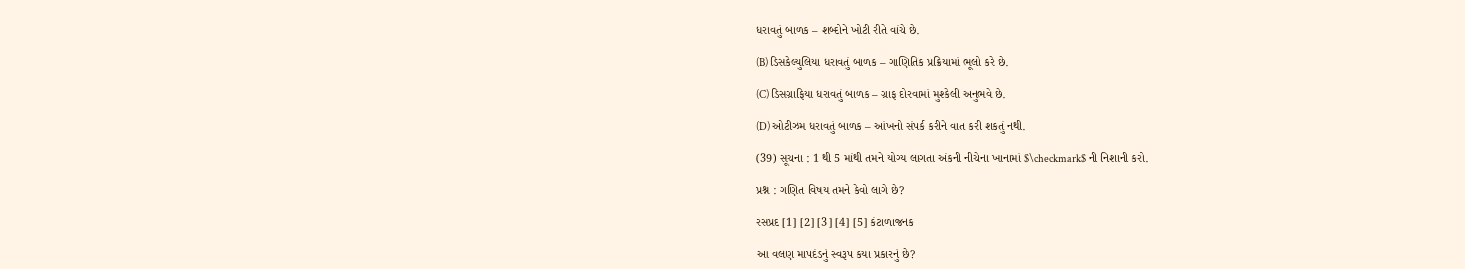ધરાવતું બાળક – શબ્દોને ખોટી રીતે વાંચે છે.

(B) ડિસકેલ્યુલિયા ધરાવતું બાળક – ગાણિતિક પ્રક્રિયામાં ભૂલો કરે છે.

(C) ડિસગ્રાફિયા ધરાવતું બાળક – ગ્રાફ દોરવામાં મુશ્કેલી અનુભવે છે.

(D) ઓટીઝમ ધરાવતું બાળક – આંખનો સંપર્ક કરીને વાત કરી શકતું નથી.

(39) સૂચના : 1 થી 5 માંથી તમને યોગ્ય લાગતા અંકની નીચેના ખાનામાં $\checkmark$ ની નિશાની કરો.

પ્રશ્ન : ગણિત વિષય તમને કેવો લાગે છે?

રસપ્રદ [1] [2] [3] [4] [5] કંટાળાજનક

આ વલણ માપદંડનું સ્વરૂપ કયા પ્રકારનું છે?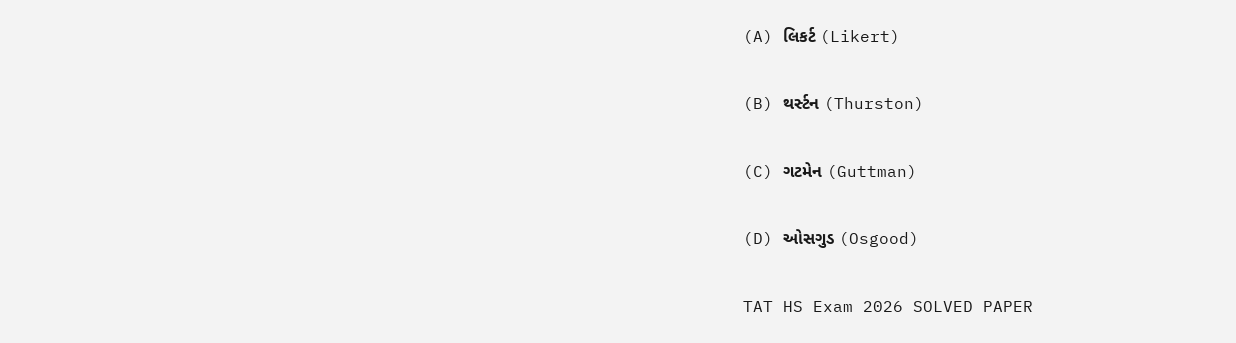(A) લિકર્ટ (Likert)

(B) થર્સ્ટન (Thurston)

(C) ગટમેન (Guttman)

(D) ઓસગુડ (Osgood)

TAT HS Exam 2026 SOLVED PAPER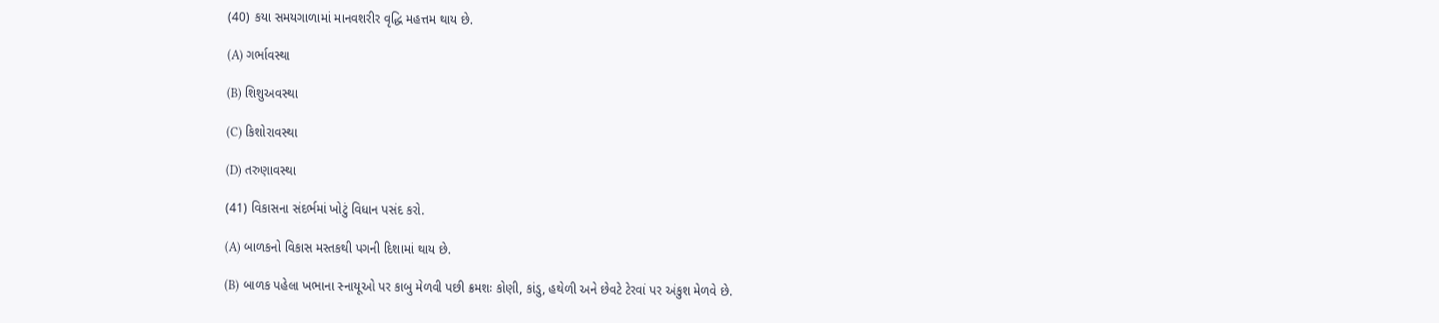(40) કયા સમયગાળામાં માનવશરીર વૃદ્ધિ મહત્તમ થાય છે.

(A) ગર્ભાવસ્થા

(B) શિશુઅવસ્થા

(C) કિશોરાવસ્થા

(D) તરુણાવસ્થા

(41) વિકાસના સંદર્ભમાં ખોટું વિધાન પસંદ કરો.

(A) બાળકનો વિકાસ મસ્તકથી પગની દિશામાં થાય છે.

(B) બાળક પહેલા ખભાના સ્નાયૂઓ પર કાબુ મેળવી પછી ક્રમશઃ કોણી, કાંડુ, હથેળી અને છેવટે ટેરવાં પર અંકુશ મેળવે છે.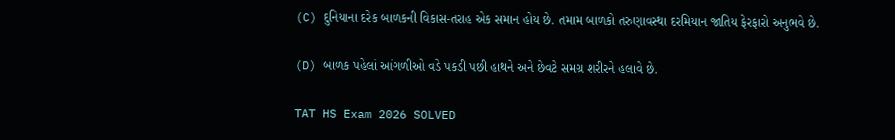(C) દુનિયાના દરેક બાળકની વિકાસ-તરાહ એક સમાન હોય છે. તમામ બાળકો તરુણાવસ્થા દરમિયાન જાતિય ફેરફારો અનુભવે છે.

(D) બાળક પહેલાં આંગળીઓ વડે પકડી પછી હાથને અને છેવટે સમગ્ર શરીરને હલાવે છે.

TAT HS Exam 2026 SOLVED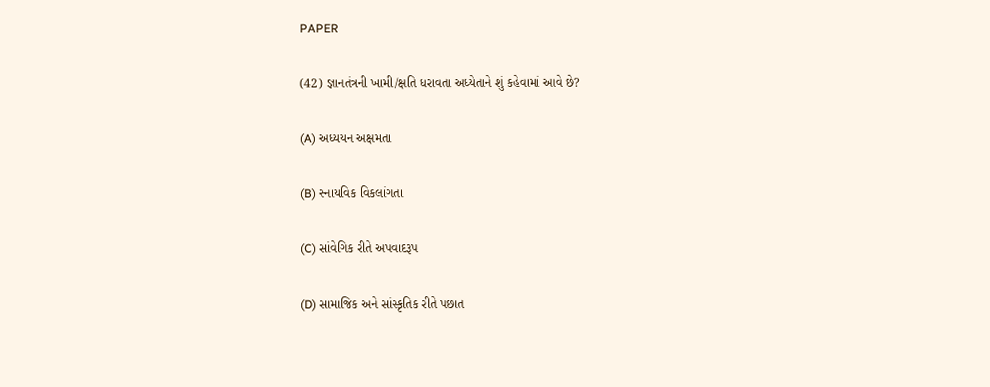PAPER

(42) જ્ઞાનતંત્રની ખામી/ક્ષતિ ધરાવતા અધ્યેતાને શું કહેવામાં આવે છે?

(A) અધ્યયન અક્ષમતા

(B) સ્નાયવિક વિકલાંગતા

(C) સાંવેગિક રીતે અપવાદરૂપ

(D) સામાજિક અને સાંસ્કૃતિક રીતે પછાત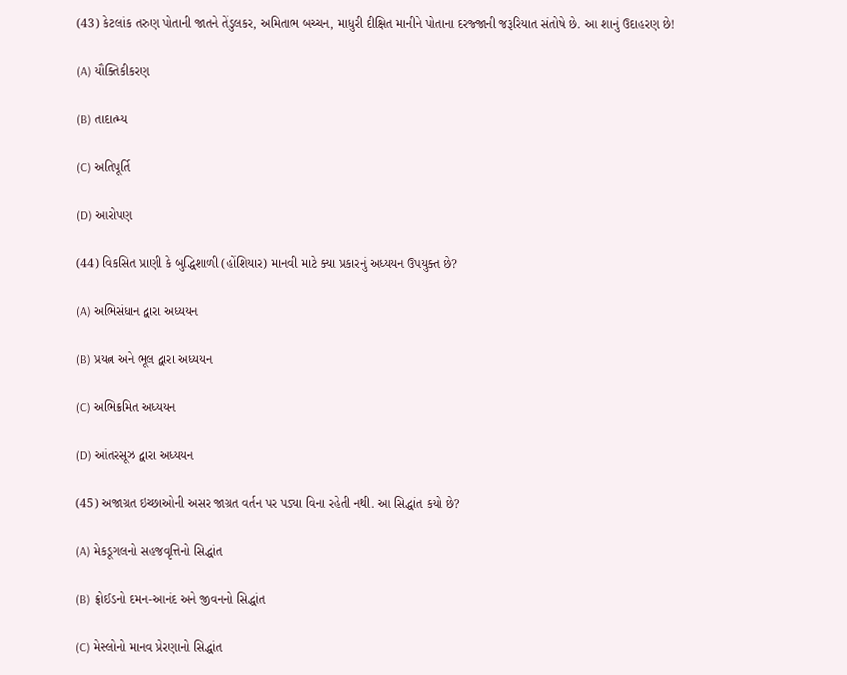(43) કેટલાંક તરુણ પોતાની જાતને તેંડુલકર, અમિતાભ બચ્ચન, માધુરી દીક્ષિત માનીને પોતાના દરજ્જાની જરૂરિયાત સંતોષે છે. આ શાનું ઉદાહરણ છે!

(A) યૌક્તિકીકરણ

(B) તાદાત્મ્ય

(C) અતિપૂર્તિ

(D) આરોપણ

(44) વિકસિત પ્રાણી કે બુદ્ધિશાળી (હોંશિયાર) માનવી માટે ક્યા પ્રકારનું અધ્યયન ઉપયુક્ત છે?

(A) અભિસંધાન દ્વારા અધ્યયન

(B) પ્રયત્ન અને ભૂલ દ્વારા અધ્યયન

(C) અભિક્રમિત અધ્યયન

(D) આંતરસૂઝ દ્વારા અધ્યયન

(45) અજાગ્રત ઇચ્છાઓની અસર જાગ્રત વર્તન પર પડ્યા વિના રહેતી નથી. આ સિદ્ધાંત કયો છે?

(A) મેકડૂગલનો સહજવૃત્તિનો સિદ્ધાંત

(B) ફ્રોઈડનો દમન-આનંદ અને જીવનનો સિદ્ધાંત

(C) મેસ્લોનો માનવ પ્રેરણાનો સિદ્ધાંત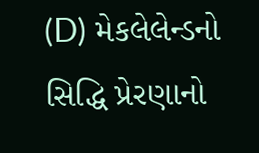(D) મેકલેલેન્ડનો સિદ્ધિ પ્રેરણાનો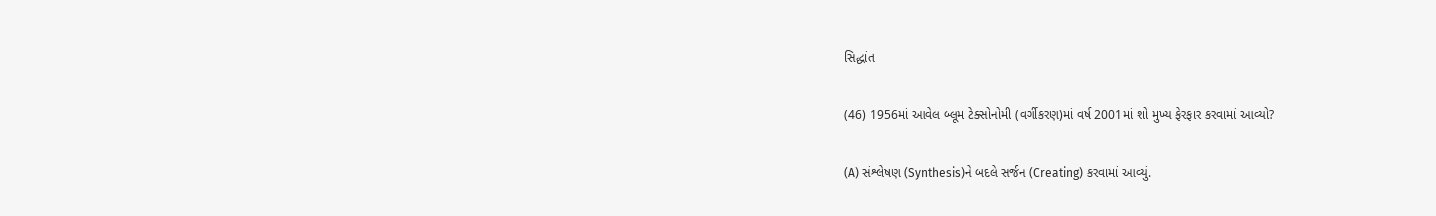સિદ્ધાંત

(46) 1956માં આવેલ બ્લૂમ ટેક્સોનોમી (વર્ગીકરણ)માં વર્ષ 2001માં શો મુખ્ય ફેરફાર કરવામાં આવ્યો?

(A) સંશ્લેષણ (Synthesis)ને બદલે સર્જન (Creating) કરવામાં આવ્યું.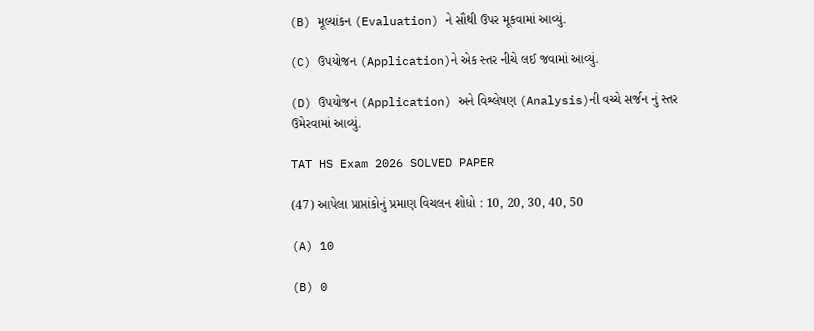(B) મૂલ્યાંકન (Evaluation) ને સૌથી ઉપર મૂકવામાં આવ્યું.

(C) ઉપયોજન (Application)ને એક સ્તર નીચે લઈ જવામાં આવ્યું.

(D) ઉપયોજન (Application) અને વિશ્લેષણ (Analysis)ની વચ્ચે સર્જન નું સ્તર ઉમેરવામાં આવ્યું.

TAT HS Exam 2026 SOLVED PAPER

(47) આપેલા પ્રાપ્તાંકોનું પ્રમાણ વિચલન શોધો : 10, 20, 30, 40, 50

(A) 10

(B) 0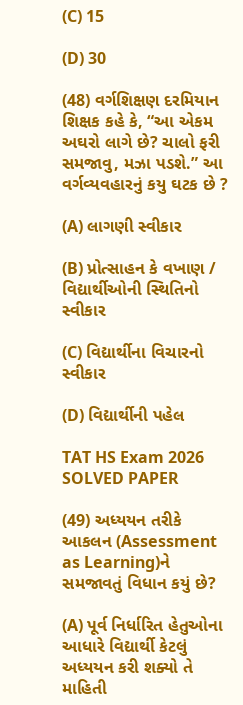(C) 15

(D) 30

(48) વર્ગશિક્ષણ દરમિયાન શિક્ષક કહે કે, “આ એકમ અઘરો લાગે છે? ચાલો ફરી સમજાવુ, મઝા પડશે.” આ વર્ગવ્યવહારનું કયુ ઘટક છે ?

(A) લાગણી સ્વીકાર

(B) પ્રોત્સાહન કે વખાણ / વિદ્યાર્થીઓની સ્થિતિનો સ્વીકાર

(C) વિદ્યાર્થીના વિચારનો સ્વીકાર

(D) વિદ્યાર્થીની પહેલ

TAT HS Exam 2026 SOLVED PAPER

(49) અધ્યયન તરીકે આકલન (Assessment as Learning)ને સમજાવતું વિધાન કયું છે?

(A) પૂર્વ નિર્ધારિત હેતુઓના આધારે વિદ્યાર્થી કેટલું અધ્યયન કરી શક્યો તે માહિતી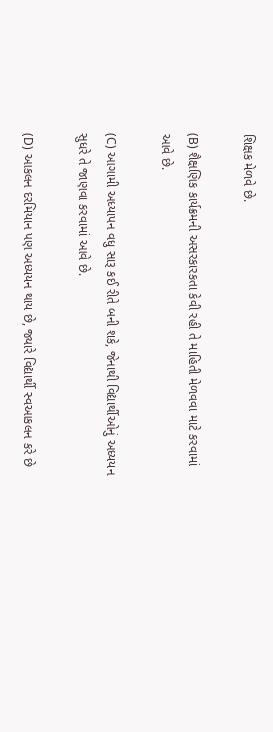શિક્ષક મેળવે છે.

(B) શૈક્ષણિક કાર્યક્રમની અસરકારકતા કેવી રહી તે માહિતી મેળવવા માટે કરવામાં આવે છે.

(C) આગામી અધ્યાપન વધુ સારૂ કઈ રીતે બની શકે, જેનાથી વિદ્યાર્થીઓનું અધ્યયન સુધરે તે જાણવા કરવામાં આવે છે.

(D) આકલન દરમિયાન પણ અધ્યયન થાય છે, જ્યારે વિદ્યાર્થી સ્વઆકલન કરે છે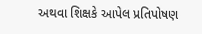અથવા શિક્ષકે આપેલ પ્રતિપોષણ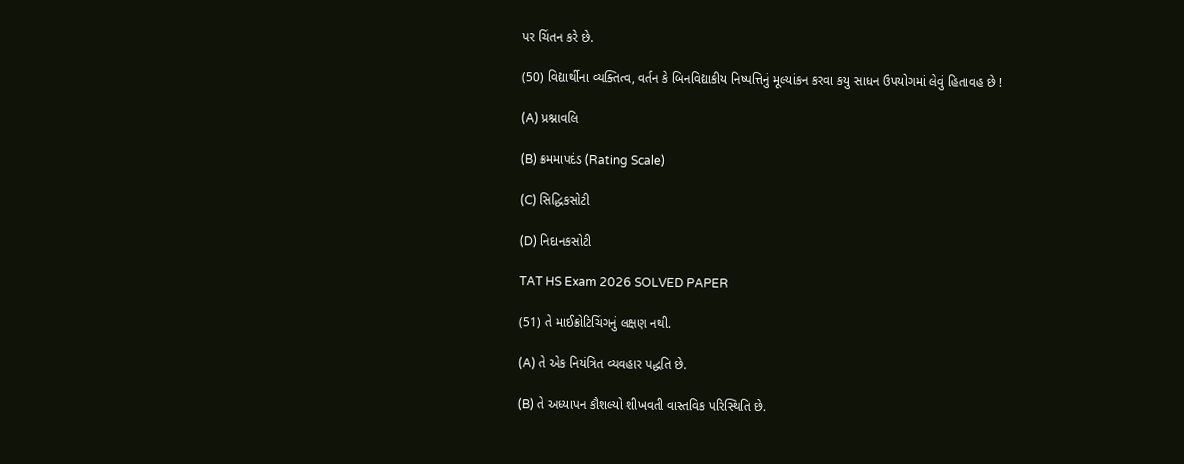પર ચિંતન કરે છે.

(50) વિદ્યાર્થીના વ્યક્તિત્વ, વર્તન કે બિનવિદ્યાકીય નિષ્પત્તિનું મૂલ્યાંકન કરવા કયુ સાધન ઉપયોગમાં લેવું હિતાવહ છે !

(A) પ્રશ્નાવલિ

(B) ક્રમમાપદંડ (Rating Scale)

(C) સિદ્ધિકસોટી

(D) નિદાનકસોટી

TAT HS Exam 2026 SOLVED PAPER

(51) તે માઈક્રોટિચિંગનું લક્ષણ નથી.

(A) તે એક નિયંત્રિત વ્યવહાર પદ્ધતિ છે.

(B) તે અધ્યાપન કૌશલ્યો શીખવતી વાસ્તવિક પરિસ્થિતિ છે.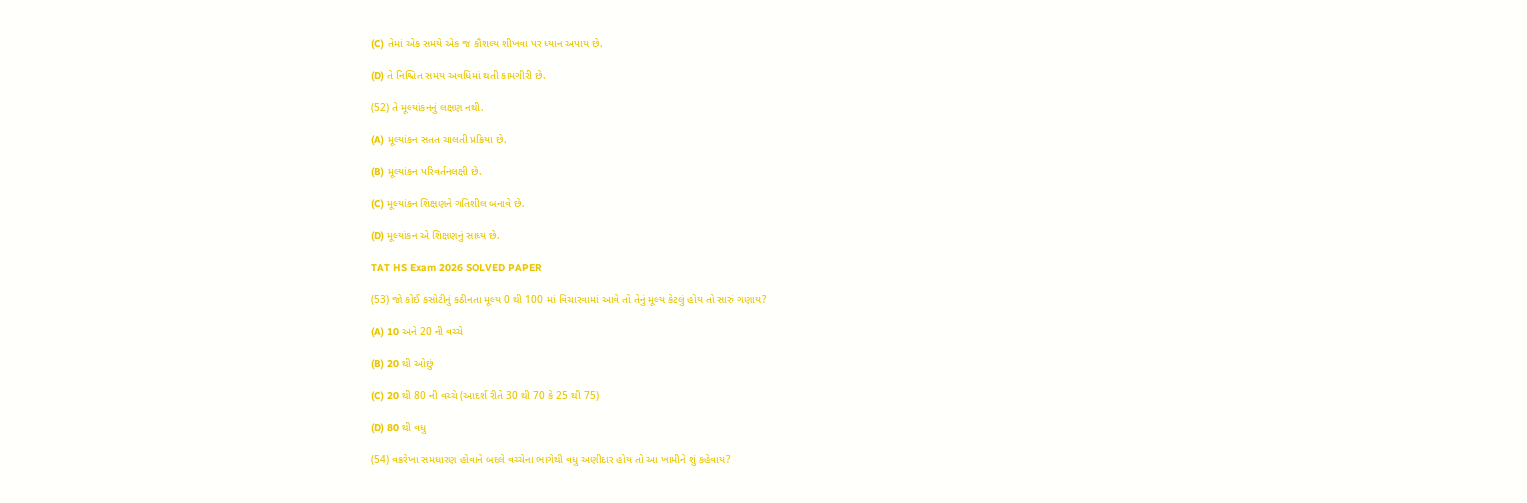(C) તેમાં એક સમયે એક જ કૌશલ્ય શીખવા પર ધ્યાન અપાય છે.

(D) તે નિશ્ચિત સમય અવધિમાં થતી કામગીરી છે.

(52) તે મૂલ્યાંકનનું લક્ષણ નથી.

(A) મૂલ્યાંકન સતત ચાલતી પ્રક્રિયા છે.

(B) મૂલ્યાંકન પરિવર્તનલક્ષી છે.

(C) મૂલ્યાંકન શિક્ષણને ગતિશીલ બનાવે છે.

(D) મૂલ્યાંકન એ શિક્ષણનું સાધ્ય છે.

TAT HS Exam 2026 SOLVED PAPER

(53) જો કોઈ કસોટીનું કઠીનતા મૂલ્ય 0 થી 100 માં વિચારવામાં આવે તો તેનું મૂલ્ય કેટલું હોય તો સારું ગણાય?

(A) 10 અને 20 ની વચ્ચે

(B) 20 થી ઓછું

(C) 20 થી 80 ની વચ્ચે (આદર્શ રીતે 30 થી 70 કે 25 થી 75)

(D) 80 થી વધુ

(54) વક્રરેખા સમધારણ હોવાને બદલે વચ્ચેના ભાગેથી વધુ અણીદાર હોય તો આ ખામીને શું કહેવાય?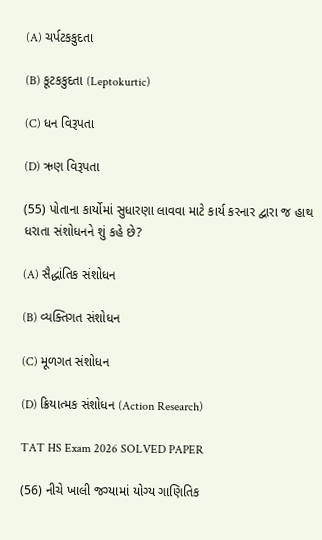(A) ચર્પટકકુદતા

(B) કૂટકકુદતા (Leptokurtic)

(C) ધન વિરૂપતા

(D) ઋણ વિરૂપતા

(55) પોતાના કાર્યોમાં સુધારણા લાવવા માટે કાર્ય કરનાર દ્વારા જ હાથ ધરાતા સંશોધનને શું કહે છે?

(A) સૈદ્ધાંતિક સંશોધન

(B) વ્યક્તિગત સંશોધન

(C) મૂળગત સંશોધન

(D) ક્રિયાત્મક સંશોધન (Action Research)

TAT HS Exam 2026 SOLVED PAPER

(56) નીચે ખાલી જગ્યામાં યોગ્ય ગાણિતિક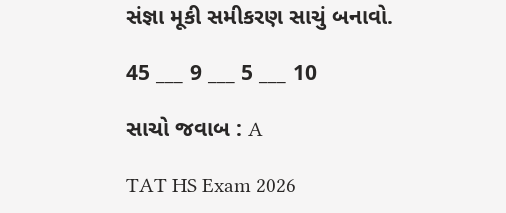સંજ્ઞા મૂકી સમીકરણ સાચું બનાવો.

45 ___ 9 ___ 5 ___ 10

સાચો જવાબ : A

TAT HS Exam 2026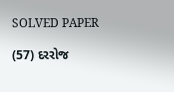SOLVED PAPER

(57) દરરોજ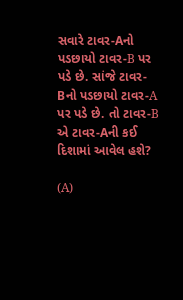સવારે ટાવર-Aનો પડછાયો ટાવર-B પર પડે છે. સાંજે ટાવર-Bનો પડછાયો ટાવર-A પર પડે છે. તો ટાવર-B એ ટાવર-Aની કઈ દિશામાં આવેલ હશે?

(A)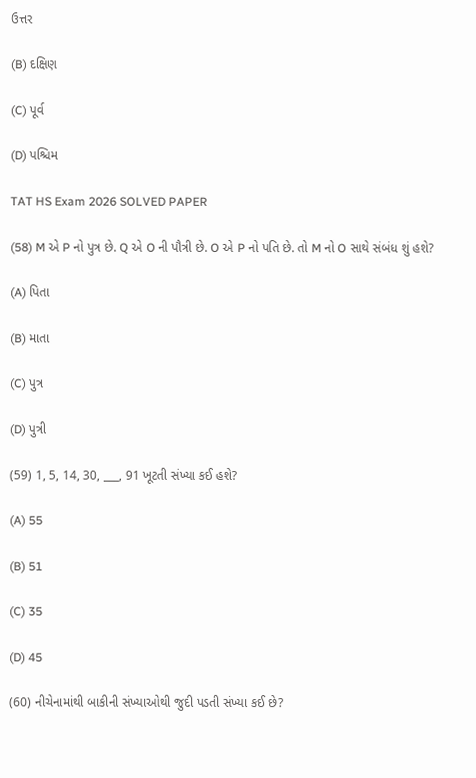ઉત્તર

(B) દક્ષિણ

(C) પૂર્વ

(D) પશ્ચિમ

TAT HS Exam 2026 SOLVED PAPER

(58) M એ P નો પુત્ર છે. Q એ O ની પૌત્રી છે. O એ P નો પતિ છે. તો M નો O સાથે સંબંધ શું હશે?

(A) પિતા

(B) માતા

(C) પુત્ર

(D) પુત્રી

(59) 1, 5, 14, 30, ___, 91 ખૂટતી સંખ્યા કઈ હશે?

(A) 55

(B) 51

(C) 35

(D) 45

(60) નીચેનામાંથી બાકીની સંખ્યાઓથી જુદી પડતી સંખ્યા કઈ છે?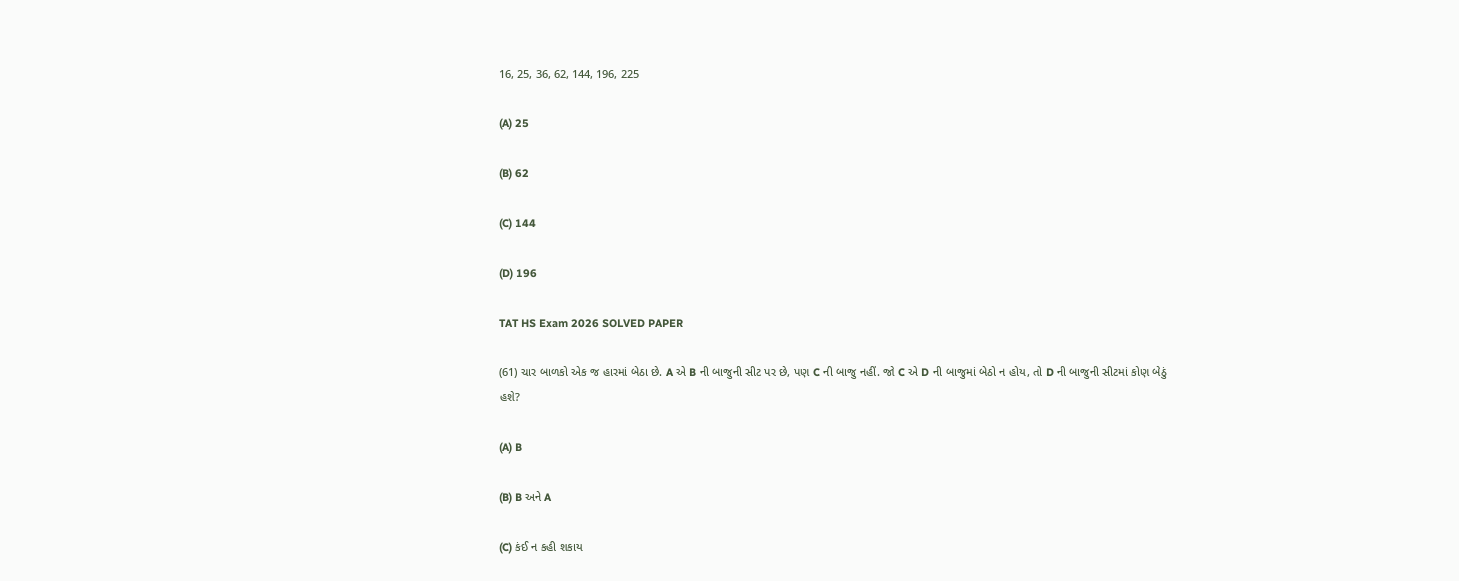16, 25, 36, 62, 144, 196, 225

(A) 25

(B) 62

(C) 144

(D) 196

TAT HS Exam 2026 SOLVED PAPER

(61) ચાર બાળકો એક જ હારમાં બેઠા છે. A એ B ની બાજુની સીટ પર છે, પણ C ની બાજુ નહીં. જો C એ D ની બાજુમાં બેઠો ન હોય, તો D ની બાજુની સીટમાં કોણ બેઠું હશે?

(A) B

(B) B અને A

(C) કંઈ ન કહી શકાય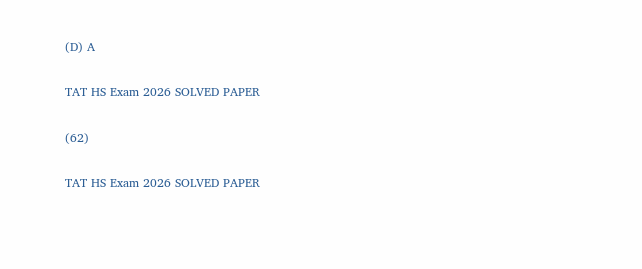(D) A

TAT HS Exam 2026 SOLVED PAPER

(62)

TAT HS Exam 2026 SOLVED PAPER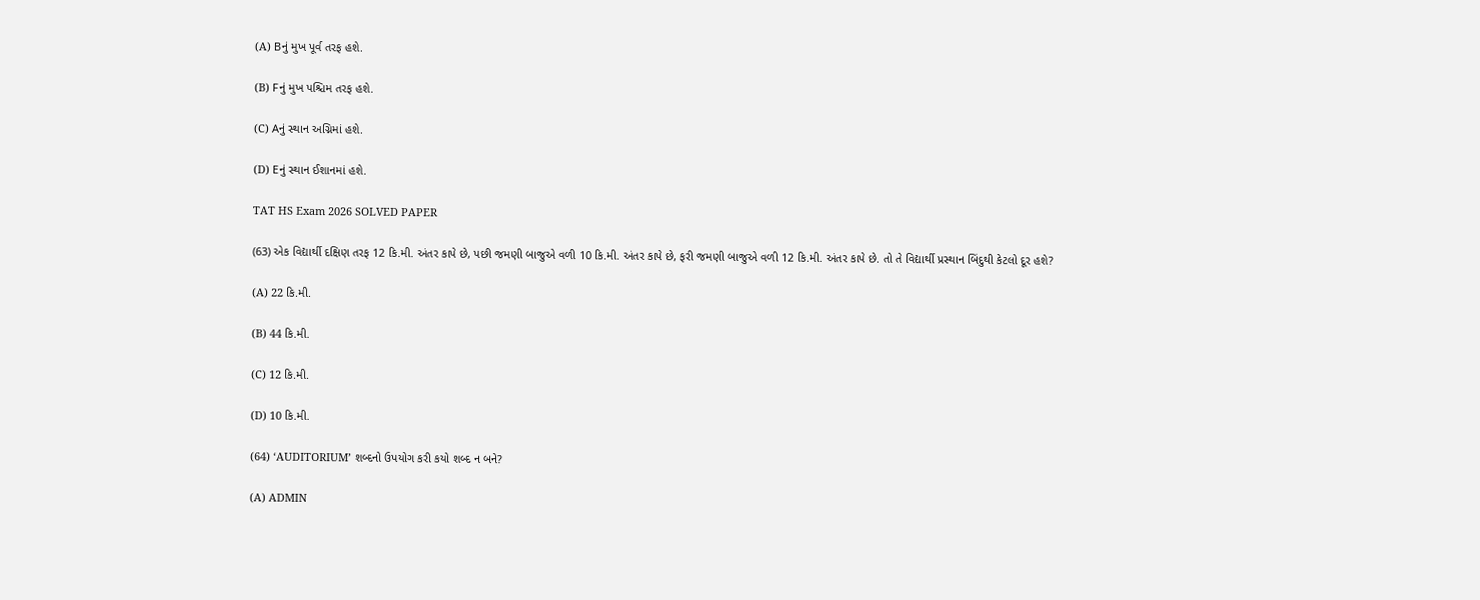(A) Bનું મુખ પૂર્વ તરફ હશે.

(B) Fનું મુખ પશ્ચિમ તરફ હશે.

(C) Aનું સ્થાન અગ્નિમાં હશે.

(D) Eનું સ્થાન ઈશાનમાં હશે.

TAT HS Exam 2026 SOLVED PAPER

(63) એક વિદ્યાર્થી દક્ષિણ તરફ 12 કિ.મી. અંતર કાપે છે, પછી જમણી બાજુએ વળી 10 કિ.મી. અંતર કાપે છે, ફરી જમણી બાજુએ વળી 12 કિ.મી. અંતર કાપે છે. તો તે વિદ્યાર્થી પ્રસ્થાન બિંદુથી કેટલો દૂર હશે?

(A) 22 કિ.મી.

(B) 44 કિ.મી.

(C) 12 કિ.મી.

(D) 10 કિ.મી.

(64) ‘AUDITORIUM’ શબ્દનો ઉપયોગ કરી કયો શબ્દ ન બને?

(A) ADMIN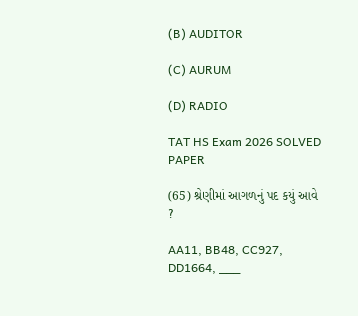(B) AUDITOR

(C) AURUM

(D) RADIO

TAT HS Exam 2026 SOLVED PAPER

(65) શ્રેણીમાં આગળનું પદ કયું આવે ?

AA11, BB48, CC927, DD1664, ___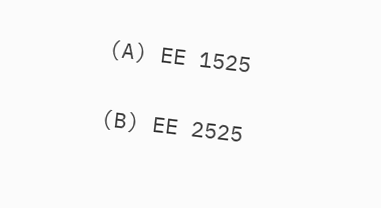(A) EE 1525

(B) EE 2525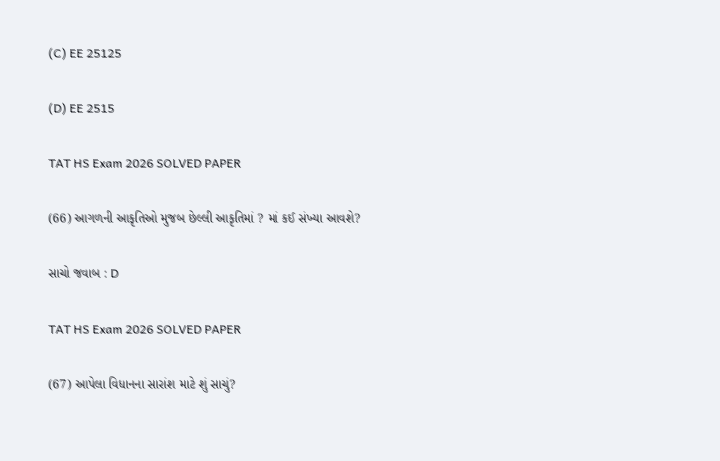(C) EE 25125

(D) EE 2515

TAT HS Exam 2026 SOLVED PAPER

(66) આગળની આકૃતિઓ મુજબ છેલ્લી આકૃતિમાં ? માં કઈ સંખ્યા આવશે?

સાચો જવાબ : D

TAT HS Exam 2026 SOLVED PAPER

(67) આપેલા વિધાનના સારાંશ માટે શું સાચું?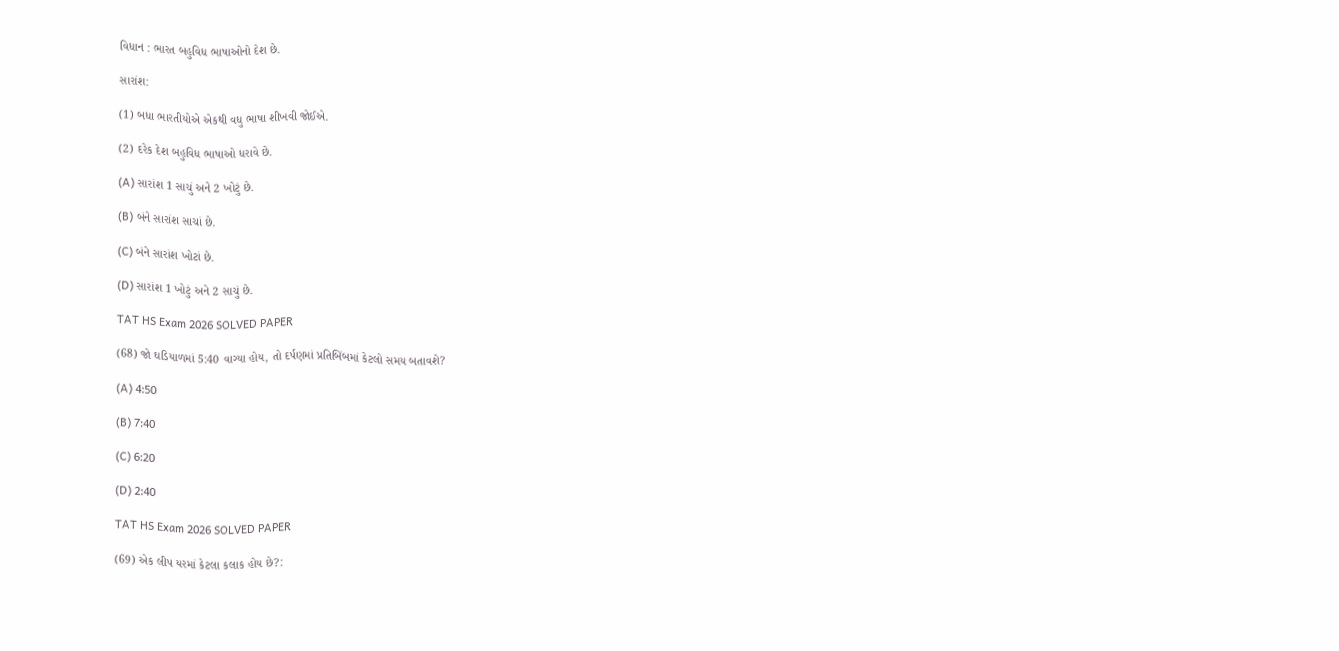વિધાન : ભારત બહુવિધ ભાષાઓનો દેશ છે.

સારાંશ:

(1) બધા ભારતીયોએ એકથી વધુ ભાષા શીખવી જોઈએ.

(2) દરેક દેશ બહુવિધ ભાષાઓ ધરાવે છે.

(A) સારાંશ 1 સાચું અને 2 ખોટું છે.

(B) બંને સારાંશ સાચાં છે.

(C) બંને સારાંશ ખોટાં છે.

(D) સારાંશ 1 ખોટું અને 2 સાચું છે.

TAT HS Exam 2026 SOLVED PAPER

(68) જો ઘડિયાળમાં 5:40 વાગ્યા હોય, તો દર્પણમાં પ્રતિબિંબમાં કેટલો સમય બતાવશે?

(A) 4:50

(B) 7:40

(C) 6:20

(D) 2:40

TAT HS Exam 2026 SOLVED PAPER

(69) એક લીપ યરમાં કેટલા કલાક હોય છે?: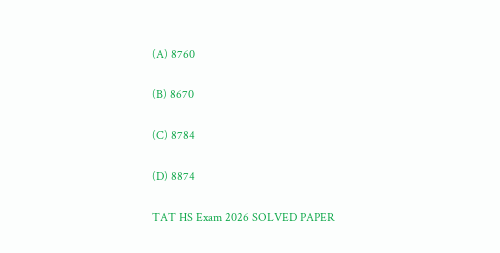(A) 8760

(B) 8670

(C) 8784

(D) 8874

TAT HS Exam 2026 SOLVED PAPER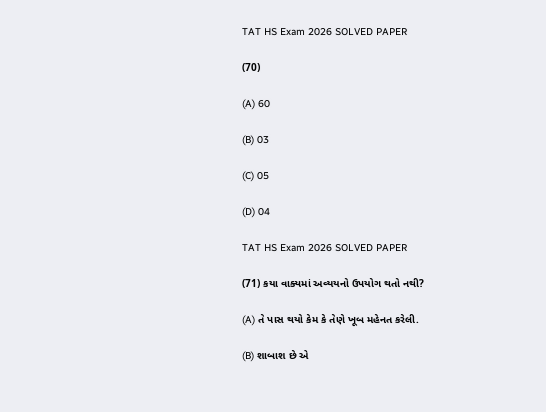TAT HS Exam 2026 SOLVED PAPER

(70)

(A) 60

(B) 03

(C) 05

(D) 04

TAT HS Exam 2026 SOLVED PAPER

(71) કયા વાક્યમાં અવ્યયનો ઉપયોગ થતો નથી?

(A) તે પાસ થયો કેમ કે તેણે ખૂબ મહેનત કરેલી.

(B) શાબાશ છે એ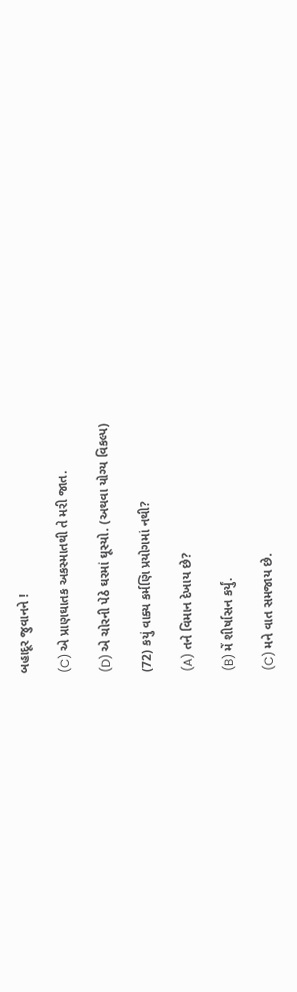બહાદૂર જુવાનને !

(C) એ પ્રાણઘાતક અકસ્માતથી તે મરી જાત.

(D) એ ચોરની પેઠે ઘરમાં ઘૂસ્યો. (અથવા યોગ્ય વિકલ્પ)

(72) કયું વાક્ય કર્મણિ પ્રયોગમાં નથી?

(A) તને વિમાન દેખાય છે?

(B) મેં શીર્ષાસન કર્યું.

(C) મને વાત સમજાય છે.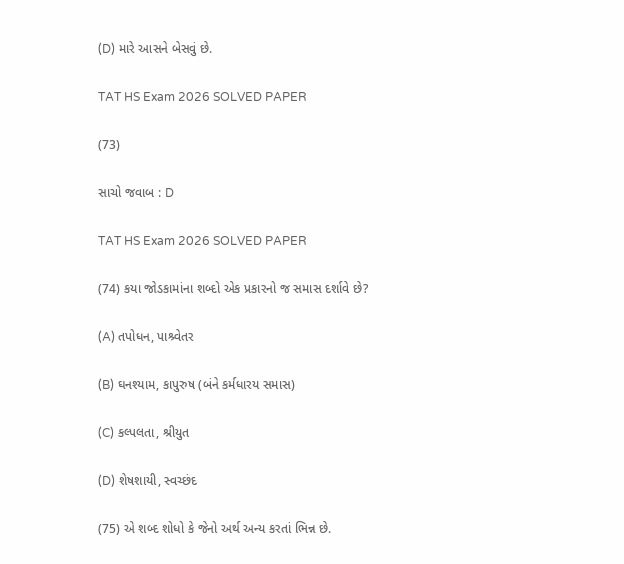(D) મારે આસને બેસવું છે.

TAT HS Exam 2026 SOLVED PAPER

(73)

સાચો જવાબ : D

TAT HS Exam 2026 SOLVED PAPER

(74) કયા જોડકામાંના શબ્દો એક પ્રકારનો જ સમાસ દર્શાવે છે?

(A) તપોધન, પાશ્ર્વેતર

(B) ઘનશ્યામ, કાપુરુષ (બંને કર્મધારય સમાસ)

(C) કલ્પલતા, શ્રીયુત

(D) શેષશાયી, સ્વચ્છંદ

(75) એ શબ્દ શોધો કે જેનો અર્થ અન્ય કરતાં ભિન્ન છે.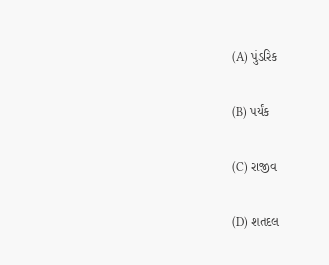(A) પુંડરિક

(B) પર્યંક

(C) રાજીવ

(D) શતદલ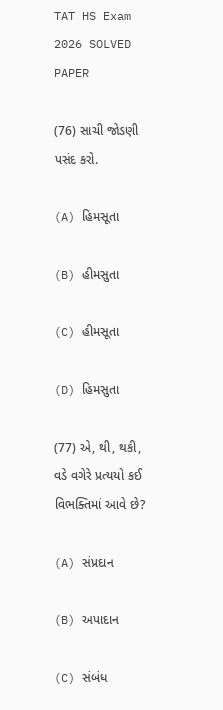TAT HS Exam 2026 SOLVED PAPER

(76) સાચી જોડણી પસંદ કરો.

(A) હિમસૂતા

(B) હીમસુતા

(C) હીમસૂતા

(D) હિમસુતા

(77) એ, થી, થકી, વડે વગેરે પ્રત્યયો કઈ વિભક્તિમાં આવે છે?

(A) સંપ્રદાન

(B) અપાદાન

(C) સંબંધ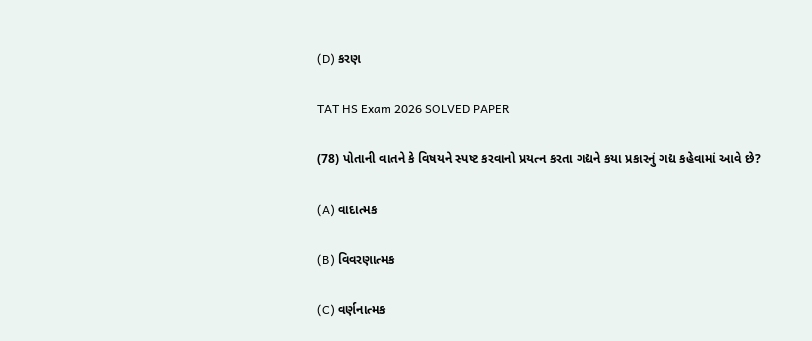(D) કરણ

TAT HS Exam 2026 SOLVED PAPER

(78) પોતાની વાતને કે વિષયને સ્પષ્ટ કરવાનો પ્રયત્ન કરતા ગદ્યને કયા પ્રકારનું ગદ્ય કહેવામાં આવે છે?

(A) વાદાત્મક

(B) વિવરણાત્મક

(C) વર્ણનાત્મક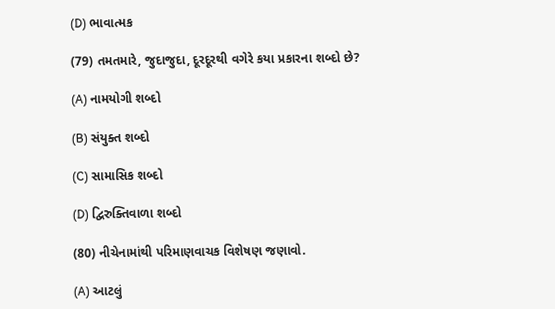(D) ભાવાત્મક

(79) તમતમારે, જુદાજુદા, દૂરદૂરથી વગેરે કયા પ્રકારના શબ્દો છે?

(A) નામયોગી શબ્દો

(B) સંયુક્ત શબ્દો

(C) સામાસિક શબ્દો

(D) દ્વિરુક્તિવાળા શબ્દો

(80) નીચેનામાંથી પરિમાણવાચક વિશેષણ જણાવો.

(A) આટલું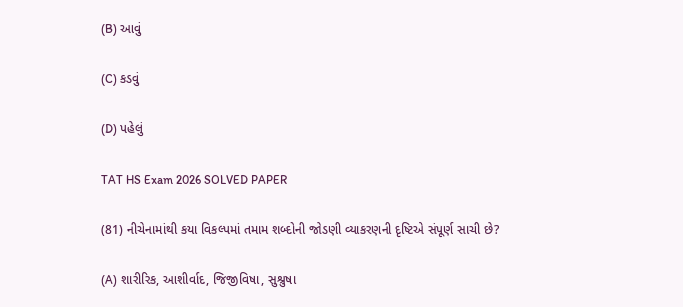(B) આવું

(C) કડવું

(D) પહેલું

TAT HS Exam 2026 SOLVED PAPER

(81) નીચેનામાંથી કયા વિકલ્પમાં તમામ શબ્દોની જોડણી વ્યાકરણની દૃષ્ટિએ સંપૂર્ણ સાચી છે?

(A) શારીરિક, આશીર્વાદ, જિજીવિષા, સુશ્રુષા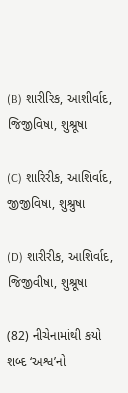(B) શારીરિક, આશીર્વાદ, જિજીવિષા, શુશ્રૂષા

(C) શારિરીક, આશિર્વાદ, જીજીવિષા, શુશ્રુષા

(D) શારીરીક, આશિર્વાદ, જિજીવીષા, શુશ્રૂષા

(82) નીચેનામાંથી કયો શબ્દ ‘અશ્વ’નો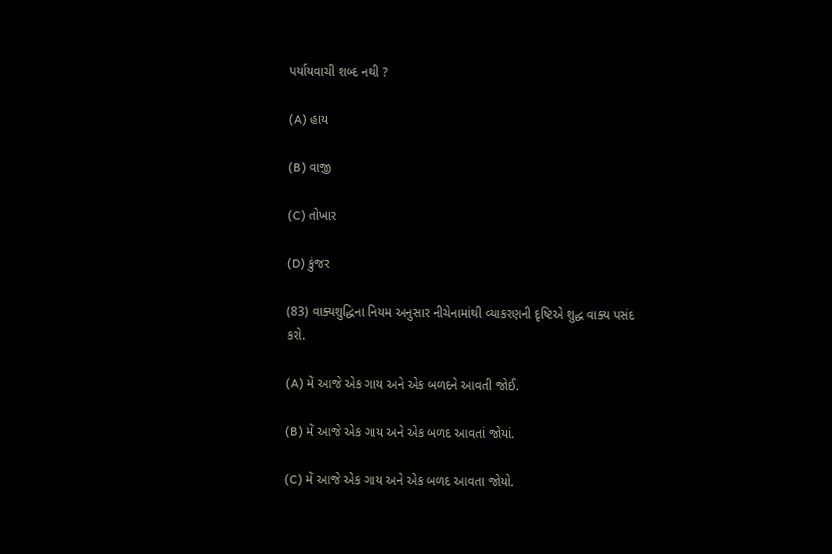પર્યાયવાચી શબ્દ નથી ?

(A) હાય

(B) વાજી

(C) તોખાર

(D) કુંજર

(83) વાક્યશુદ્ધિના નિયમ અનુસાર નીચેનામાંથી વ્યાકરણની દૃષ્ટિએ શુદ્ધ વાક્ય પસંદ કરો.

(A) મેં આજે એક ગાય અને એક બળદને આવતી જોઈ.

(B) મેં આજે એક ગાય અને એક બળદ આવતાં જોયાં.

(C) મેં આજે એક ગાય અને એક બળદ આવતા જોયો.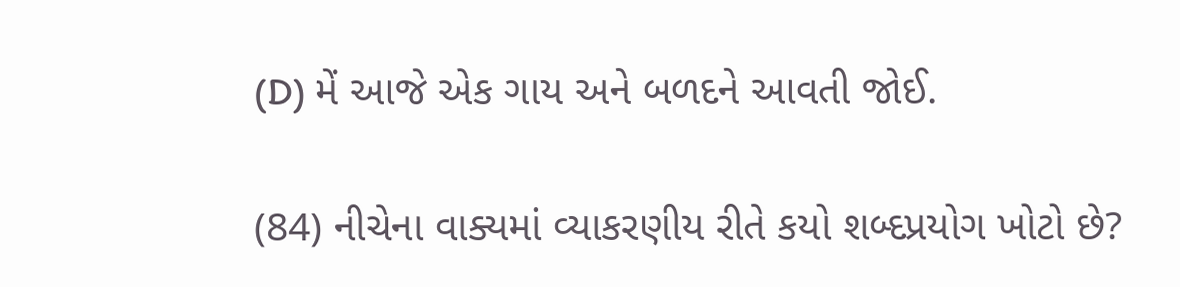(D) મેં આજે એક ગાય અને બળદને આવતી જોઈ.

(84) નીચેના વાક્યમાં વ્યાકરણીય રીતે કયો શબ્દપ્રયોગ ખોટો છે?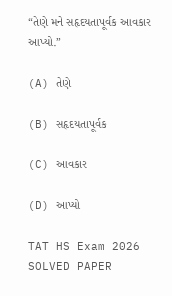“તેણે મને સહૃદયતાપૂર્વક આવકાર આપ્યો.”

(A) તેણે

(B) સહૃદયતાપૂર્વક

(C) આવકાર

(D) આપ્યો

TAT HS Exam 2026 SOLVED PAPER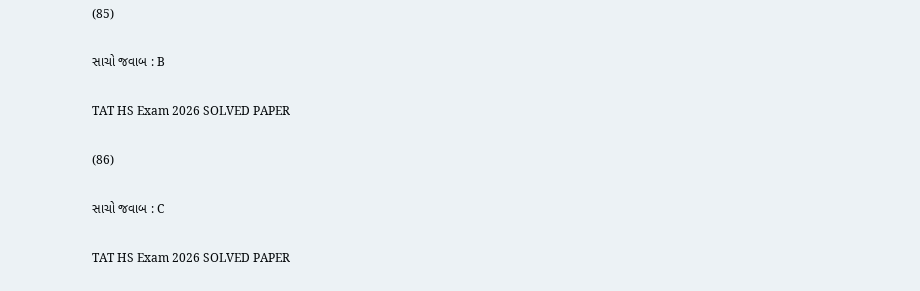(85)

સાચો જવાબ : B

TAT HS Exam 2026 SOLVED PAPER

(86)

સાચો જવાબ : C

TAT HS Exam 2026 SOLVED PAPER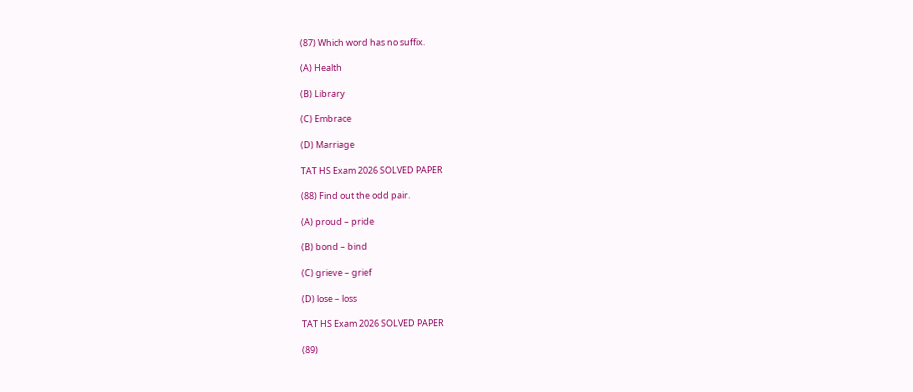(87) Which word has no suffix.

(A) Health

(B) Library

(C) Embrace

(D) Marriage

TAT HS Exam 2026 SOLVED PAPER

(88) Find out the odd pair.

(A) proud – pride

(B) bond – bind

(C) grieve – grief

(D) lose – loss

TAT HS Exam 2026 SOLVED PAPER

(89)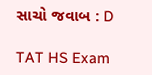સાચો જવાબ : D

TAT HS Exam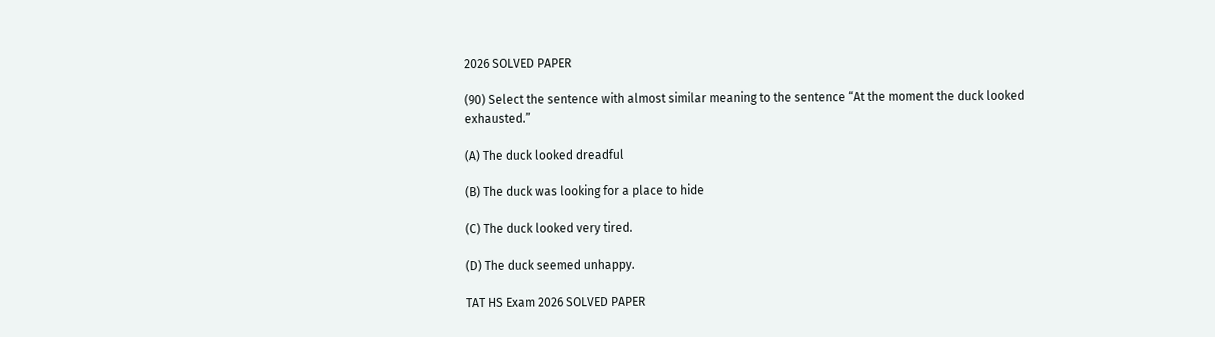2026 SOLVED PAPER

(90) Select the sentence with almost similar meaning to the sentence “At the moment the duck looked exhausted.”

(A) The duck looked dreadful

(B) The duck was looking for a place to hide

(C) The duck looked very tired.

(D) The duck seemed unhappy.

TAT HS Exam 2026 SOLVED PAPER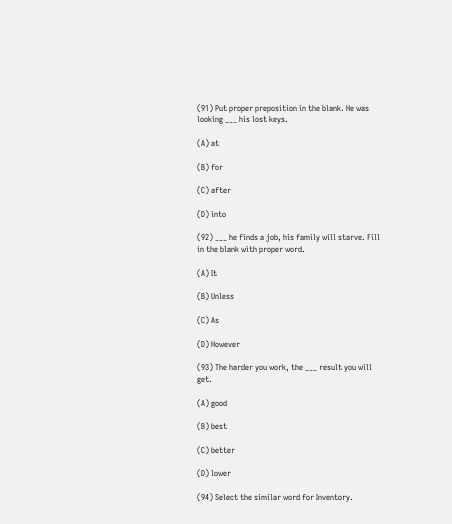(91) Put proper preposition in the blank. He was looking ___ his lost keys.

(A) at

(B) for

(C) after

(D) into

(92) ___ he finds a job, his family will starve. Fill in the blank with proper word.

(A) It

(B) Unless

(C) As

(D) However

(93) The harder you work, the ___ result you will get.

(A) good

(B) best

(C) better

(D) lower

(94) Select the similar word for Inventory.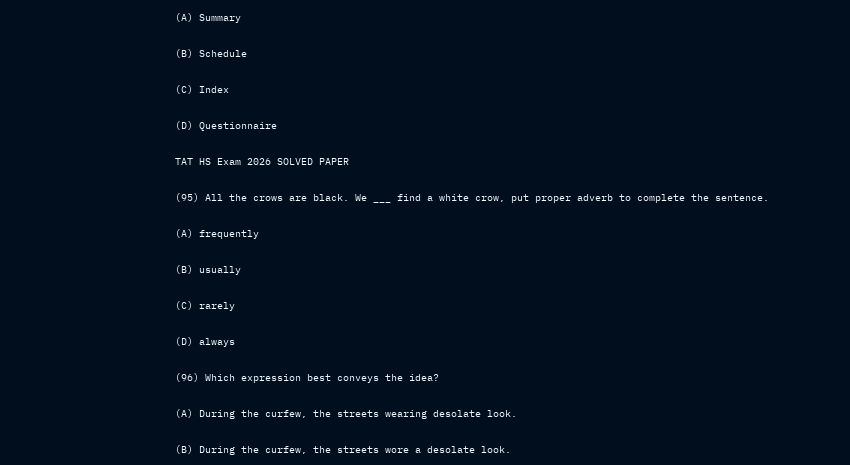(A) Summary

(B) Schedule

(C) Index

(D) Questionnaire

TAT HS Exam 2026 SOLVED PAPER

(95) All the crows are black. We ___ find a white crow, put proper adverb to complete the sentence.

(A) frequently

(B) usually

(C) rarely

(D) always

(96) Which expression best conveys the idea?

(A) During the curfew, the streets wearing desolate look.

(B) During the curfew, the streets wore a desolate look.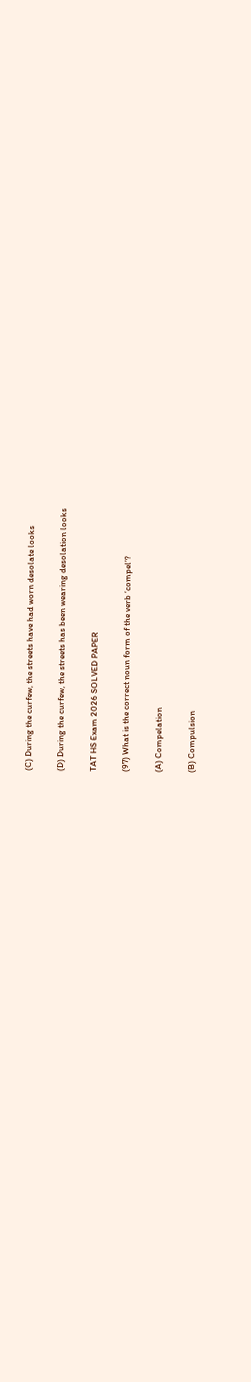(C) During the curfew, the streets have had worn desolate looks

(D) During the curfew, the streets has been wearing desolation looks

TAT HS Exam 2026 SOLVED PAPER

(97) What is the correct noun form of the verb ‘compel’?

(A) Compelation

(B) Compulsion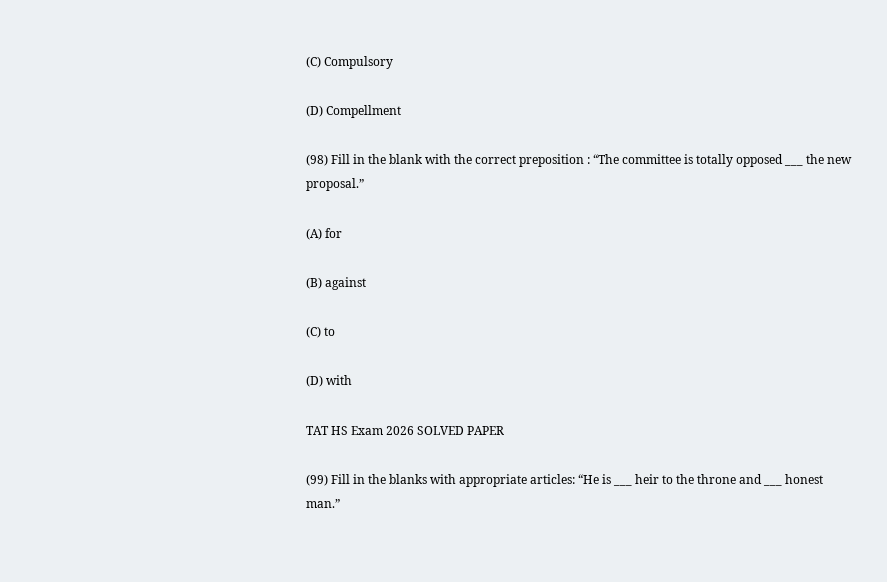(C) Compulsory

(D) Compellment

(98) Fill in the blank with the correct preposition : “The committee is totally opposed ___ the new proposal.”

(A) for

(B) against

(C) to

(D) with

TAT HS Exam 2026 SOLVED PAPER

(99) Fill in the blanks with appropriate articles: “He is ___ heir to the throne and ___ honest man.”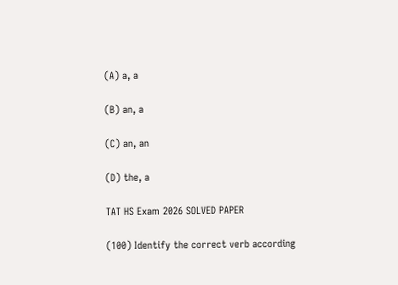(A) a, a

(B) an, a

(C) an, an

(D) the, a

TAT HS Exam 2026 SOLVED PAPER

(100) Identify the correct verb according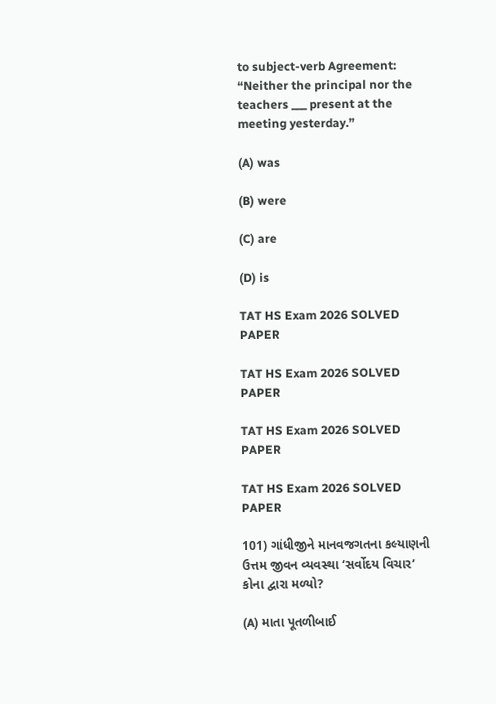to subject-verb Agreement: “Neither the principal nor the teachers ___ present at the meeting yesterday.”

(A) was

(B) were

(C) are

(D) is

TAT HS Exam 2026 SOLVED PAPER

TAT HS Exam 2026 SOLVED PAPER

TAT HS Exam 2026 SOLVED PAPER

TAT HS Exam 2026 SOLVED PAPER

101) ગાંધીજીને માનવજગતના કલ્યાણની ઉત્તમ જીવન વ્યવસ્થા ‘સર્વોદય વિચાર’ કોના દ્વારા મળ્યો?

(A) માતા પૂતળીબાઈ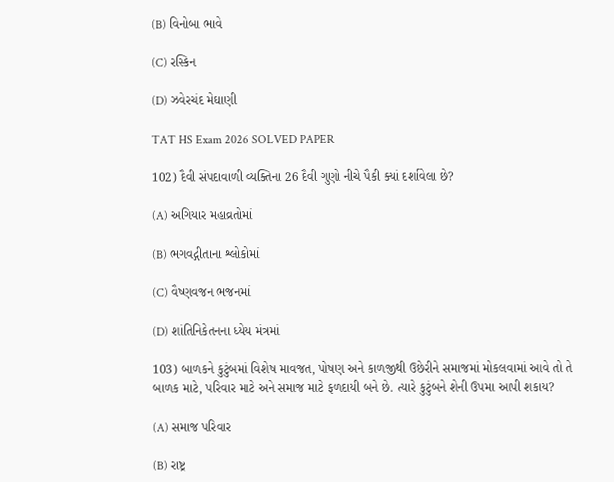(B) વિનોબા ભાવે

(C) રસ્કિન

(D) ઝવેરચંદ મેઘાણી

TAT HS Exam 2026 SOLVED PAPER

102) દૈવી સંપદાવાળી વ્યક્તિના 26 દૈવી ગુણો નીચે પૈકી ક્યાં દર્શાવેલા છે?

(A) અગિયાર મહાવ્રતોમાં

(B) ભગવદ્ગીતાના શ્લોકોમાં

(C) વૈષ્ણવજન ભજનમાં

(D) શાંતિનિકેતનના ધ્યેય મંત્રમાં

103) બાળકને કુટુંબમાં વિશેષ માવજત, પોષણ અને કાળજીથી ઉછેરીને સમાજમાં મોકલવામાં આવે તો તે બાળક માટે, પરિવાર માટે અને સમાજ માટે ફળદાયી બને છે. ત્યારે કુટુંબને શેની ઉપમા આપી શકાય?

(A) સમાજ પરિવાર

(B) રાષ્ટ્ર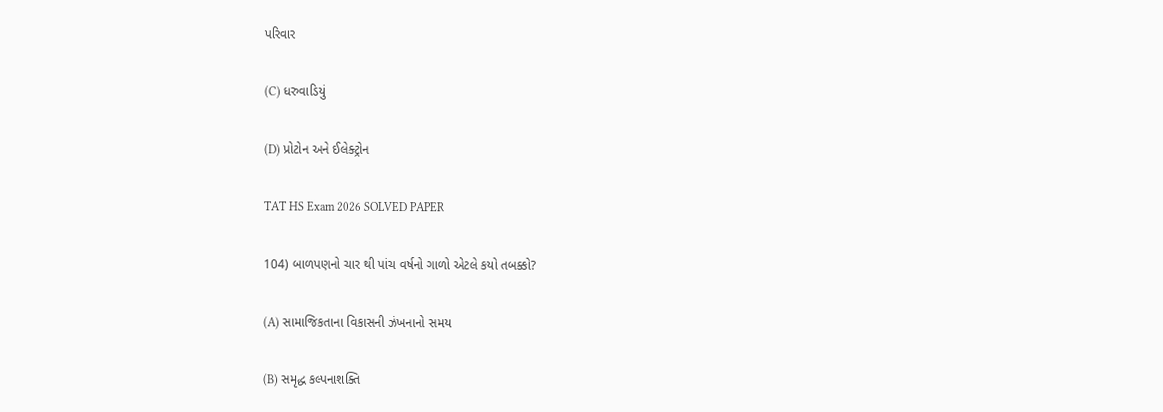પરિવાર

(C) ધરુવાડિયું

(D) પ્રોટોન અને ઈલેક્ટ્રોન

TAT HS Exam 2026 SOLVED PAPER

104) બાળપણનો ચાર થી પાંચ વર્ષનો ગાળો એટલે કયો તબક્કો?

(A) સામાજિકતાના વિકાસની ઝંખનાનો સમય

(B) સમૃદ્ધ કલ્પનાશક્તિ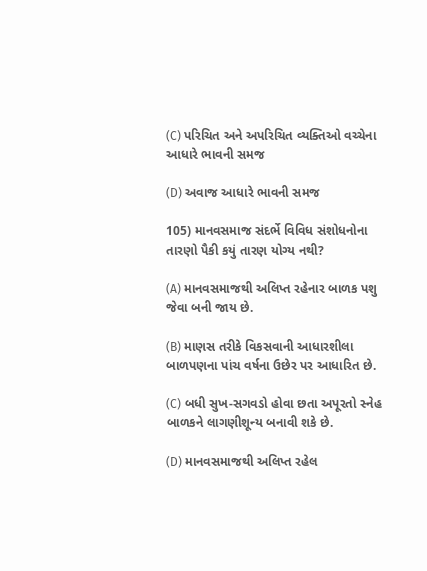(C) પરિચિત અને અપરિચિત વ્યક્તિઓ વચ્ચેના આધારે ભાવની સમજ

(D) અવાજ આધારે ભાવની સમજ

105) માનવસમાજ સંદર્ભે વિવિધ સંશોધનોના તારણો પૈકી કયું તારણ યોગ્ય નથી?

(A) માનવસમાજથી અલિપ્ત રહેનાર બાળક પશુ જેવા બની જાય છે.

(B) માણસ તરીકે વિકસવાની આધારશીલા બાળપણના પાંચ વર્ષના ઉછેર પર આધારિત છે.

(C) બધી સુખ-સગવડો હોવા છતા અપૂરતો સ્નેહ બાળકને લાગણીશૂન્ય બનાવી શકે છે.

(D) માનવસમાજથી અલિપ્ત રહેલ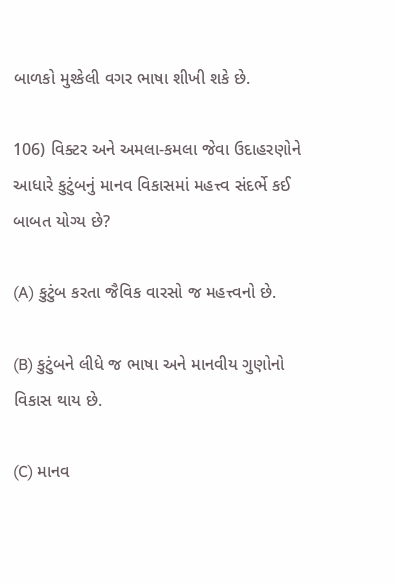બાળકો મુશ્કેલી વગર ભાષા શીખી શકે છે.

106) વિક્ટર અને અમલા-કમલા જેવા ઉદાહરણોને આધારે કુટુંબનું માનવ વિકાસમાં મહત્ત્વ સંદર્ભે કઈ બાબત યોગ્ય છે?

(A) કુટુંબ કરતા જૈવિક વારસો જ મહત્ત્વનો છે.

(B) કુટુંબને લીધે જ ભાષા અને માનવીય ગુણોનો વિકાસ થાય છે.

(C) માનવ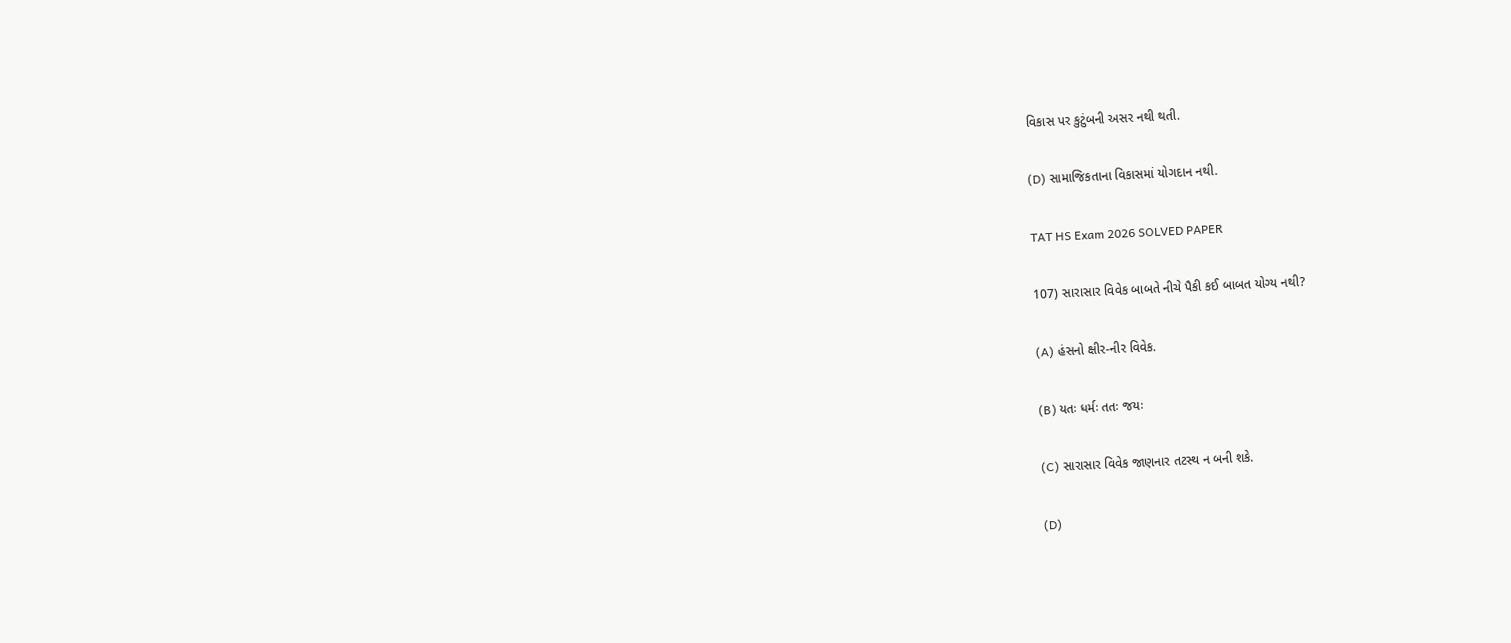વિકાસ પર કુટુંબની અસર નથી થતી.

(D) સામાજિકતાના વિકાસમાં યોગદાન નથી.

TAT HS Exam 2026 SOLVED PAPER

107) સારાસાર વિવેક બાબતે નીચે પૈકી કઈ બાબત યોગ્ય નથી?

(A) હંસનો ક્ષીર-નીર વિવેક.

(B) યતઃ ધર્મઃ તતઃ જયઃ

(C) સારાસાર વિવેક જાણનાર તટસ્થ ન બની શકે.

(D)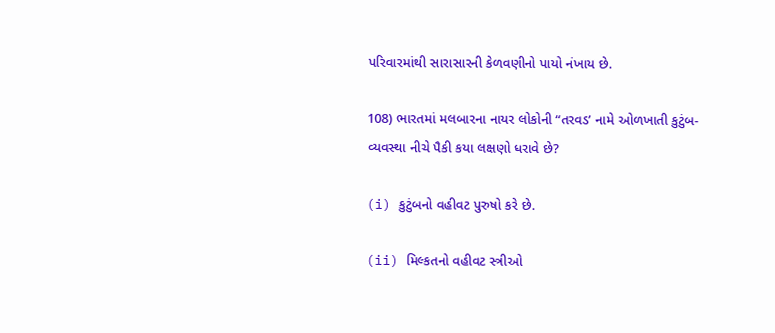પરિવારમાંથી સારાસારની કેળવણીનો પાયો નંખાય છે.

108) ભારતમાં મલબારના નાયર લોકોની “તરવડ’ નામે ઓળખાતી કુટુંબ-વ્યવસ્થા નીચે પૈકી કયા લક્ષણો ધરાવે છે?

(i) કુટુંબનો વહીવટ પુરુષો કરે છે.

(ii) મિલ્કતનો વહીવટ સ્ત્રીઓ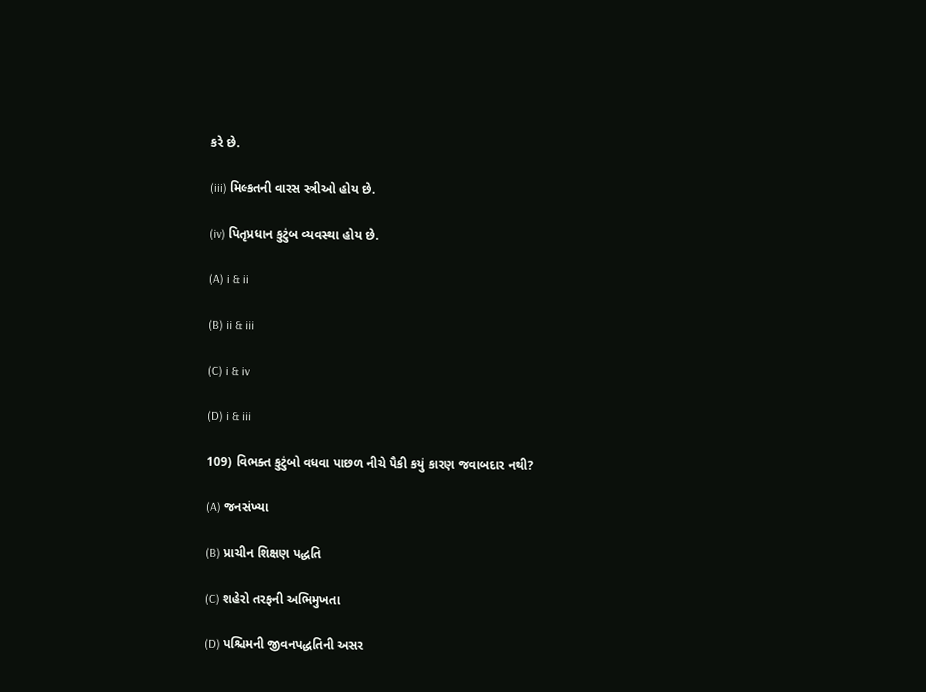કરે છે.

(iii) મિલ્કતની વારસ સ્ત્રીઓ હોય છે.

(iv) પિતૃપ્રધાન કુટુંબ વ્યવસ્થા હોય છે.

(A) i & ii

(B) ii & iii

(C) i & iv

(D) i & iii

109) વિભક્ત કુટુંબો વધવા પાછળ નીચે પૈકી કયું કારણ જવાબદાર નથી?

(A) જનસંખ્યા

(B) પ્રાચીન શિક્ષણ પદ્ધતિ

(C) શહેરો તરફની અભિમુખતા

(D) પશ્ચિમની જીવનપદ્ધતિની અસર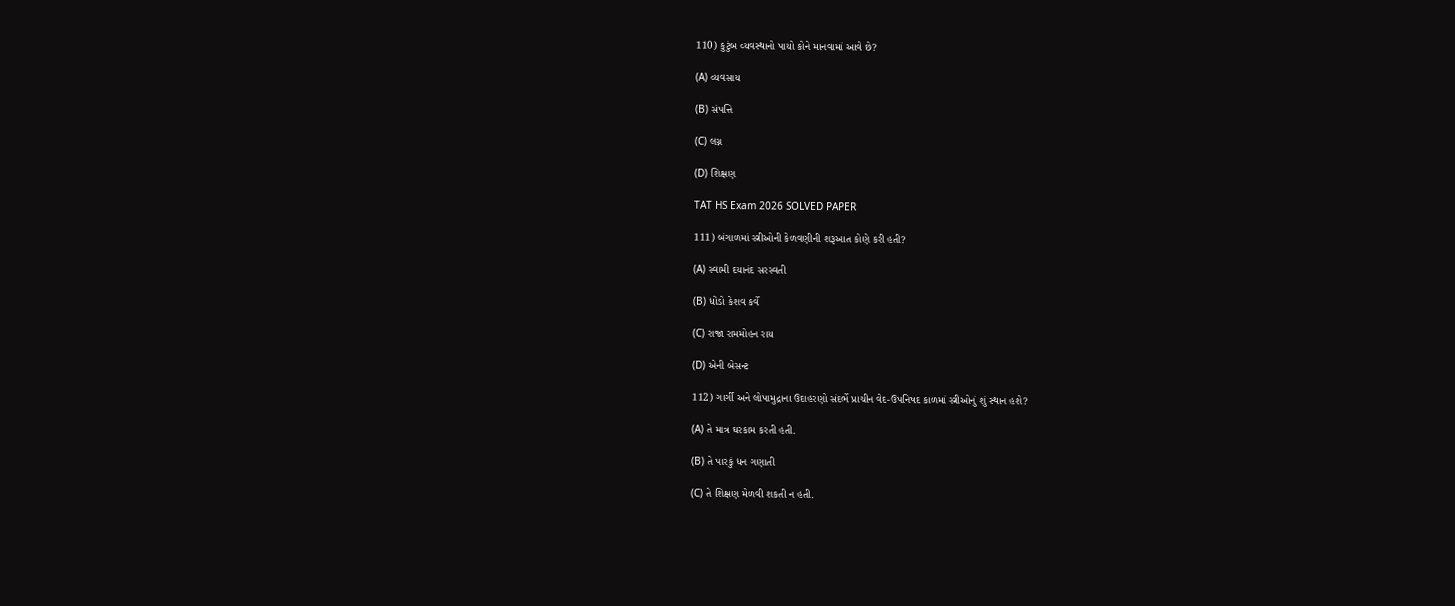110) કુટુંબ વ્યવસ્થાનો પાયો કોને માનવામાં આવે છે?

(A) વ્યવસાય

(B) સંપત્તિ

(C) લગ્ન

(D) શિક્ષણ

TAT HS Exam 2026 SOLVED PAPER

111) બંગાળમાં સ્ત્રીઓની કેળવણીની શરૂઆત કોણે કરી હતી?

(A) સ્વામી દયાનંદ સરસ્વતી

(B) ધોંડો કેશવ કર્વે

(C) રાજા રામમોહન રાય

(D) એની બેસન્ટ

112) ગાર્ગી અને લોપામુદ્રાના ઉદાહરણો સંદર્ભે પ્રાચીન વેદ-ઉપનિષદ કાળમાં સ્ત્રીઓનું શું સ્થાન હશે?

(A) તે માત્ર ઘરકામ કરતી હતી.

(B) તે પારકું ધન ગણાતી

(C) તે શિક્ષણ મેળવી શકતી ન હતી.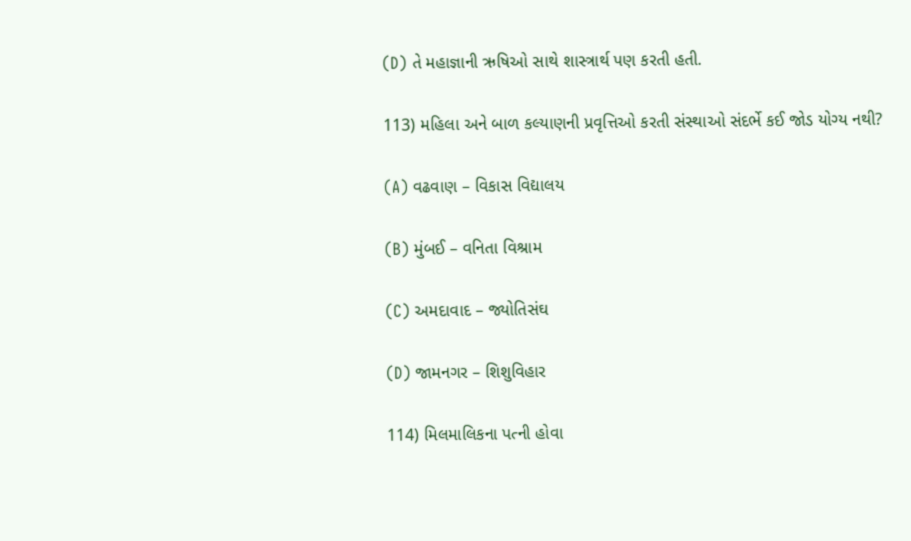(D) તે મહાજ્ઞાની ઋષિઓ સાથે શાસ્ત્રાર્થ પણ કરતી હતી.

113) મહિલા અને બાળ કલ્યાણની પ્રવૃત્તિઓ કરતી સંસ્થાઓ સંદર્ભે કઈ જોડ યોગ્ય નથી?

(A) વઢવાણ – વિકાસ વિદ્યાલય

(B) મુંબઈ – વનિતા વિશ્રામ

(C) અમદાવાદ – જ્યોતિસંઘ

(D) જામનગર – શિશુવિહાર

114) મિલમાલિકના પત્ની હોવા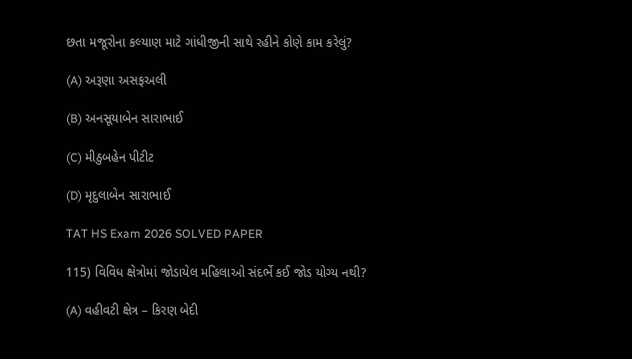છતા મજૂરોના કલ્યાણ માટે ગાંધીજીની સાથે રહીને કોણે કામ કરેલું?

(A) અરૂણા અસફઅલી

(B) અનસૂયાબેન સારાભાઈ

(C) મીઠુબહેન પીટીટ

(D) મૃદુલાબેન સારાભાઈ

TAT HS Exam 2026 SOLVED PAPER

115) વિવિધ ક્ષેત્રોમાં જોડાયેલ મહિલાઓ સંદર્ભે કઈ જોડ યોગ્ય નથી?

(A) વહીવટી ક્ષેત્ર – કિરણ બેદી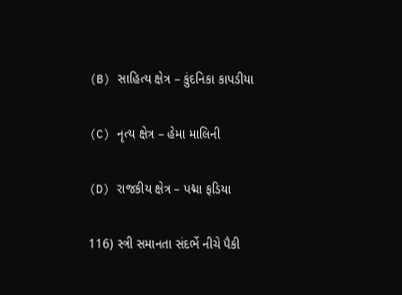(B) સાહિત્ય ક્ષેત્ર – કુંદનિકા કાપડીયા

(C) નૃત્ય ક્ષેત્ર – હેમા માલિની

(D) રાજકીય ક્ષેત્ર – પદ્મા ફડિયા

116) સ્ત્રી સમાનતા સંદર્ભે નીચે પૈકી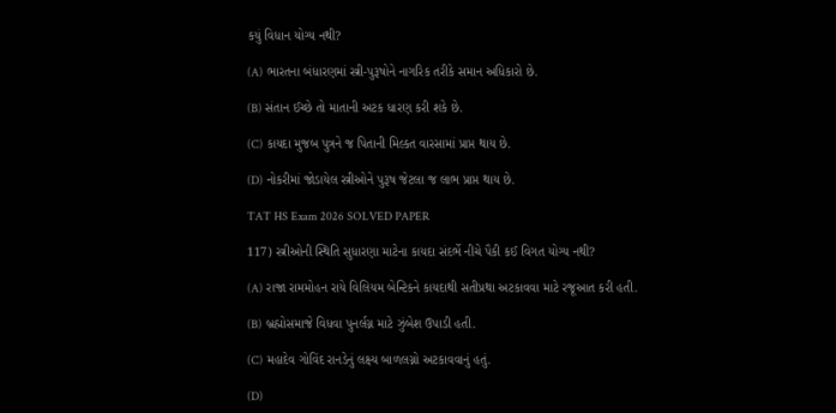કયું વિધાન યોગ્ય નથી?

(A) ભારતના બંધારણમાં સ્ત્રી-પુરૂષોને નાગરિક તરીકે સમાન અધિકારો છે.

(B) સંતાન ઈચ્છે તો માતાની અટક ધારણ કરી શકે છે.

(C) કાયદા મુજબ પુત્રને જ પિતાની મિલ્કત વારસામાં પ્રાપ્ત થાય છે.

(D) નોકરીમાં જોડાયેલ સ્ત્રીઓને પુરૂષ જેટલા જ લાભ પ્રાપ્ત થાય છે.

TAT HS Exam 2026 SOLVED PAPER

117) સ્ત્રીઓની સ્થિતિ સુધારણા માટેના કાયદા સંદર્ભે નીચે પૈકી કઈ વિગત યોગ્ય નથી?

(A) રાજા રામમોહન રાયે વિલિયમ બેન્ટિકને કાયદાથી સતીપ્રથા અટકાવવા માટે રજૂઆત કરી હતી.

(B) બ્રહ્મોસમાજે વિધવા પુનર્લગ્ન માટે ઝુંબેશ ઉપાડી હતી.

(C) મહાદેવ ગોવિંદ રાનડેનું લક્ષ્ય બાળલગ્નો અટકાવવાનું હતું.

(D)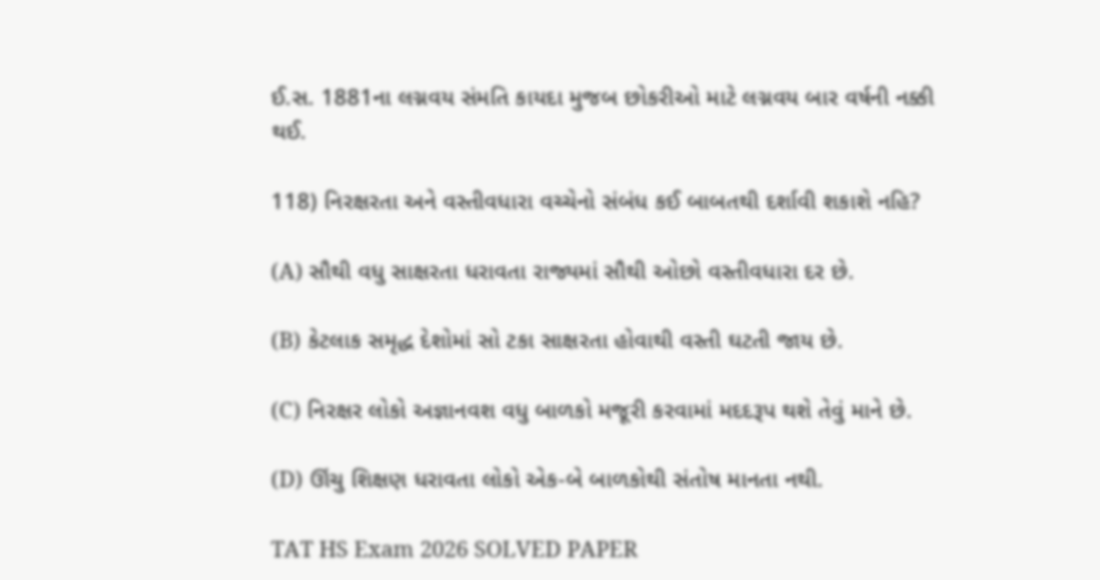ઈ.સ. 1881ના લગ્નવય સંમતિ કાયદા મુજબ છોકરીઓ માટે લગ્નવય બાર વર્ષની નક્કી થઈ.

118) નિરક્ષરતા અને વસ્તીવધારા વચ્ચેનો સંબંધ કઈ બાબતથી દર્શાવી શકાશે નહિ?

(A) સૌથી વધુ સાક્ષરતા ધરાવતા રાજ્યમાં સૌથી ઓછો વસ્તીવધારા દર છે.

(B) કેટલાક સમૃદ્ધ દેશોમાં સો ટકા સાક્ષરતા હોવાથી વસ્તી ઘટતી જાય છે.

(C) નિરક્ષર લોકો અજ્ઞાનવશ વધુ બાળકો મજૂરી કરવામાં મદદરૂપ થશે તેવું માને છે.

(D) ઊંચુ શિક્ષણ ધરાવતા લોકો એક-બે બાળકોથી સંતોષ માનતા નથી.

TAT HS Exam 2026 SOLVED PAPER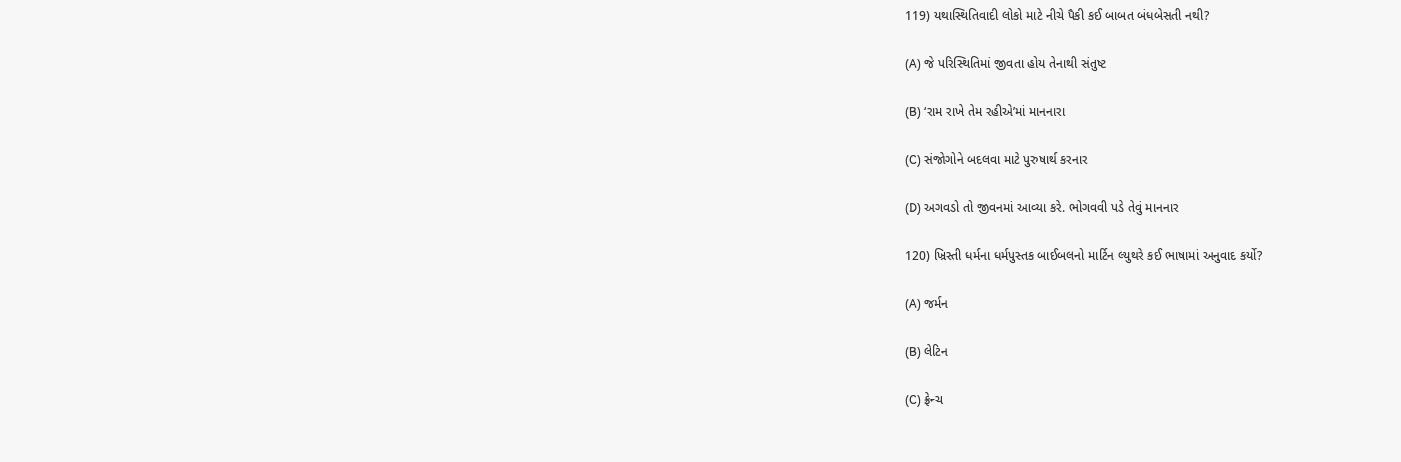119) યથાસ્થિતિવાદી લોકો માટે નીચે પૈકી કઈ બાબત બંધબેસતી નથી?

(A) જે પરિસ્થિતિમાં જીવતા હોય તેનાથી સંતુષ્ટ

(B) ‘રામ રાખે તેમ રહીએ’માં માનનારા

(C) સંજોગોને બદલવા માટે પુરુષાર્થ કરનાર

(D) અગવડો તો જીવનમાં આવ્યા કરે. ભોગવવી પડે તેવું માનનાર

120) ખ્રિસ્તી ધર્મના ધર્મપુસ્તક બાઈબલનો માર્ટિન લ્યુથરે કઈ ભાષામાં અનુવાદ કર્યો?

(A) જર્મન

(B) લેટિન

(C) ફ્રેન્ચ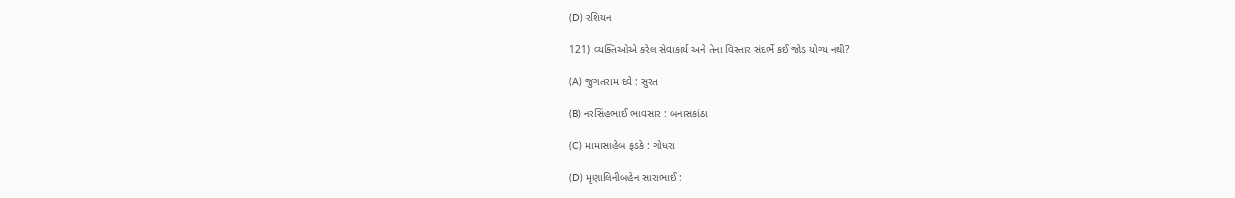(D) રશિયન

121) વ્યક્તિઓએ કરેલ સેવાકાર્ય અને તેના વિસ્તાર સંદર્ભે કઈ જોડ યોગ્ય નથી?

(A) જુગતરામ દવે : સુરત

(B) નરસિંહભાઈ ભાવસાર : બનાસકાંઠા

(C) મામાસાહેબ ફડકે : ગોધરા

(D) મૃણાલિનીબહેન સારાભાઈ :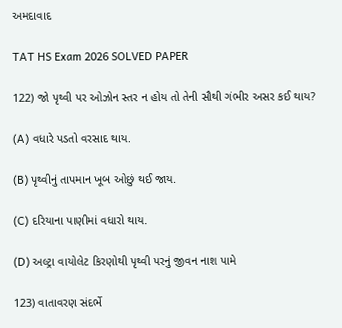અમદાવાદ

TAT HS Exam 2026 SOLVED PAPER

122) જો પૃથ્વી પર ઓઝોન સ્તર ન હોય તો તેની સૌથી ગંભીર અસર કઈ થાય?

(A) વધારે પડતો વરસાદ થાય.

(B) પૃથ્વીનું તાપમાન ખૂબ ઓછું થઈ જાય.

(C) દરિયાના પાણીમાં વધારો થાય.

(D) અલ્ટ્રા વાયોલેટ કિરણોથી પૃથ્વી પરનું જીવન નાશ પામે

123) વાતાવરણ સંદર્ભે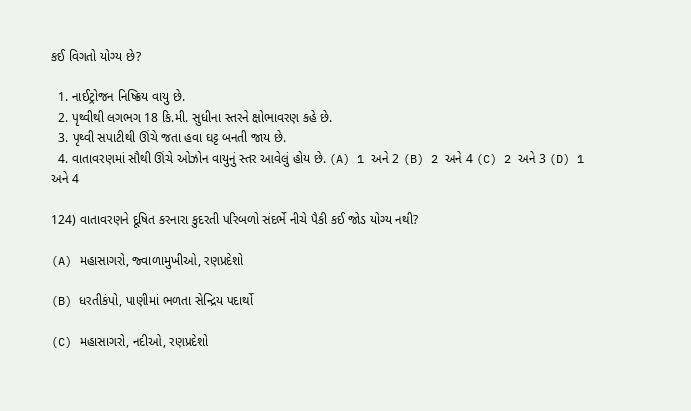કઈ વિગતો યોગ્ય છે?

  1. નાઈટ્રોજન નિષ્ક્રિય વાયુ છે.
  2. પૃથ્વીથી લગભગ 18 કિ.મી. સુધીના સ્તરને ક્ષોભાવરણ કહે છે.
  3. પૃથ્વી સપાટીથી ઊંચે જતા હવા ઘટ્ટ બનતી જાય છે.
  4. વાતાવરણમાં સૌથી ઊંચે ઓઝોન વાયુનું સ્તર આવેલું હોય છે. (A) 1 અને 2 (B) 2 અને 4 (C) 2 અને 3 (D) 1 અને 4

124) વાતાવરણને દૂષિત કરનારા કુદરતી પરિબળો સંદર્ભે નીચે પૈકી કઈ જોડ યોગ્ય નથી?

(A) મહાસાગરો, જ્વાળામુખીઓ, રણપ્રદેશો

(B) ધરતીકંપો, પાણીમાં ભળતા સેન્દ્રિય પદાર્થો

(C) મહાસાગરો, નદીઓ, રણપ્રદેશો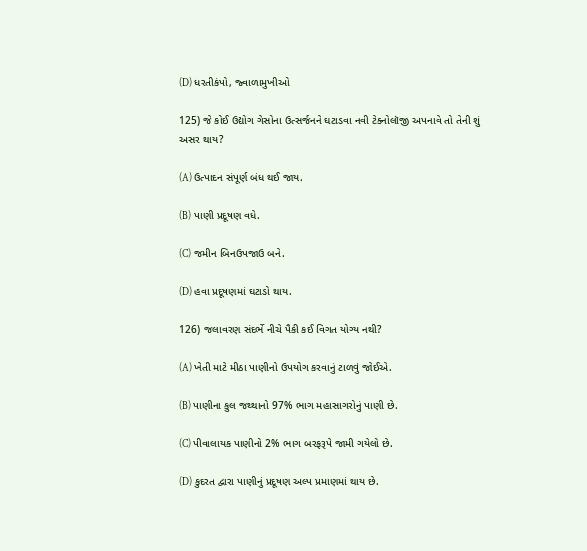(D) ધરતીકંપો, જ્વાળામુખીઓ

125) જે કોઈ ઉદ્યોગ ગેસોના ઉત્સર્જનને ઘટાડવા નવી ટેક્નોલૉજી અપનાવે તો તેની શું અસર થાય?

(A) ઉત્પાદન સંપૂર્ણ બંધ થઈ જાય.

(B) પાણી પ્રદૂષણ વધે.

(C) જમીન બિનઉપજાઉ બને.

(D) હવા પ્રદૂષણમાં ઘટાડો થાય.

126) જલાવરણ સંદર્ભે નીચે પૈકી કઈ વિગત યોગ્ય નથી?

(A) ખેતી માટે મીઠા પાણીનો ઉપયોગ કરવાનું ટાળવું જોઈએ.

(B) પાણીના કુલ જથ્થાનો 97% ભાગ મહાસાગરોનું પાણી છે.

(C) પીવાલાયક પાણીનો 2% ભાગ બરફરૂપે જામી ગયેલો છે.

(D) કુદરત દ્વારા પાણીનું પ્રદૂષણ અલ્પ પ્રમાણમાં થાય છે.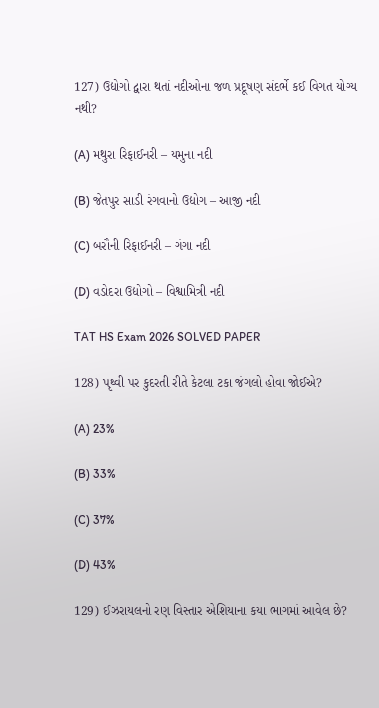127) ઉદ્યોગો દ્વારા થતાં નદીઓના જળ પ્રદૂષણ સંદર્ભે કઈ વિગત યોગ્ય નથી?

(A) મથુરા રિફાઈનરી – યમુના નદી

(B) જેતપુર સાડી રંગવાનો ઉદ્યોગ – આજી નદી

(C) બરૌની રિફાઈનરી – ગંગા નદી

(D) વડોદરા ઉદ્યોગો – વિશ્વામિત્રી નદી

TAT HS Exam 2026 SOLVED PAPER

128) પૃથ્વી પર કુદરતી રીતે કેટલા ટકા જંગલો હોવા જોઈએ?

(A) 23%

(B) 33%

(C) 37%

(D) 43%

129) ઈઝરાયલનો રણ વિસ્તાર એશિયાના કયા ભાગમાં આવેલ છે?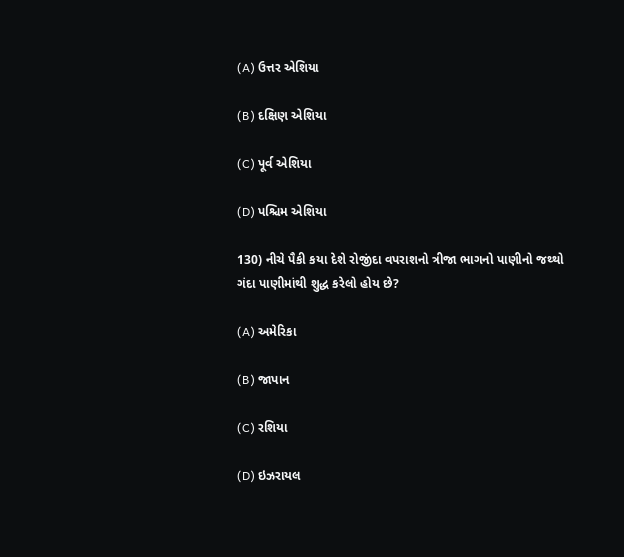(A) ઉત્તર એશિયા

(B) દક્ષિણ એશિયા

(C) પૂર્વ એશિયા

(D) પશ્ચિમ એશિયા

130) નીચે પૈકી કયા દેશે રોજીંદા વપરાશનો ત્રીજા ભાગનો પાણીનો જથ્થો ગંદા પાણીમાંથી શુદ્ધ કરેલો હોય છે?

(A) અમેરિકા

(B) જાપાન

(C) રશિયા

(D) ઇઝરાયલ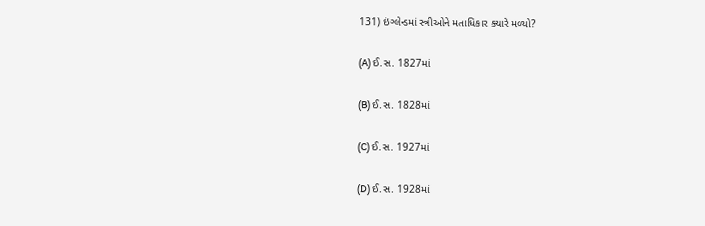131) ઇંગ્લેન્ડમાં સ્ત્રીઓને મતાધિકાર ક્યારે મળ્યો?

(A) ઈ.સ. 1827માં

(B) ઈ.સ. 1828માં

(C) ઈ.સ. 1927માં

(D) ઈ.સ. 1928માં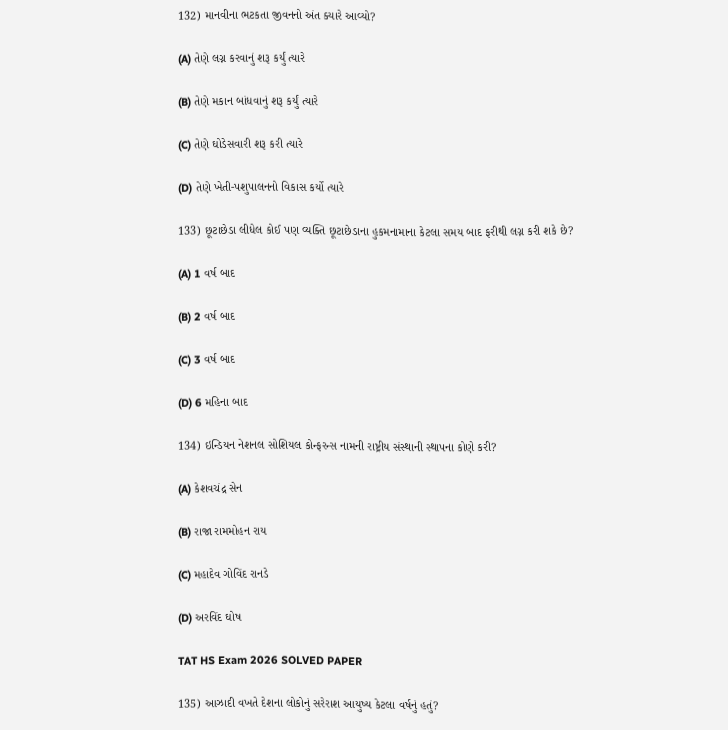132) માનવીના ભટકતા જીવનનો અંત ક્યારે આવ્યો?

(A) તેણે લગ્ન કરવાનું શરૂ કર્યું ત્યારે

(B) તેણે મકાન બાંધવાનું શરૂ કર્યું ત્યારે

(C) તેણે ઘોડેસવારી શરૂ કરી ત્યારે

(D) તેણે ખેતી-પશુપાલનનો વિકાસ કર્યો ત્યારે

133) છૂટાછેડા લીધેલ કોઈ પણ વ્યક્તિ છૂટાછેડાના હુકમનામાના કેટલા સમય બાદ ફરીથી લગ્ન કરી શકે છે?

(A) 1 વર્ષ બાદ

(B) 2 વર્ષ બાદ

(C) 3 વર્ષ બાદ

(D) 6 મહિના બાદ

134) ઇન્ડિયન નેશનલ સોશિયલ કોન્ફરન્સ નામની રાષ્ટ્રીય સંસ્થાની સ્થાપના કોણે કરી?

(A) કેશવચંદ્ર સેન

(B) રાજા રામમોહન રાય

(C) મહાદેવ ગોવિંદ રાનડે

(D) અરવિંદ ઘોષ

TAT HS Exam 2026 SOLVED PAPER

135) આઝાદી વખતે દેશના લોકોનું સરેરાશ આયુષ્ય કેટલા વર્ષનું હતું?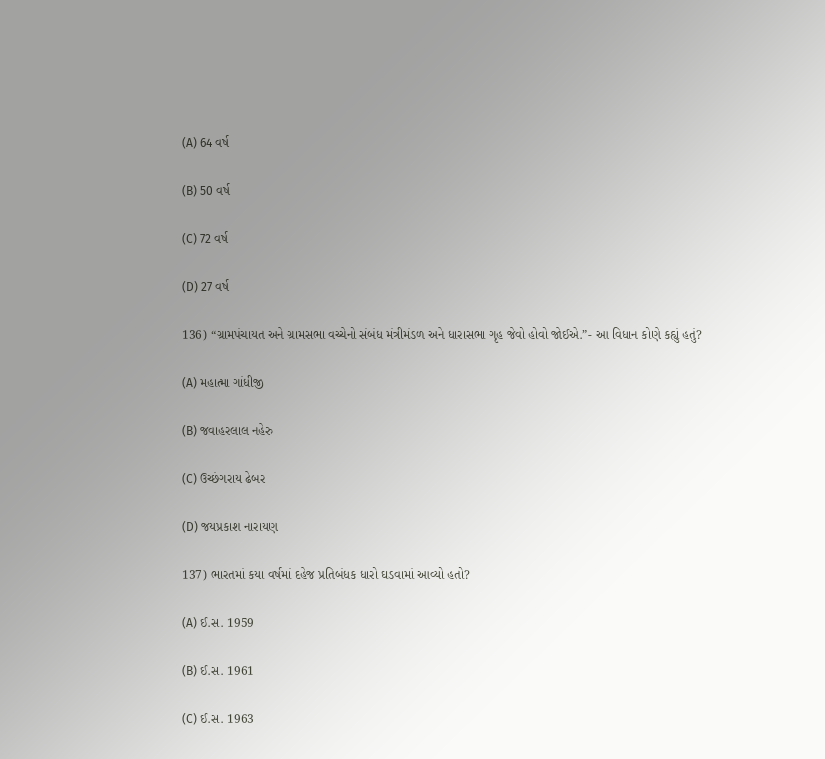(A) 64 વર્ષ

(B) 50 વર્ષ

(C) 72 વર્ષ

(D) 27 વર્ષ

136) “ગ્રામપંચાયત અને ગ્રામસભા વચ્ચેનો સંબંધ મંત્રીમંડળ અને ધારાસભા ગૃહ જેવો હોવો જોઈએ.”- આ વિધાન કોણે કહ્યું હતું?

(A) મહાત્મા ગાંધીજી

(B) જવાહરલાલ નહેરુ

(C) ઉચ્છંગરાય ઢેબર

(D) જયપ્રકાશ નારાયણ

137) ભારતમાં કયા વર્ષમાં દહેજ પ્રતિબંધક ધારો ઘડવામાં આવ્યો હતો?

(A) ઈ.સ. 1959

(B) ઈ.સ. 1961

(C) ઈ.સ. 1963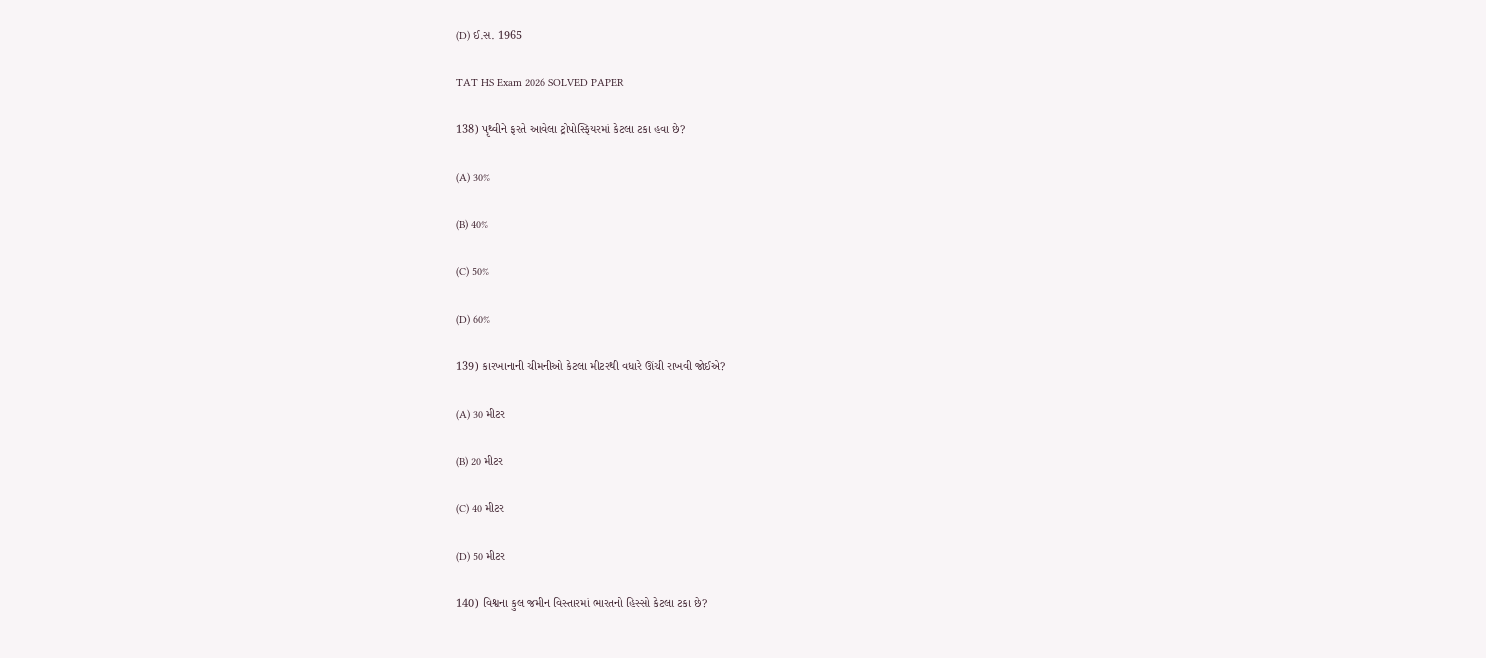(D) ઈ.સ. 1965

TAT HS Exam 2026 SOLVED PAPER

138) પૃથ્વીને ફરતે આવેલા ટ્રોપોસ્ફિયરમાં કેટલા ટકા હવા છે?

(A) 30%

(B) 40%

(C) 50%

(D) 60%

139) કારખાનાની ચીમનીઓ કેટલા મીટરથી વધારે ઊંચી રાખવી જોઈએ?

(A) 30 મીટર

(B) 20 મીટર

(C) 40 મીટર

(D) 50 મીટર

140) વિશ્વના કુલ જમીન વિસ્તારમાં ભારતનો હિસ્સો કેટલા ટકા છે?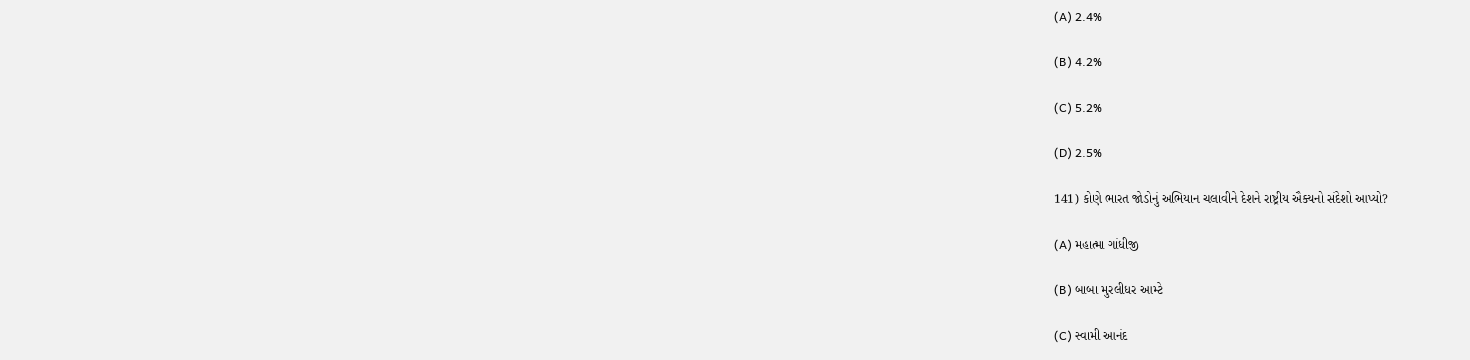(A) 2.4%

(B) 4.2%

(C) 5.2%

(D) 2.5%

141) કોણે ભારત જોડોનું અભિયાન ચલાવીને દેશને રાષ્ટ્રીય ઐક્યનો સંદેશો આપ્યો?

(A) મહાત્મા ગાંધીજી

(B) બાબા મુરલીધર આમ્ટે

(C) સ્વામી આનંદ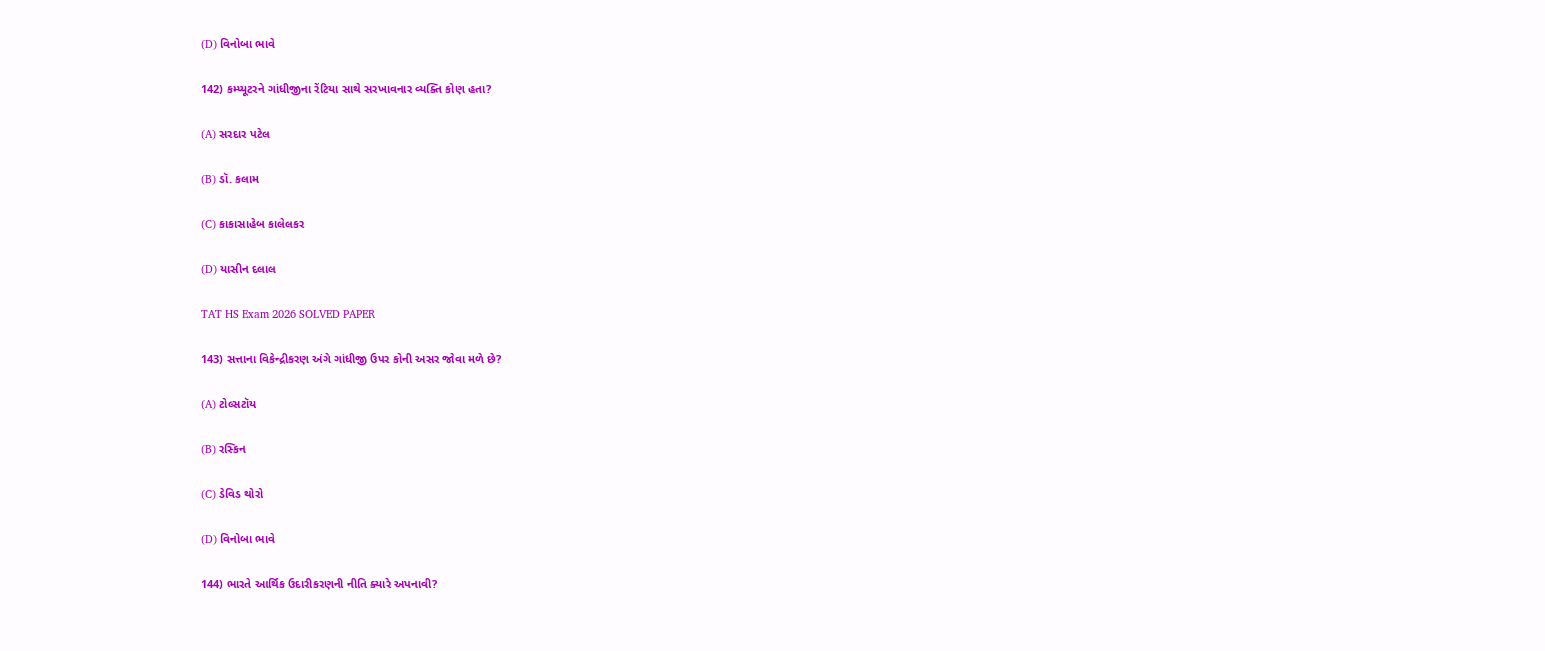(D) વિનોબા ભાવે

142) કમ્પ્યૂટરને ગાંધીજીના રેંટિયા સાથે સરખાવનાર વ્યક્તિ કોણ હતા?

(A) સરદાર પટેલ

(B) ડૉ. કલામ

(C) કાકાસાહેબ કાલેલકર

(D) યાસીન દલાલ

TAT HS Exam 2026 SOLVED PAPER

143) સત્તાના વિકેન્દ્રીકરણ અંગે ગાંધીજી ઉપર કોની અસર જોવા મળે છે?

(A) ટોલ્સટૉય

(B) રસ્કિન

(C) ડેવિડ થોરો

(D) વિનોબા ભાવે

144) ભારતે આર્થિક ઉદારીકરણની નીતિ ક્યારે અપનાવી?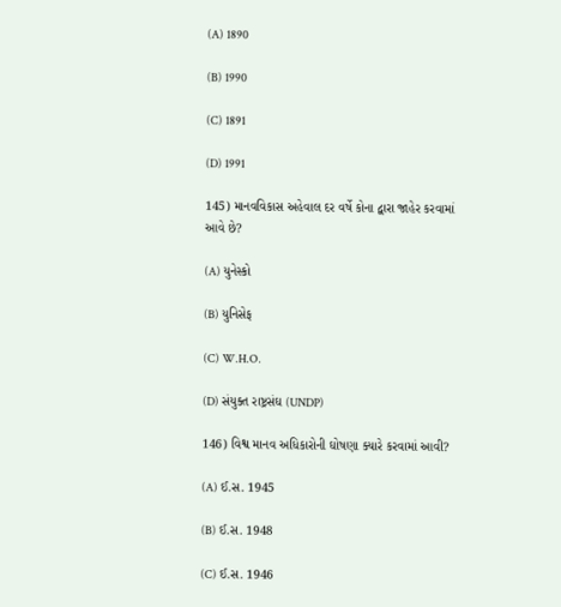(A) 1890

(B) 1990

(C) 1891

(D) 1991

145) માનવવિકાસ અહેવાલ દર વર્ષે કોના દ્વારા જાહેર કરવામાં આવે છે?

(A) યુનેસ્કો

(B) યુનિસેફ

(C) W.H.O.

(D) સંયુક્ત રાષ્ટ્રસંઘ (UNDP)

146) વિશ્વ માનવ અધિકારોની ઘોષણા ક્યારે કરવામાં આવી?

(A) ઈ.સ. 1945

(B) ઈ.સ. 1948

(C) ઈ.સ. 1946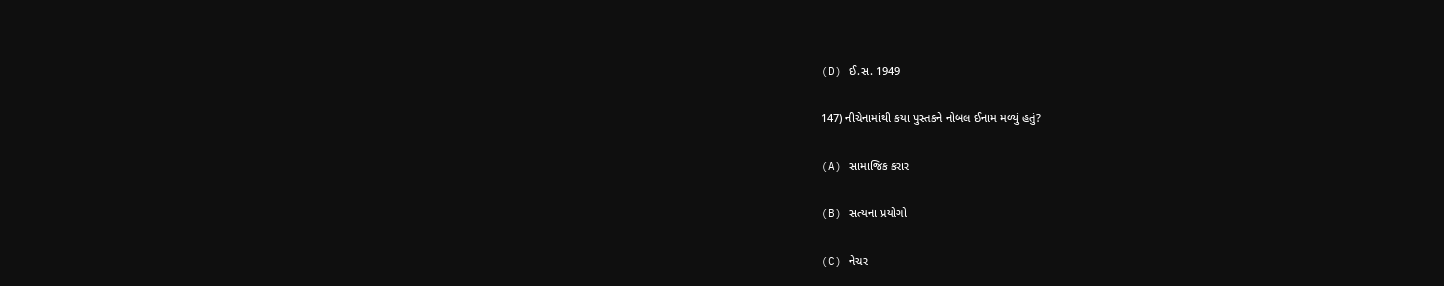(D) ઈ.સ. 1949

147) નીચેનામાંથી કયા પુસ્તકને નોબલ ઈનામ મળ્યું હતું?

(A) સામાજિક કરાર

(B) સત્યના પ્રયોગો

(C) નેચર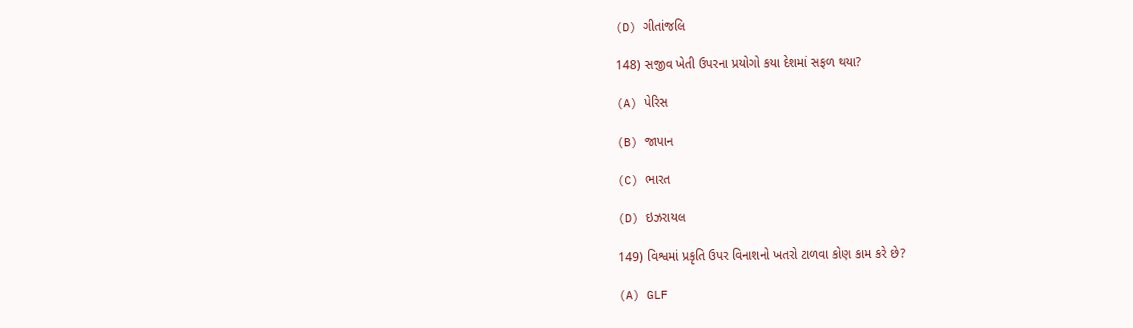(D) ગીતાંજલિ

148) સજીવ ખેતી ઉપરના પ્રયોગો કયા દેશમાં સફળ થયા?

(A) પેરિસ

(B) જાપાન

(C) ભારત

(D) ઇઝરાયલ

149) વિશ્વમાં પ્રકૃતિ ઉપર વિનાશનો ખતરો ટાળવા કોણ કામ કરે છે?

(A) GLF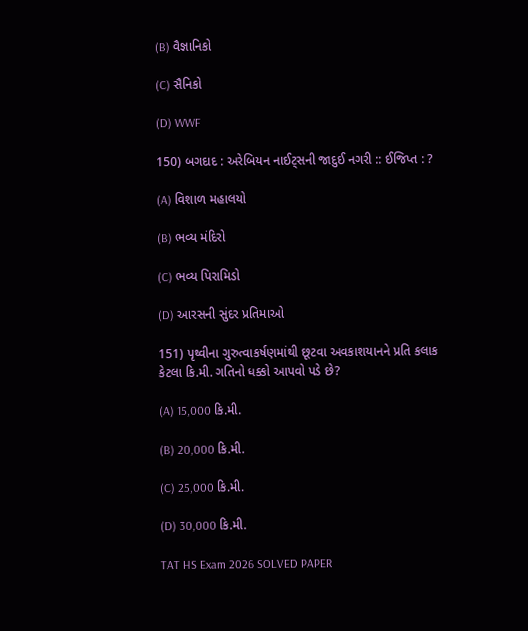(B) વૈજ્ઞાનિકો

(C) સૈનિકો

(D) WWF

150) બગદાદ : અરેબિયન નાઈટ્સની જાદુઈ નગરી :: ઈજિપ્ત : ?

(A) વિશાળ મહાલયો

(B) ભવ્ય મંદિરો

(C) ભવ્ય પિરામિડો

(D) આરસની સુંદર પ્રતિમાઓ

151) પૃથ્વીના ગુરુત્વાકર્ષણમાંથી છૂટવા અવકાશયાનને પ્રતિ કલાક કેટલા કિ.મી. ગતિનો ધક્કો આપવો પડે છે?

(A) 15,000 કિ.મી.

(B) 20,000 કિ.મી.

(C) 25,000 કિ.મી.

(D) 30,000 કિ.મી.

TAT HS Exam 2026 SOLVED PAPER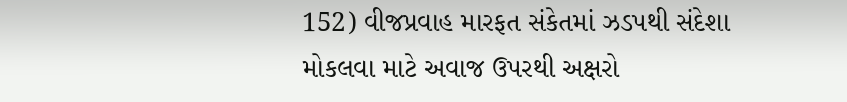152) વીજપ્રવાહ મારફત સંકેતમાં ઝડપથી સંદેશા મોકલવા માટે અવાજ ઉપરથી અક્ષરો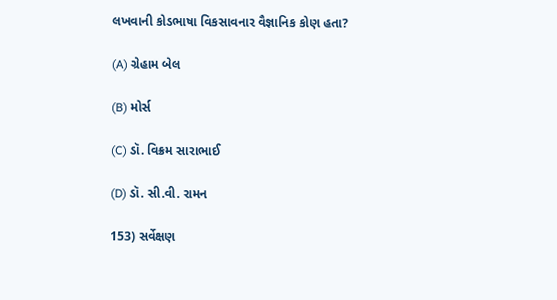લખવાની કોડભાષા વિકસાવનાર વૈજ્ઞાનિક કોણ હતા?

(A) ગ્રેહામ બેલ

(B) મોર્સ

(C) ડૉ. વિક્રમ સારાભાઈ

(D) ડૉ. સી.વી. રામન

153) સર્વેક્ષણ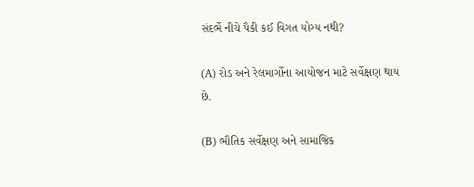સંદર્ભે નીચે પૈકી કઈ વિગત યોગ્ય નથી?

(A) રોડ અને રેલમાર્ગોના આયોજન માટે સર્વેક્ષણ થાય છે.

(B) ભૌતિક સર્વેક્ષણ અને સામાજિક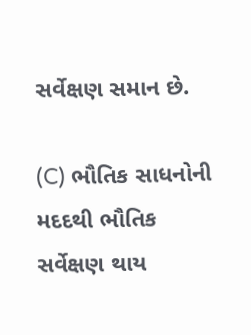સર્વેક્ષણ સમાન છે.

(C) ભૌતિક સાધનોની મદદથી ભૌતિક સર્વેક્ષણ થાય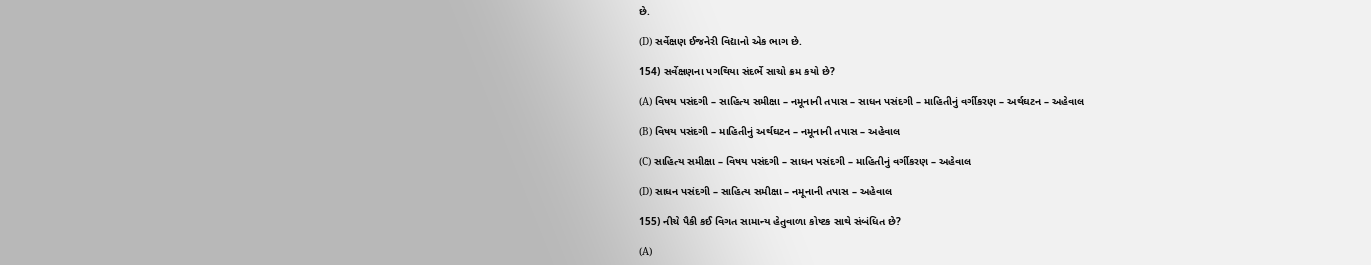છે.

(D) સર્વેક્ષણ ઈજનેરી વિદ્યાનો એક ભાગ છે.

154) સર્વેક્ષણના પગથિયા સંદર્ભે સાચો ક્રમ કયો છે?

(A) વિષય પસંદગી – સાહિત્ય સમીક્ષા – નમૂનાની તપાસ – સાધન પસંદગી – માહિતીનું વર્ગીકરણ – અર્થઘટન – અહેવાલ

(B) વિષય પસંદગી – માહિતીનું અર્થઘટન – નમૂનાની તપાસ – અહેવાલ

(C) સાહિત્ય સમીક્ષા – વિષય પસંદગી – સાધન પસંદગી – માહિતીનું વર્ગીકરણ – અહેવાલ

(D) સાધન પસંદગી – સાહિત્ય સમીક્ષા – નમૂનાની તપાસ – અહેવાલ

155) નીચે પૈકી કઈ વિગત સામાન્ય હેતુવાળા કોષ્ટક સાથે સંબંધિત છે?

(A)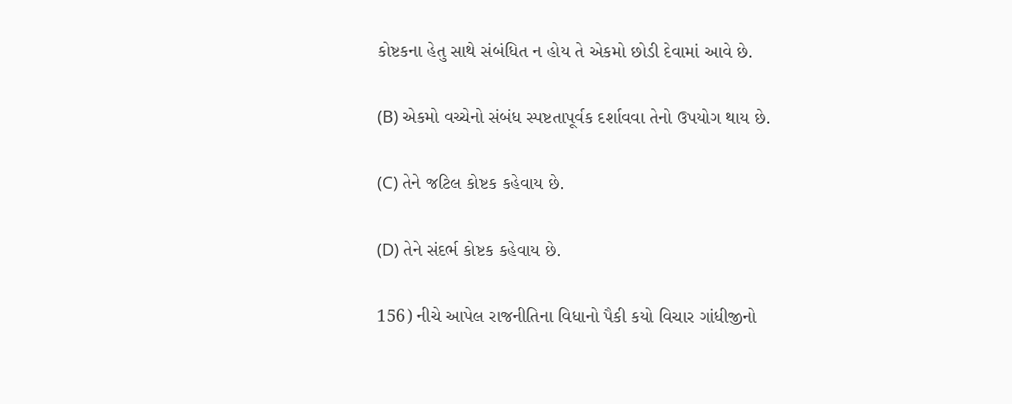કોષ્ટકના હેતુ સાથે સંબંધિત ન હોય તે એકમો છોડી દેવામાં આવે છે.

(B) એકમો વચ્ચેનો સંબંધ સ્પષ્ટતાપૂર્વક દર્શાવવા તેનો ઉપયોગ થાય છે.

(C) તેને જટિલ કોષ્ટક કહેવાય છે.

(D) તેને સંદર્ભ કોષ્ટક કહેવાય છે.

156) નીચે આપેલ રાજનીતિના વિધાનો પૈકી કયો વિચાર ગાંધીજીનો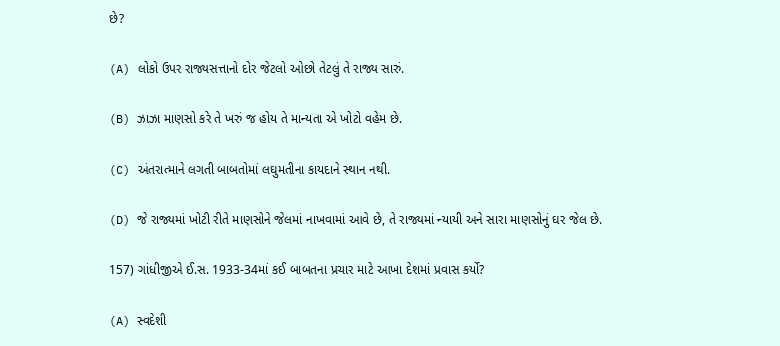છે?

(A) લોકો ઉપર રાજ્યસત્તાનો દોર જેટલો ઓછો તેટલું તે રાજ્ય સારું.

(B) ઝાઝા માણસો કરે તે ખરું જ હોય તે માન્યતા એ ખોટો વહેમ છે.

(C) અંતરાત્માને લગતી બાબતોમાં લઘુમતીના કાયદાને સ્થાન નથી.

(D) જે રાજ્યમાં ખોટી રીતે માણસોને જેલમાં નાખવામાં આવે છે, તે રાજ્યમાં ન્યાયી અને સારા માણસોનું ઘર જેલ છે.

157) ગાંધીજીએ ઈ.સ. 1933-34માં કઈ બાબતના પ્રચાર માટે આખા દેશમાં પ્રવાસ કર્યો?

(A) સ્વદેશી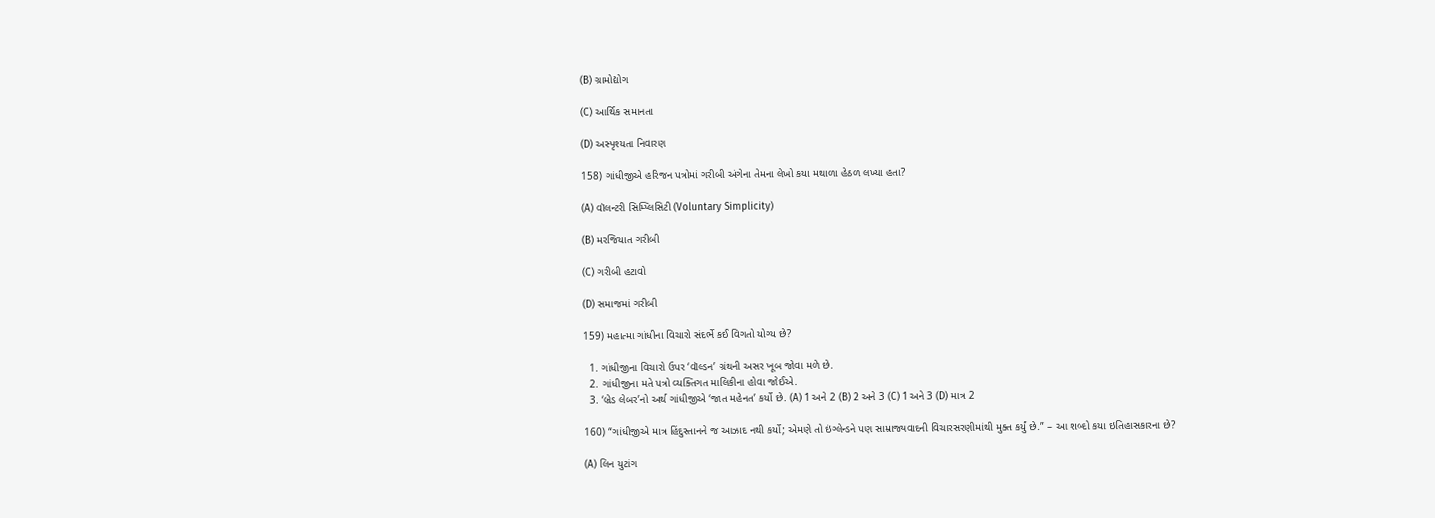(B) ગ્રામોદ્યોગ

(C) આર્થિક સમાનતા

(D) અસ્પૃશ્યતા નિવારણ

158) ગાંધીજીએ હરિજન પત્રોમાં ગરીબી અંગેના તેમના લેખો કયા મથાળા હેઠળ લખ્યા હતા?

(A) વૉલન્ટરી સિમ્પ્લિસિટી (Voluntary Simplicity)

(B) મરજિયાત ગરીબી

(C) ગરીબી હટાવો

(D) સમાજમાં ગરીબી

159) મહાત્મા ગાંધીના વિચારો સંદર્ભે કઈ વિગતો યોગ્ય છે?

  1. ગાંધીજીના વિચારો ઉપર ‘વૉલ્ડન’ ગ્રંથની અસર ખૂબ જોવા મળે છે.
  2. ગાંધીજીના મતે પત્રો વ્યક્તિગત માલિકીના હોવા જોઈએ.
  3. ‘બ્રેડ લેબર’નો અર્થ ગાંધીજીએ ‘જાત મહેનત’ કર્યો છે. (A) 1 અને 2 (B) 2 અને 3 (C) 1 અને 3 (D) માત્ર 2

160) “ગાંધીજીએ માત્ર હિંદુસ્તાનને જ આઝાદ નથી કર્યો; એમણે તો ઇંગ્લેન્ડને પણ સામ્રાજ્યવાદની વિચારસરણીમાંથી મુક્ત કર્યું છે.” – આ શબ્દો કયા ઇતિહાસકારના છે?

(A) લિન યુટાંગ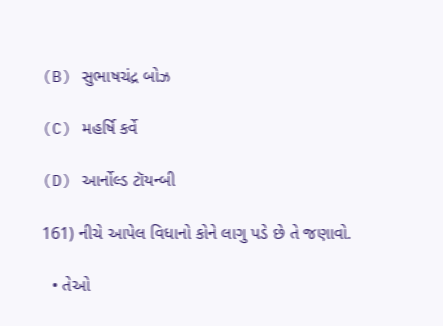(B) સુભાષચંદ્ર બોઝ

(C) મહર્ષિ કર્વે

(D) આર્નોલ્ડ ટૉયન્બી

161) નીચે આપેલ વિધાનો કોને લાગુ પડે છે તે જણાવો.

  • તેઓ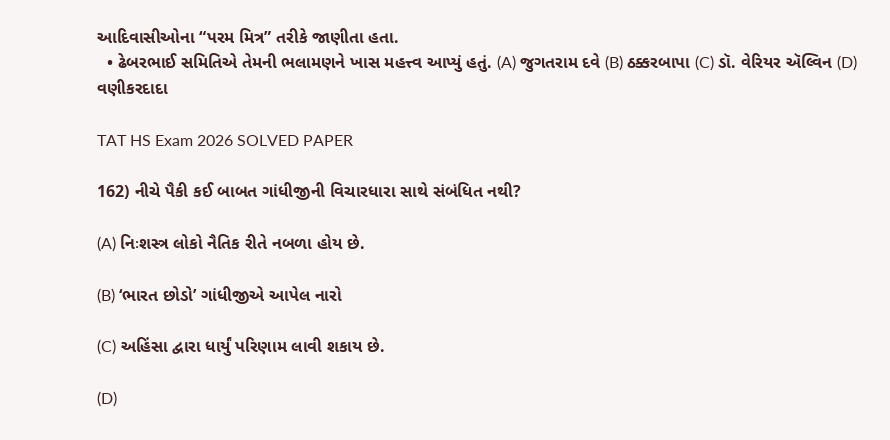આદિવાસીઓના “પરમ મિત્ર” તરીકે જાણીતા હતા.
  • ઢેબરભાઈ સમિતિએ તેમની ભલામણને ખાસ મહત્ત્વ આપ્યું હતું. (A) જુગતરામ દવે (B) ઠક્કરબાપા (C) ડૉ. વેરિયર ઍલ્વિન (D) વણીકરદાદા

TAT HS Exam 2026 SOLVED PAPER

162) નીચે પૈકી કઈ બાબત ગાંધીજીની વિચારધારા સાથે સંબંધિત નથી?

(A) નિઃશસ્ત્ર લોકો નૈતિક રીતે નબળા હોય છે.

(B) ‘ભારત છોડો’ ગાંધીજીએ આપેલ નારો

(C) અહિંસા દ્વારા ધાર્યું પરિણામ લાવી શકાય છે.

(D)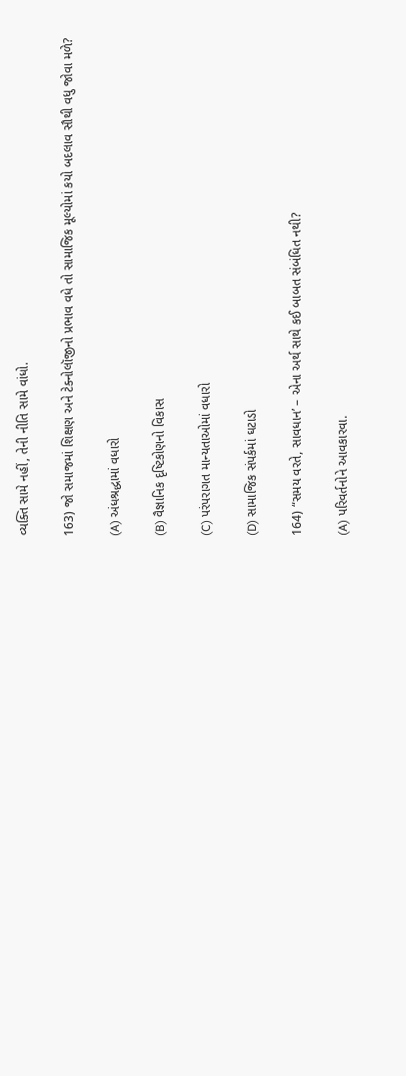વ્યક્તિ સામે નહીં, તેની નીતિ સામે વાંધો.

163) જો સમાજમાં શિક્ષણ અને ટેક્નોલૉજીનો પ્રભાવ વધે તો સામાજિક મૂલ્યોમાં કયો બદલાવ સૌથી વધુ જોવા મળે?

(A) અંધશ્રદ્ધામાં વધારો

(B) વૈજ્ઞાનિક દૃષ્ટિકોણનો વિકાસ

(C) પરંપરાગત માન્યતાઓમાં વધારો

(D) સામાજિક સંપર્કમાં ઘટાડો

164) “સમય વરતે, સાવધાન’ – એના અર્થ સાથે કઈ બાબત સંબંધિત નથી?

(A) પરિવર્તનોને આવકારવા.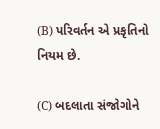(B) પરિવર્તન એ પ્રકૃતિનો નિયમ છે.

(C) બદલાતા સંજોગોને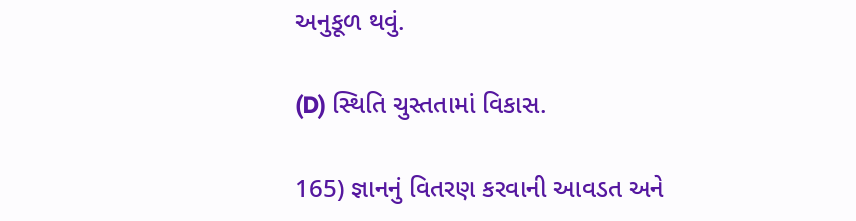અનુકૂળ થવું.

(D) સ્થિતિ ચુસ્તતામાં વિકાસ.

165) જ્ઞાનનું વિતરણ કરવાની આવડત અને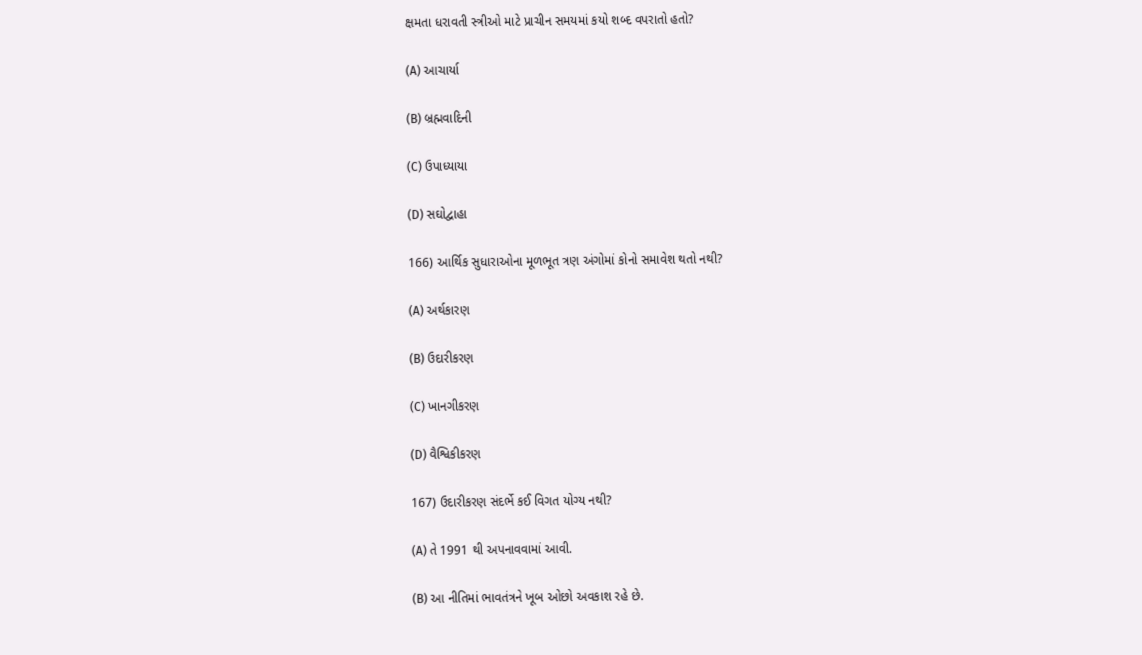ક્ષમતા ધરાવતી સ્ત્રીઓ માટે પ્રાચીન સમયમાં કયો શબ્દ વપરાતો હતો?

(A) આચાર્યા

(B) બ્રહ્મવાદિની

(C) ઉપાધ્યાયા

(D) સઘોદ્વાહા

166) આર્થિક સુધારાઓના મૂળભૂત ત્રણ અંગોમાં કોનો સમાવેશ થતો નથી?

(A) અર્થકારણ

(B) ઉદારીકરણ

(C) ખાનગીકરણ

(D) વૈશ્વિકીકરણ

167) ઉદારીકરણ સંદર્ભે કઈ વિગત યોગ્ય નથી?

(A) તે 1991 થી અપનાવવામાં આવી.

(B) આ નીતિમાં ભાવતંત્રને ખૂબ ઓછો અવકાશ રહે છે.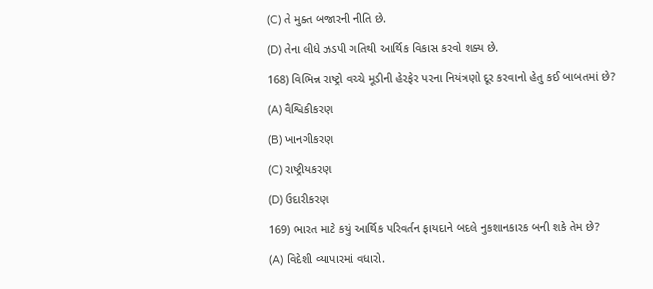(C) તે મુક્ત બજારની નીતિ છે.

(D) તેના લીધે ઝડપી ગતિથી આર્થિક વિકાસ કરવો શક્ય છે.

168) વિભિન્ન રાષ્ટ્રો વચ્ચે મૂડીની હેરફેર પરના નિયંત્રણો દૂર કરવાનો હેતુ કઈ બાબતમાં છે?

(A) વૈશ્વિકીકરણ

(B) ખાનગીકરણ

(C) રાષ્ટ્રીયકરણ

(D) ઉદારીકરણ

169) ભારત માટે કયું આર્થિક પરિવર્તન ફાયદાને બદલે નુકશાનકારક બની શકે તેમ છે?

(A) વિદેશી વ્યાપારમાં વધારો.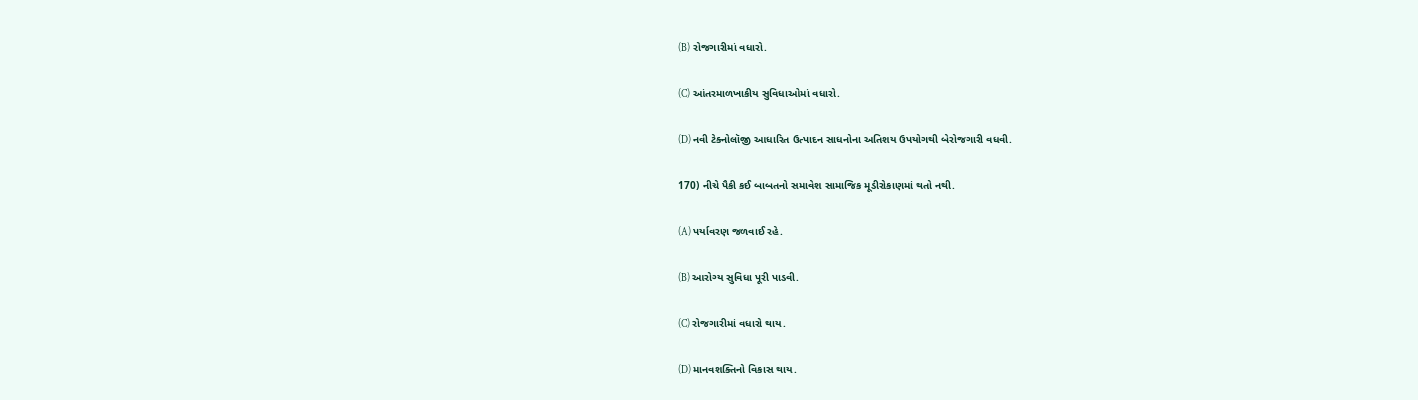(B) રોજગારીમાં વધારો.

(C) આંતરમાળખાકીય સુવિધાઓમાં વધારો.

(D) નવી ટેક્નોલૉજી આધારિત ઉત્પાદન સાધનોના અતિશય ઉપયોગથી બેરોજગારી વધવી.

170) નીચે પૈકી કઈ બાબતનો સમાવેશ સામાજિક મૂડીરોકાણમાં થતો નથી.

(A) પર્યાવરણ જળવાઈ રહે.

(B) આરોગ્ય સુવિધા પૂરી પાડવી.

(C) રોજગારીમાં વધારો થાય.

(D) માનવશક્તિનો વિકાસ થાય.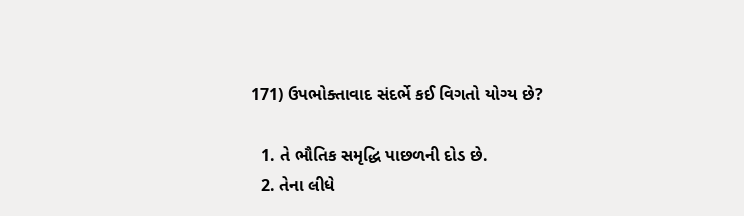171) ઉપભોક્તાવાદ સંદર્ભે કઈ વિગતો યોગ્ય છે?

  1. તે ભૌતિક સમૃદ્ધિ પાછળની દોડ છે.
  2. તેના લીધે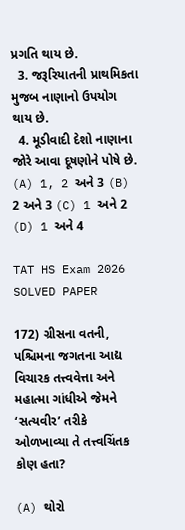પ્રગતિ થાય છે.
  3. જરૂરિયાતની પ્રાથમિકતા મુજબ નાણાનો ઉપયોગ થાય છે.
  4. મૂડીવાદી દેશો નાણાના જોરે આવા દૂષણોને પોષે છે. (A) 1, 2 અને 3 (B) 2 અને 3 (C) 1 અને 2 (D) 1 અને 4

TAT HS Exam 2026 SOLVED PAPER

172) ગ્રીસના વતની, પશ્ચિમના જગતના આદ્ય વિચારક તત્ત્વવેત્તા અને મહાત્મા ગાંધીએ જેમને ‘સત્યવીર’ તરીકે ઓળખાવ્યા તે તત્ત્વચિંતક કોણ હતા?

(A) થોરો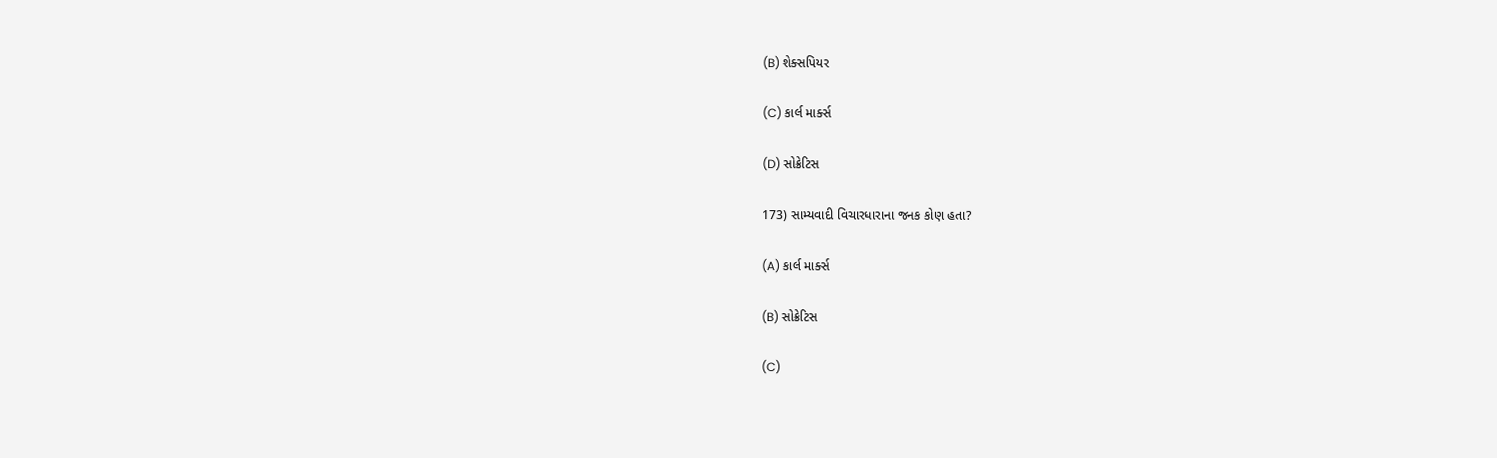(B) શેક્સપિયર

(C) કાર્લ માર્ક્સ

(D) સોક્રેટિસ

173) સામ્યવાદી વિચારધારાના જનક કોણ હતા?

(A) કાર્લ માર્ક્સ

(B) સોક્રેટિસ

(C)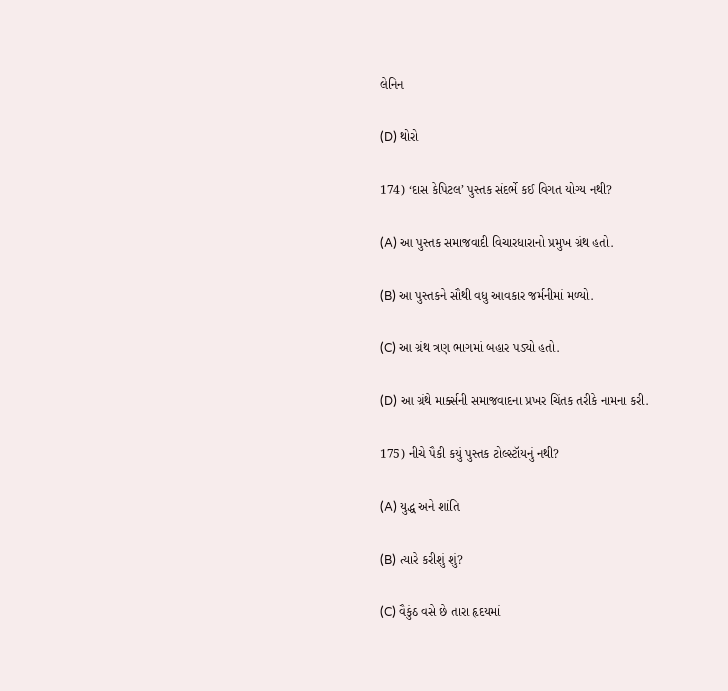લેનિન

(D) થોરો

174) ‘દાસ કેપિટલ’ પુસ્તક સંદર્ભે કઈ વિગત યોગ્ય નથી?

(A) આ પુસ્તક સમાજવાદી વિચારધારાનો પ્રમુખ ગ્રંથ હતો.

(B) આ પુસ્તકને સૌથી વધુ આવકાર જર્મનીમાં મળ્યો.

(C) આ ગ્રંથ ત્રણ ભાગમાં બહાર પડ્યો હતો.

(D) આ ગ્રંથે માર્ક્સની સમાજવાદના પ્રખર ચિંતક તરીકે નામના કરી.

175) નીચે પૈકી કયું પુસ્તક ટોલ્સ્ટૉયનું નથી?

(A) યુદ્ધ અને શાંતિ

(B) ત્યારે કરીશું શું?

(C) વૈકુંઠ વસે છે તારા હૃદયમાં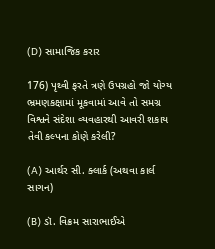(D) સામાજિક કરાર

176) પૃથ્વી ફરતે ત્રણે ઉપગ્રહો જો યોગ્ય ભ્રમણકક્ષામાં મૂકવામાં આવે તો સમગ્ર વિશ્વને સંદેશા વ્યવહારથી આવરી શકાય તેવી કલ્પના કોણે કરેલી?

(A) આર્થર સી. ક્લાર્ક (અથવા કાર્લ સાગન)

(B) ડૉ. વિક્રમ સારાભાઈએ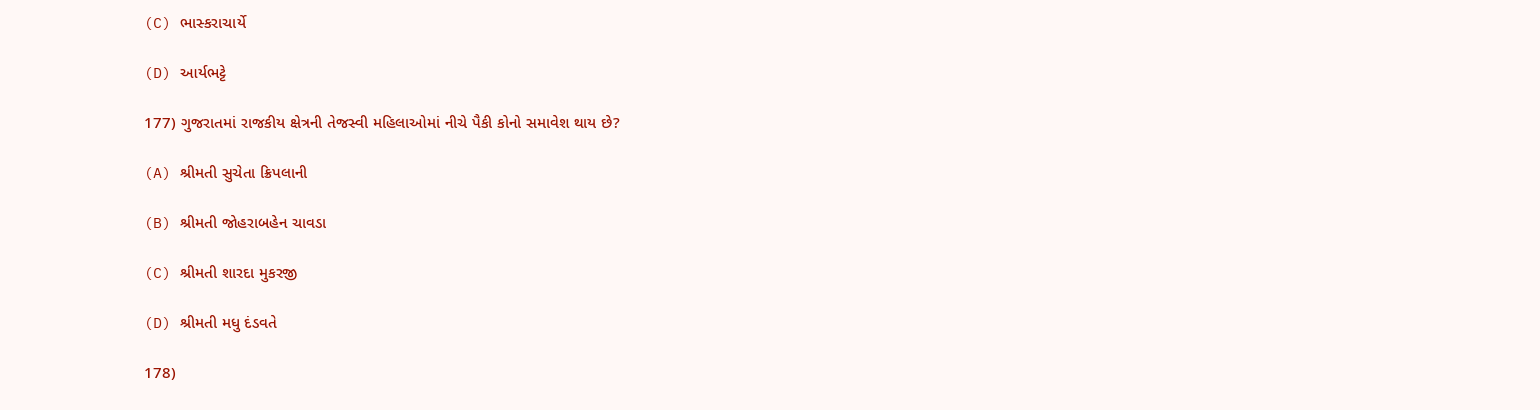(C) ભાસ્કરાચાર્યે

(D) આર્યભટ્ટે

177) ગુજરાતમાં રાજકીય ક્ષેત્રની તેજસ્વી મહિલાઓમાં નીચે પૈકી કોનો સમાવેશ થાય છે?

(A) શ્રીમતી સુચેતા ક્રિપલાની

(B) શ્રીમતી જોહરાબહેન ચાવડા

(C) શ્રીમતી શારદા મુકરજી

(D) શ્રીમતી મધુ દંડવતે

178)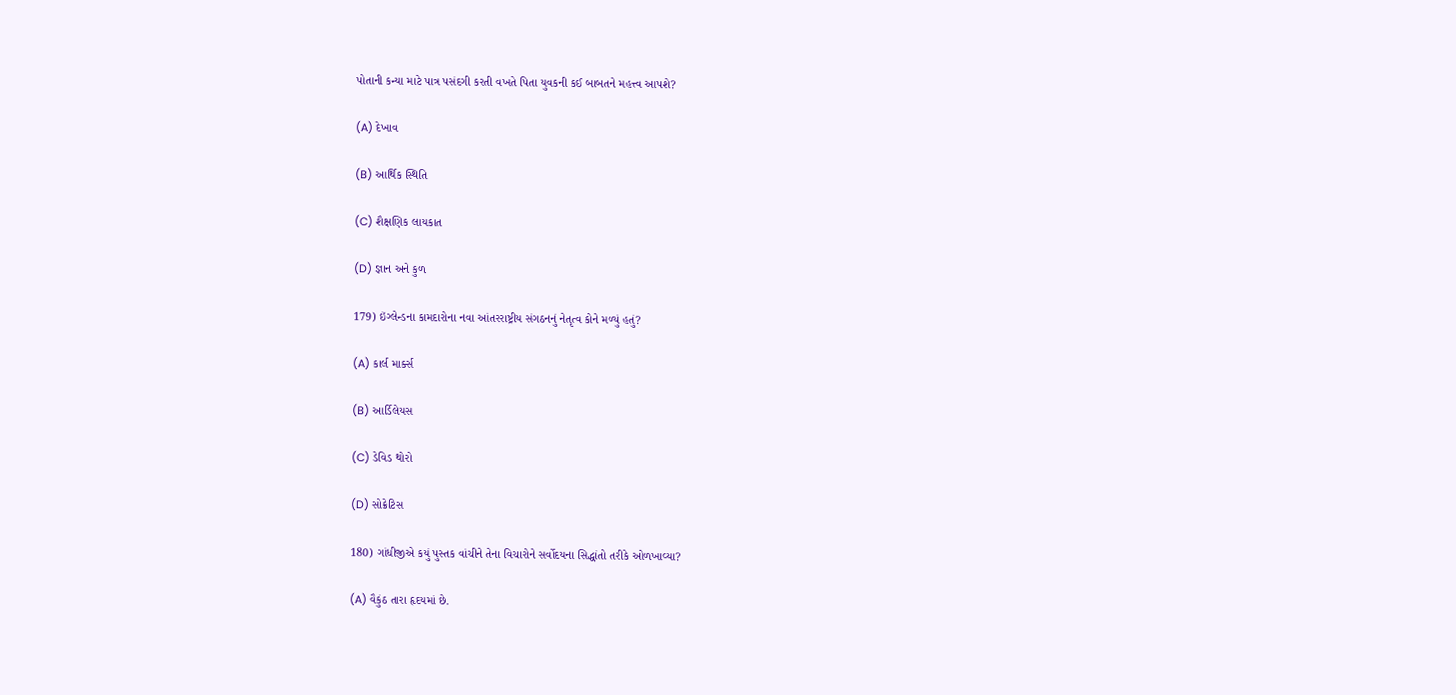પોતાની કન્યા માટે પાત્ર પસંદગી કરતી વખતે પિતા યુવકની કઈ બાબતને મહત્ત્વ આપશે?

(A) દેખાવ

(B) આર્થિક સ્થિતિ

(C) શૈક્ષણિક લાયકાત

(D) જ્ઞાન અને કુળ

179) ઇંગ્લેન્ડના કામદારોના નવા આંતરરાષ્ટ્રીય સંગઠનનું નેતૃત્વ કોને મળ્યું હતું?

(A) કાર્લ માર્ક્સ

(B) આર્ડિલેયસ

(C) ડેવિડ થોરો

(D) સોક્રેટિસ

180) ગાંધીજીએ કયું પુસ્તક વાંચીને તેના વિચારોને સર્વોદયના સિદ્ધાંતો તરીકે ઓળખાવ્યા?

(A) વૈકુંઠ તારા હૃદયમાં છે.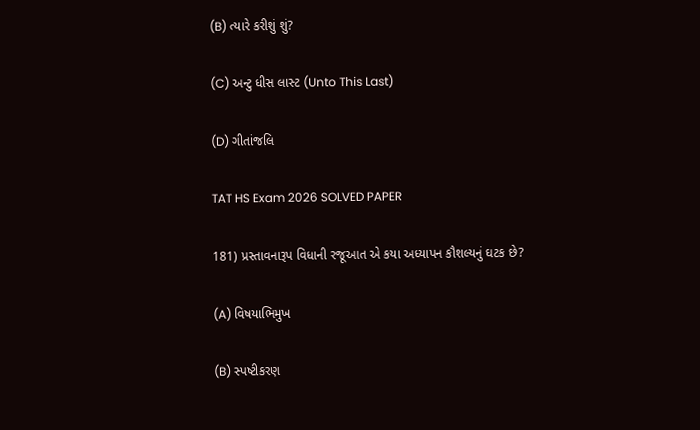(B) ત્યારે કરીશું શું?

(C) અન્ટુ ધીસ લાસ્ટ (Unto This Last)

(D) ગીતાંજલિ

TAT HS Exam 2026 SOLVED PAPER

181) પ્રસ્તાવનારૂપ વિધાની રજૂઆત એ કયા અધ્યાપન કૌશલ્યનું ઘટક છે?

(A) વિષયાભિમુખ

(B) સ્પષ્ટીકરણ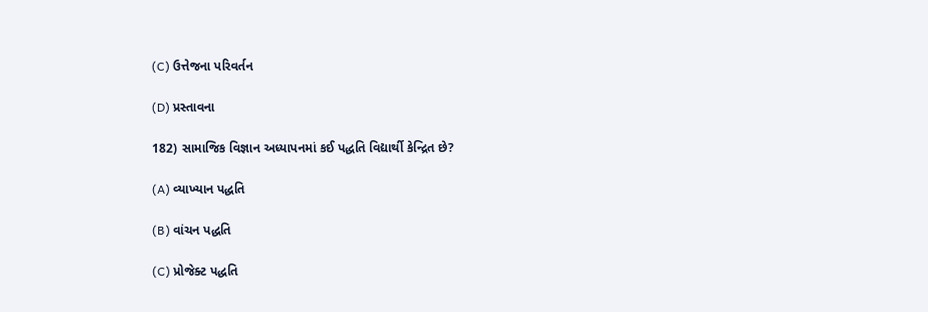(C) ઉત્તેજના પરિવર્તન

(D) પ્રસ્તાવના

182) સામાજિક વિજ્ઞાન અધ્યાપનમાં કઈ પદ્ધતિ વિદ્યાર્થી કેન્દ્રિત છે?

(A) વ્યાખ્યાન પદ્ધતિ

(B) વાંચન પદ્ધતિ

(C) પ્રોજેક્ટ પદ્ધતિ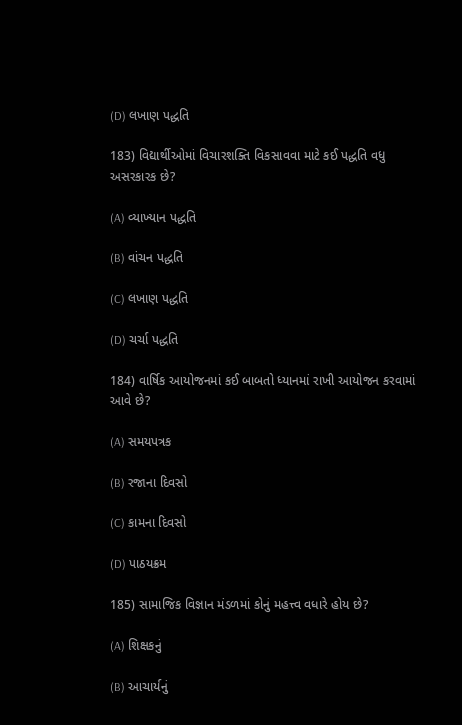(D) લખાણ પદ્ધતિ

183) વિદ્યાર્થીઓમાં વિચારશક્તિ વિકસાવવા માટે કઈ પદ્ધતિ વધુ અસરકારક છે?

(A) વ્યાખ્યાન પદ્ધતિ

(B) વાંચન પદ્ધતિ

(C) લખાણ પદ્ધતિ

(D) ચર્ચા પદ્ધતિ

184) વાર્ષિક આયોજનમાં કઈ બાબતો ધ્યાનમાં રાખી આયોજન કરવામાં આવે છે?

(A) સમયપત્રક

(B) રજાના દિવસો

(C) કામના દિવસો

(D) પાઠયક્રમ

185) સામાજિક વિજ્ઞાન મંડળમાં કોનું મહત્ત્વ વધારે હોય છે?

(A) શિક્ષકનું

(B) આચાર્યનું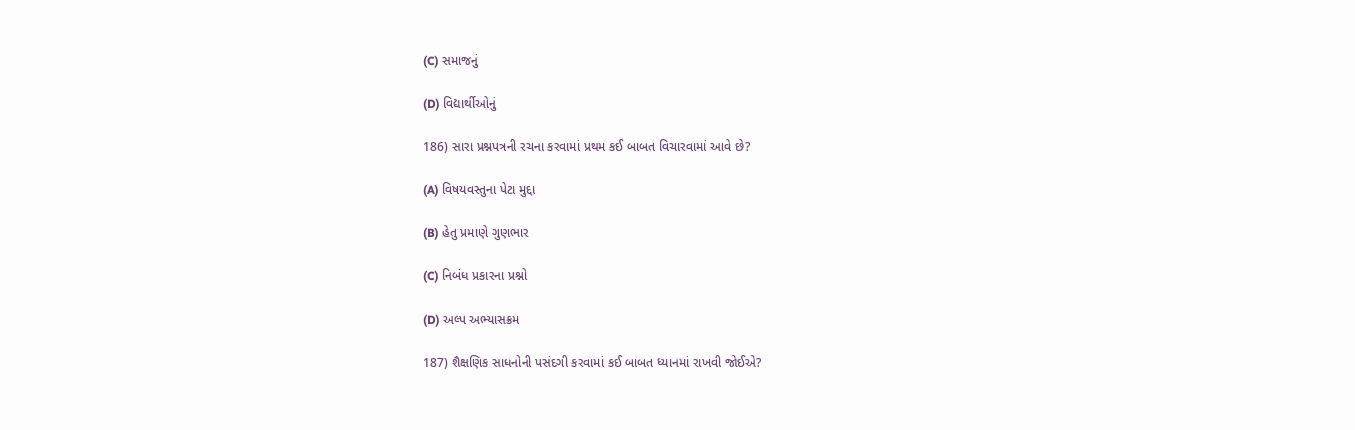(C) સમાજનું

(D) વિદ્યાર્થીઓનું

186) સારા પ્રશ્નપત્રની રચના કરવામાં પ્રથમ કઈ બાબત વિચારવામાં આવે છે?

(A) વિષયવસ્તુના પેટા મુદ્દા

(B) હેતુ પ્રમાણે ગુણભાર

(C) નિબંધ પ્રકારના પ્રશ્નો

(D) અલ્પ અભ્યાસક્રમ

187) શૈક્ષણિક સાધનોની પસંદગી કરવામાં કઈ બાબત ધ્યાનમાં રાખવી જોઈએ?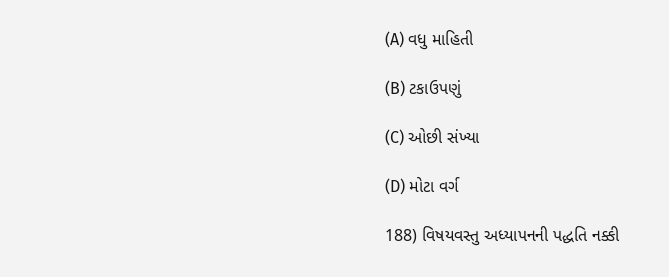(A) વધુ માહિતી

(B) ટકાઉપણું

(C) ઓછી સંખ્યા

(D) મોટા વર્ગ

188) વિષયવસ્તુ અધ્યાપનની પદ્ધતિ નક્કી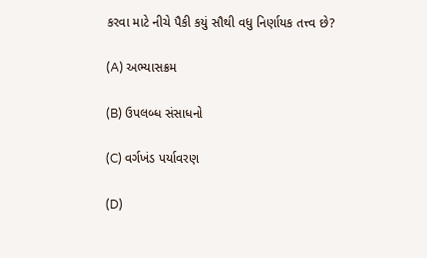કરવા માટે નીચે પૈકી કયું સૌથી વધુ નિર્ણાયક તત્ત્વ છે?

(A) અભ્યાસક્રમ

(B) ઉપલબ્ધ સંસાધનો

(C) વર્ગખંડ પર્યાવરણ

(D)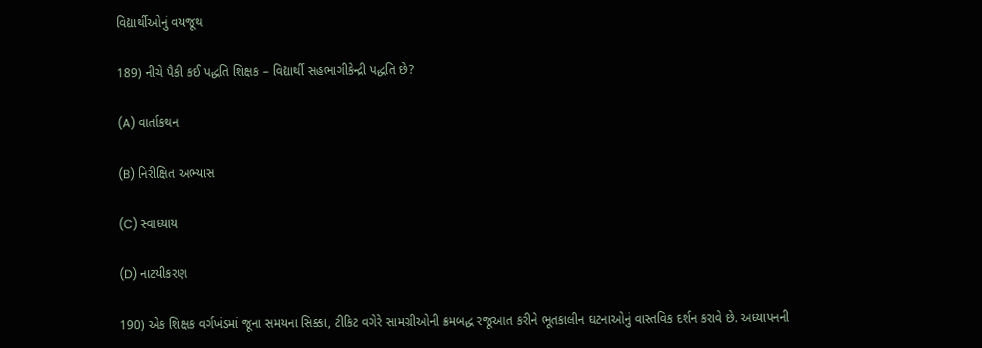વિદ્યાર્થીઓનું વયજૂથ

189) નીચે પૈકી કઈ પદ્ધતિ શિક્ષક – વિદ્યાર્થી સહભાગીકેન્દ્રી પદ્ધતિ છે?

(A) વાર્તાકથન

(B) નિરીક્ષિત અભ્યાસ

(C) સ્વાધ્યાય

(D) નાટયીકરણ

190) એક શિક્ષક વર્ગખંડમાં જૂના સમયના સિક્કા, ટીકિટ વગેરે સામગ્રીઓની ક્રમબદ્ધ રજૂઆત કરીને ભૂતકાલીન ઘટનાઓનું વાસ્તવિક દર્શન કરાવે છે. અધ્યાપનની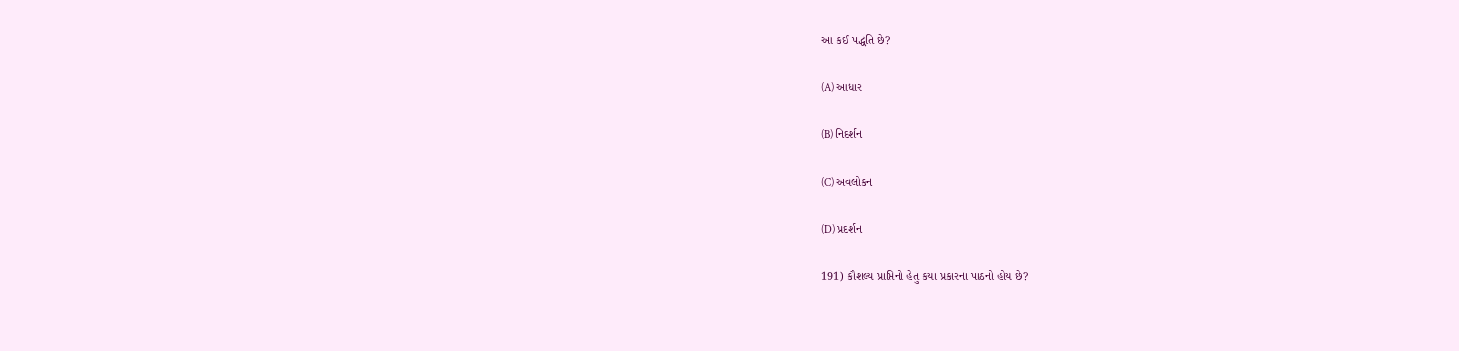આ કઈ પદ્ધતિ છે?

(A) આધાર

(B) નિદર્શન

(C) અવલોકન

(D) પ્રદર્શન

191) કૌશલ્ય પ્રાપ્તિનો હેતુ કયા પ્રકારના પાઠનો હોય છે?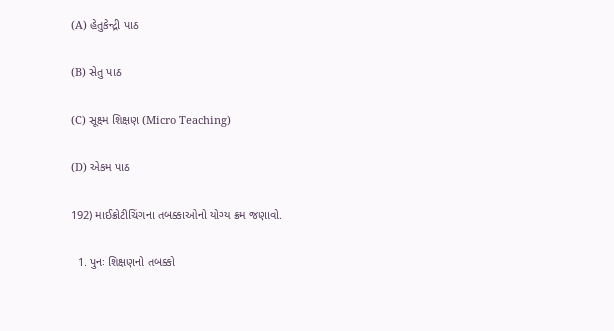(A) હેતુકેન્દ્રી પાઠ

(B) સેતુ પાઠ

(C) સૂક્ષ્મ શિક્ષણ (Micro Teaching)

(D) એકમ પાઠ

192) માઈક્રોટીચિંગના તબક્કાઓનો યોગ્ય ક્રમ જણાવો.

  1. પુનઃ શિક્ષણનો તબક્કો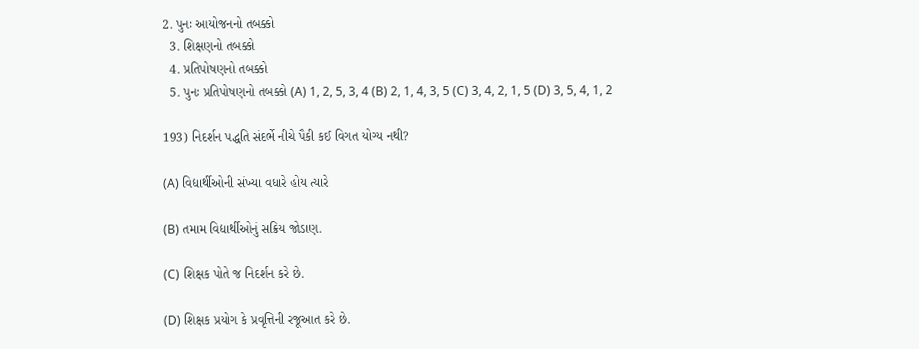2. પુનઃ આયોજનનો તબક્કો
  3. શિક્ષણનો તબક્કો
  4. પ્રતિપોષણનો તબક્કો
  5. પુનઃ પ્રતિપોષણનો તબક્કો (A) 1, 2, 5, 3, 4 (B) 2, 1, 4, 3, 5 (C) 3, 4, 2, 1, 5 (D) 3, 5, 4, 1, 2

193) નિદર્શન પદ્ધતિ સંદર્ભે નીચે પૈકી કઈ વિગત યોગ્ય નથી?

(A) વિદ્યાર્થીઓની સંખ્યા વધારે હોય ત્યારે

(B) તમામ વિદ્યાર્થીઓનું સક્રિય જોડાણ.

(C) શિક્ષક પોતે જ નિદર્શન કરે છે.

(D) શિક્ષક પ્રયોગ કે પ્રવૃત્તિની રજૂઆત કરે છે.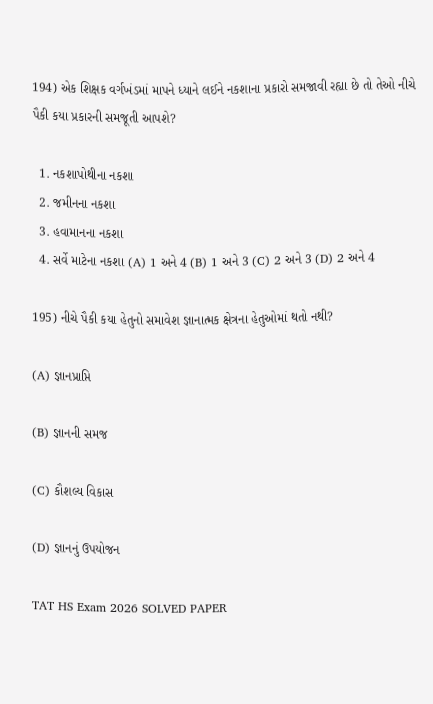194) એક શિક્ષક વર્ગખંડમાં માપને ધ્યાને લઈને નકશાના પ્રકારો સમજાવી રહ્યા છે તો તેઓ નીચે પૈકી કયા પ્રકારની સમજૂતી આપશે?

  1. નકશાપોથીના નકશા
  2. જમીનના નકશા
  3. હવામાનના નકશા
  4. સર્વે માટેના નકશા (A) 1 અને 4 (B) 1 અને 3 (C) 2 અને 3 (D) 2 અને 4

195) નીચે પૈકી કયા હેતુનો સમાવેશ જ્ઞાનાત્મક ક્ષેત્રના હેતુઓમાં થતો નથી?

(A) જ્ઞાનપ્રાપ્તિ

(B) જ્ઞાનની સમજ

(C) કૌશલ્ય વિકાસ

(D) જ્ઞાનનું ઉપયોજન

TAT HS Exam 2026 SOLVED PAPER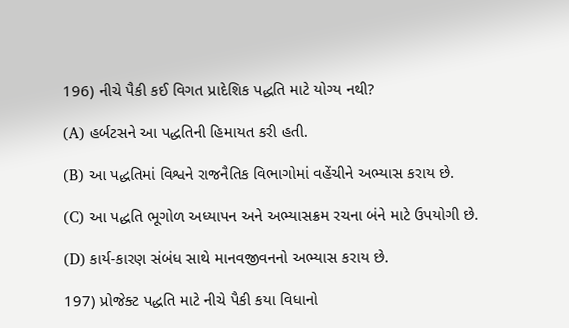196) નીચે પૈકી કઈ વિગત પ્રાદેશિક પદ્ધતિ માટે યોગ્ય નથી?

(A) હર્બટસને આ પદ્ધતિની હિમાયત કરી હતી.

(B) આ પદ્ધતિમાં વિશ્વને રાજનૈતિક વિભાગોમાં વહેંચીને અભ્યાસ કરાય છે.

(C) આ પદ્ધતિ ભૂગોળ અધ્યાપન અને અભ્યાસક્રમ રચના બંને માટે ઉપયોગી છે.

(D) કાર્ય-કારણ સંબંધ સાથે માનવજીવનનો અભ્યાસ કરાય છે.

197) પ્રોજેક્ટ પદ્ધતિ માટે નીચે પૈકી કયા વિધાનો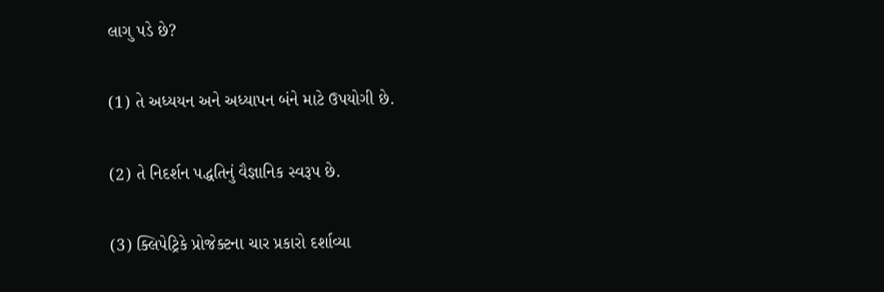લાગુ પડે છે?

(1) તે અધ્યયન અને અધ્યાપન બંને માટે ઉપયોગી છે.

(2) તે નિદર્શન પદ્ધતિનું વૈજ્ઞાનિક સ્વરૂપ છે.

(3) ક્લિપેટ્રિકે પ્રોજેક્ટના ચાર પ્રકારો દર્શાવ્યા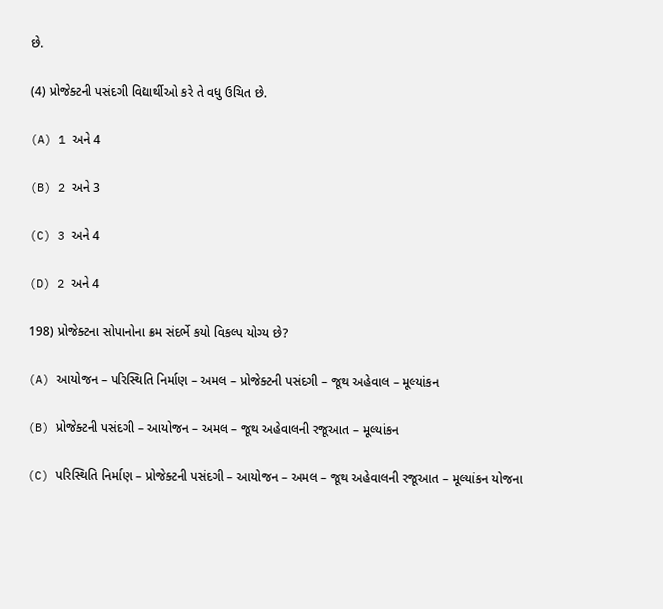છે.

(4) પ્રોજેક્ટની પસંદગી વિદ્યાર્થીઓ કરે તે વધુ ઉચિત છે.

(A) 1 અને 4

(B) 2 અને 3

(C) 3 અને 4

(D) 2 અને 4

198) પ્રોજેક્ટના સોપાનોના ક્રમ સંદર્ભે કયો વિકલ્પ યોગ્ય છે?

(A) આયોજન – પરિસ્થિતિ નિર્માણ – અમલ – પ્રોજેક્ટની પસંદગી – જૂથ અહેવાલ – મૂલ્યાંકન

(B) પ્રોજેક્ટની પસંદગી – આયોજન – અમલ – જૂથ અહેવાલની રજૂઆત – મૂલ્યાંકન

(C) પરિસ્થિતિ નિર્માણ – પ્રોજેક્ટની પસંદગી – આયોજન – અમલ – જૂથ અહેવાલની રજૂઆત – મૂલ્યાંકન યોજના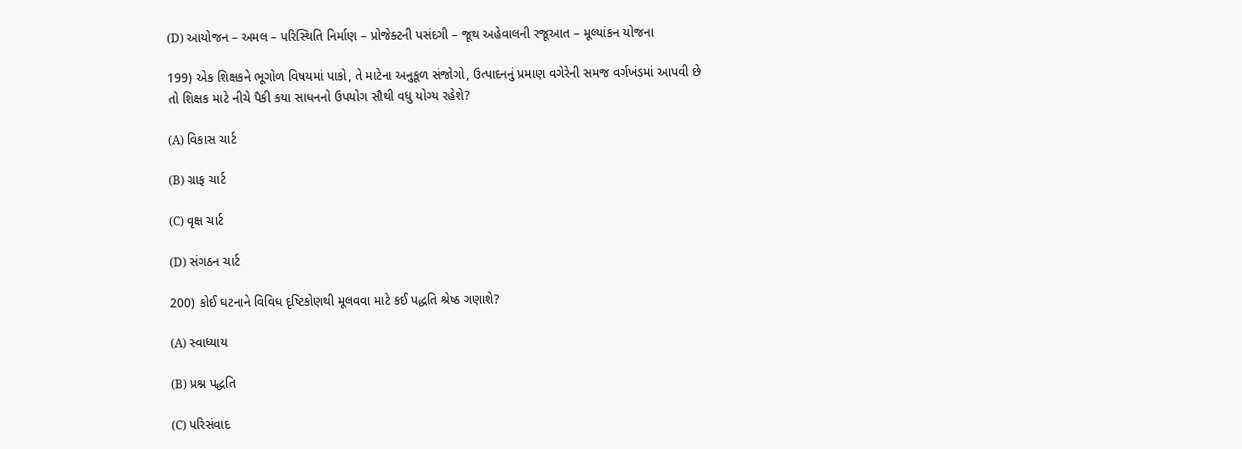(D) આયોજન – અમલ – પરિસ્થિતિ નિર્માણ – પ્રોજેક્ટની પસંદગી – જૂથ અહેવાલની રજૂઆત – મૂલ્યાંકન યોજના

199) એક શિક્ષકને ભૂગોળ વિષયમાં પાકો, તે માટેના અનુકૂળ સંજોગો, ઉત્પાદનનું પ્રમાણ વગેરેની સમજ વર્ગખંડમાં આપવી છે તો શિક્ષક માટે નીચે પૈકી કયા સાધનનો ઉપયોગ સૌથી વધુ યોગ્ય રહેશે?

(A) વિકાસ ચાર્ટ

(B) ગ્રાફ ચાર્ટ

(C) વૃક્ષ ચાર્ટ

(D) સંગઠન ચાર્ટ

200) કોઈ ઘટનાને વિવિધ દૃષ્ટિકોણથી મૂલવવા માટે કઈ પદ્ધતિ શ્રેષ્ઠ ગણાશે?

(A) સ્વાધ્યાય

(B) પ્રશ્ન પદ્ધતિ

(C) પરિસંવાદ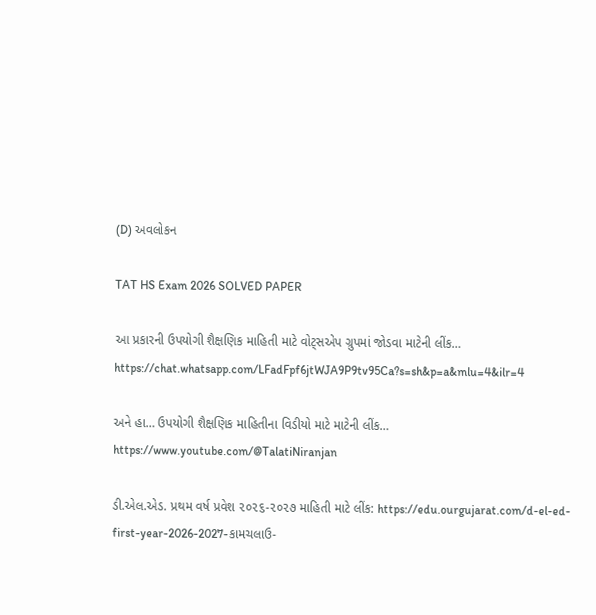(D) અવલોકન

TAT HS Exam 2026 SOLVED PAPER

આ પ્રકારની ઉપયોગી શૈક્ષણિક માહિતી માટે વોટ્સએપ ગ્રુપમાં જોડવા માટેની લીંક… https://chat.whatsapp.com/LFadFpf6jtWJA9P9tv95Ca?s=sh&p=a&mlu=4&ilr=4

અને હા… ઉપયોગી શૈક્ષણિક માહિતીના વિડીયો માટે માટેની લીંક… https://www.youtube.com/@TalatiNiranjan

ડી.એલ.એડ. પ્રથમ વર્ષ પ્રવેશ ૨૦૨૬-૨૦૨૭ માહિતી માટે લીંક: https://edu.ourgujarat.com/d-el-ed-first-year-2026-2027-કામચલાઉ-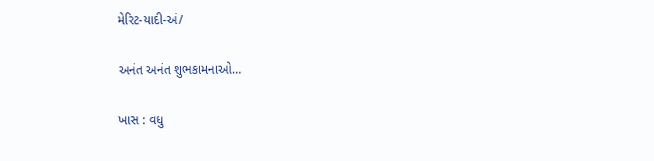મેરિટ-યાદી-અં/

અનંત અનંત શુભકામનાઓ…

ખાસ : વધુ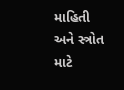માહિતી અને સ્ત્રોત માટે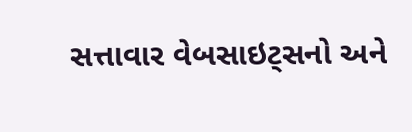સત્તાવાર વેબસાઇટ્સનો અને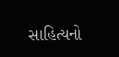સાહિત્યનો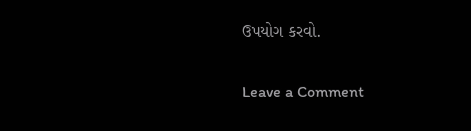ઉપયોગ કરવો.

Leave a Comment